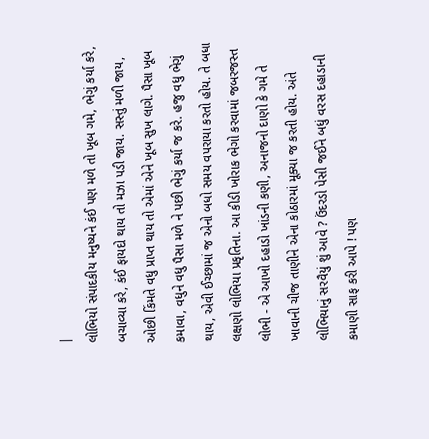|
લોભિયો સંપાદકીય મનુષ્યને કંઈ પણ મળે તો ખૂબ ગમે, ભેગું કર્યા કરે, બચાવ્યા કરે, કંઈ ફાયદો થાય તો મઝા પડી જાય. સસ્તું મળી જાય, ઓછી કિંમતે વધુ પ્રાપ્ત થાય તો એમાં એને ખૂબ સુખ લાગે. પૈસા ખૂબ કમાવા, વધુને વધુ પૈસા મળે ને પછી ભેગું કર્યા જ કરે. હજુ વધુ ભેગું થાય, એવી ઈચ્છામાં જ એનો બધો સમય વપરાયા કરતો હોય. તે બધા લક્ષણો લોભિયા પ્રકૃતિના. આ કીડી ખોરાક ભેગો કરવામાં જબરજસ્ત લોભી - એ આખો દહાડો ખાંડની કણી, અનાજનો દાણો કે ગમે તે ખાવાની ચીજ તાણીને એના કોઠારમાં મૂક્યા જ કરતી હોય. અંતે લોભિયાનું સરવૈયું શું આવે ? ઉંદરડો પેસી જઈને બધું વરસ દહાડાની કમાણી સાફ કરી આપે ! પણ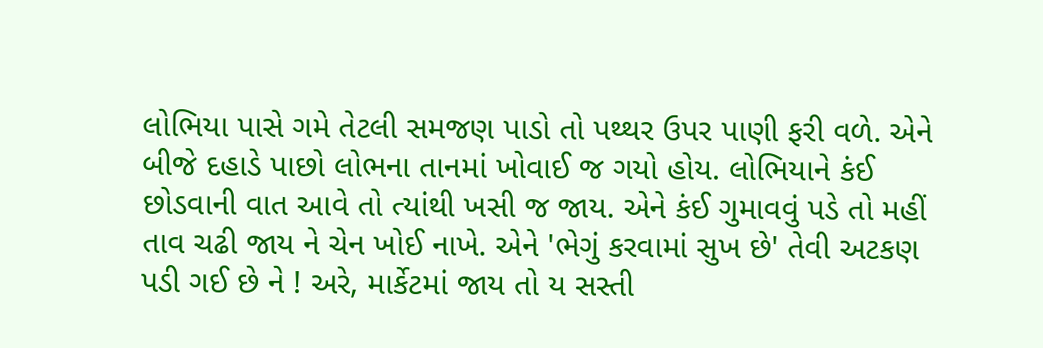લોભિયા પાસે ગમે તેટલી સમજણ પાડો તો પથ્થર ઉપર પાણી ફરી વળે. એને બીજે દહાડે પાછો લોભના તાનમાં ખોવાઈ જ ગયો હોય. લોભિયાને કંઈ છોડવાની વાત આવે તો ત્યાંથી ખસી જ જાય. એને કંઈ ગુમાવવું પડે તો મહીં તાવ ચઢી જાય ને ચેન ખોઈ નાખે. એને 'ભેગું કરવામાં સુખ છે' તેવી અટકણ પડી ગઈ છે ને ! અરે, માર્કેટમાં જાય તો ય સસ્તી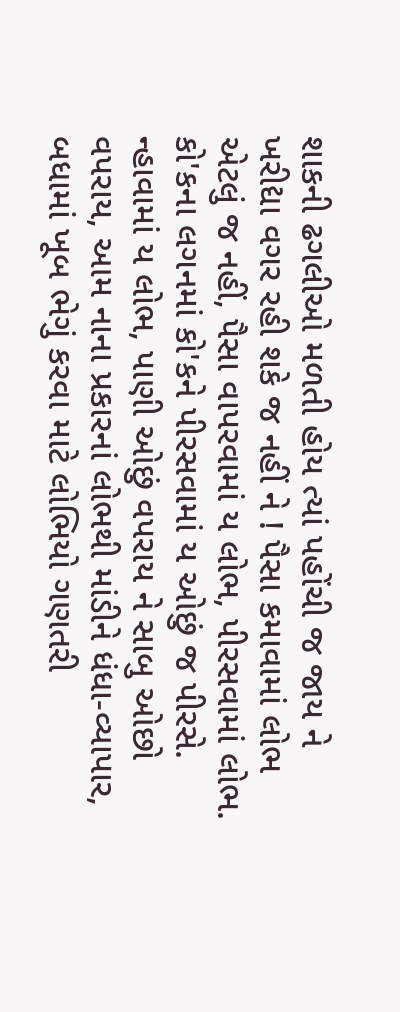શાકની ઢગલીઓ મળતી હોય ત્યાં પહોંચી જ જાય ને ખરીદ્યા વગર રહી શકે જ નહીં ને ! પૈસા કમાવામાં લોભ એટલું જ નહીં, પૈસા વાપરવામાં ય લોભ, પીરસવામાં લોભ. કો'કના લગનમાં કો'કને પીરસવામાં ય ઓછું જ પીરસે. ન્હાવામાં ય લોભ, પાણી ઓછું વપરાય ને સાબુ ઓછો વપરાય, આમ નાના પ્રકારનાં લોભથી માંડીને ધંધા-વ્યાપાર, બધામાં ખૂબ ભેગું કરવા માટે લોભિયો ગણતરી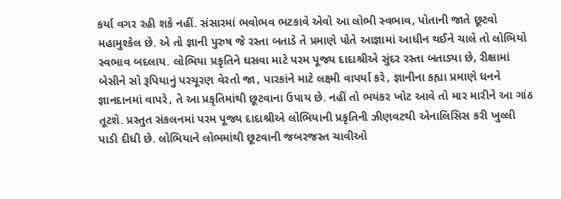કર્યા વગર રહી શકે નહીં. સંસારમાં ભવોભવ ભટકાવે એવો આ લોભી સ્વભાવ, પોતાની જાતે છૂટવો મહામુશ્કેલ છે. એ તો જ્ઞાની પુરુષ જે રસ્તા બતાડે તે પ્રમાણે પોતે આજ્ઞામાં આધીન થઈને ચાલે તો લોભિયો સ્વભાવ બદલાય. લોભિયા પ્રકૃતિને ઘસવા માટે પરમ પૂજ્ય દાદાશ્રીએ સુંદર રસ્તા બતાડ્યા છે, રીક્ષામાં બેસીને સો રૂપિયાનું પરચૂરણ વેરતો જા, પારકાંને માટે લક્ષ્મી વાપર્યા કરે, જ્ઞાનીના કહ્યા પ્રમાણે ધનને જ્ઞાનદાનમાં વાપરે, તે આ પ્રકૃતિમાંથી છૂટવાના ઉપાય છે. નહીં તો ભયંકર ખોટ આવે તો માર મારીને આ ગાંઠ તૂટશે. પ્રસ્તુત સંકલનમાં પરમ પૂજ્ય દાદાશ્રીએ લોભિયાની પ્રકૃતિની ઝીણવટથી એનાલિસિસ કરી ખુલ્લી પાડી દીધી છે. લોભિયાને લોભમાંથી છૂટવાની જબરજસ્ત ચાવીઓ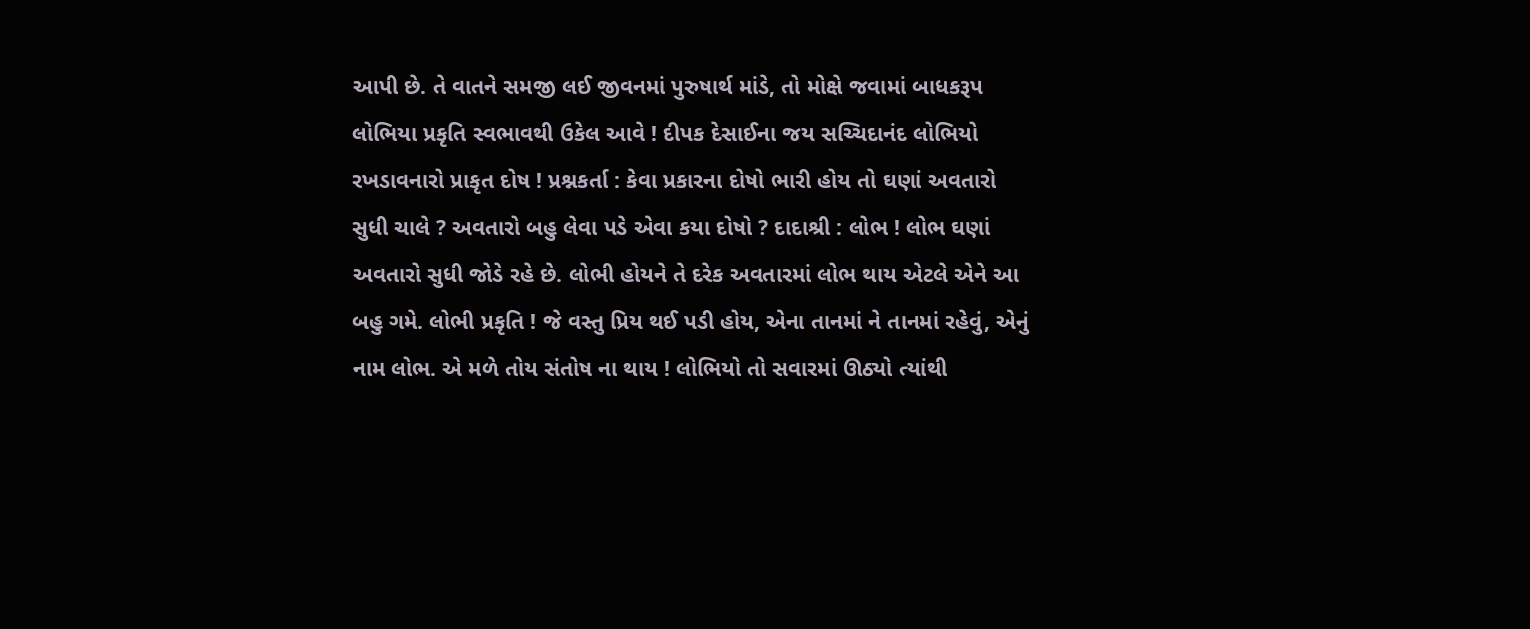આપી છે. તે વાતને સમજી લઈ જીવનમાં પુરુષાર્થ માંડે, તો મોક્ષે જવામાં બાધકરૂપ લોભિયા પ્રકૃતિ સ્વભાવથી ઉકેલ આવે ! દીપક દેસાઈના જય સચ્ચિદાનંદ લોભિયો રખડાવનારો પ્રાકૃત દોષ ! પ્રશ્નકર્તા : કેવા પ્રકારના દોષો ભારી હોય તો ઘણાં અવતારો સુધી ચાલે ? અવતારો બહુ લેવા પડે એવા કયા દોષો ? દાદાશ્રી : લોભ ! લોભ ઘણાં અવતારો સુધી જોડે રહે છે. લોભી હોયને તે દરેક અવતારમાં લોભ થાય એટલે એને આ બહુ ગમે. લોભી પ્રકૃતિ ! જે વસ્તુ પ્રિય થઈ પડી હોય, એના તાનમાં ને તાનમાં રહેવું, એનું નામ લોભ. એ મળે તોય સંતોષ ના થાય ! લોભિયો તો સવારમાં ઊઠ્યો ત્યાંથી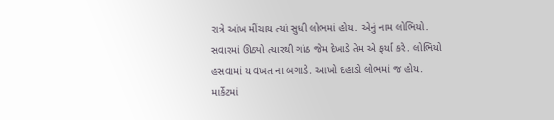રાત્રે આંખ મીંચાય ત્યાં સુધી લોભમાં હોય. એનું નામ લોભિયો. સવારમાં ઊઠ્યો ત્યારથી ગાંઠ જેમ દેખાડે તેમ એ ફર્યા કરે. લોભિયો હસવામાં ય વખત ના બગાડે. આખો દહાડો લોભમાં જ હોય. માર્કેટમાં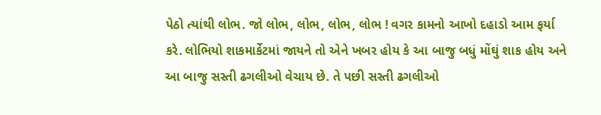પેઠો ત્યાંથી લોભ. જો લોભ, લોભ, લોભ, લોભ ! વગર કામનો આખો દહાડો આમ ફર્યા કરે. લોભિયો શાકમાર્કેટમાં જાયને તો એને ખબર હોય કે આ બાજુ બધું મોંઘું શાક હોય અને આ બાજુ સસ્તી ઢગલીઓ વેચાય છે. તે પછી સસ્તી ઢગલીઓ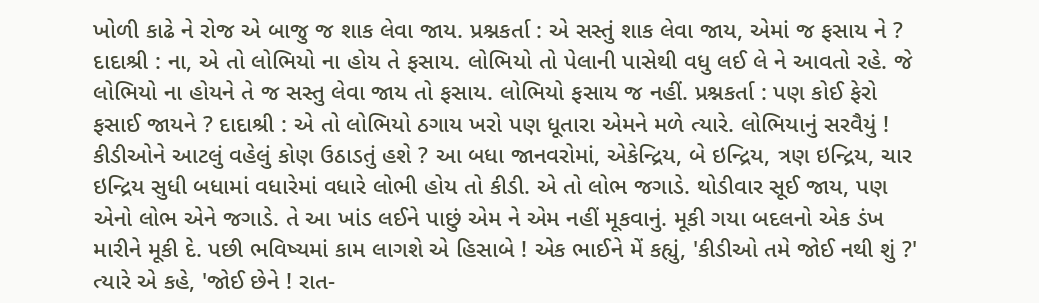ખોળી કાઢે ને રોજ એ બાજુ જ શાક લેવા જાય. પ્રશ્નકર્તા : એ સસ્તું શાક લેવા જાય, એમાં જ ફસાય ને ? દાદાશ્રી : ના, એ તો લોભિયો ના હોય તે ફસાય. લોભિયો તો પેલાની પાસેથી વધુ લઈ લે ને આવતો રહે. જે લોભિયો ના હોયને તે જ સસ્તુ લેવા જાય તો ફસાય. લોભિયો ફસાય જ નહીં. પ્રશ્નકર્તા : પણ કોઈ ફેરો ફસાઈ જાયને ? દાદાશ્રી : એ તો લોભિયો ઠગાય ખરો પણ ધૂતારા એમને મળે ત્યારે. લોભિયાનું સરવૈયું ! કીડીઓને આટલું વહેલું કોણ ઉઠાડતું હશે ? આ બધા જાનવરોમાં, એકેન્દ્રિય, બે ઇન્દ્રિય, ત્રણ ઇન્દ્રિય, ચાર ઇન્દ્રિય સુધી બધામાં વધારેમાં વધારે લોભી હોય તો કીડી. એ તો લોભ જગાડે. થોડીવાર સૂઈ જાય, પણ એનો લોભ એને જગાડે. તે આ ખાંડ લઈને પાછું એમ ને એમ નહીં મૂકવાનું. મૂકી ગયા બદલનો એક ડંખ મારીને મૂકી દે. પછી ભવિષ્યમાં કામ લાગશે એ હિસાબે ! એક ભાઈને મેં કહ્યું, 'કીડીઓ તમે જોઈ નથી શું ?' ત્યારે એ કહે, 'જોઈ છેને ! રાત-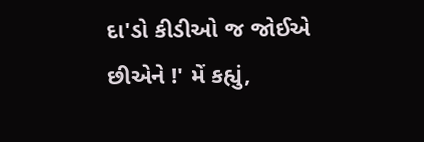દા'ડો કીડીઓ જ જોઈએ છીએને !' મેં કહ્યું,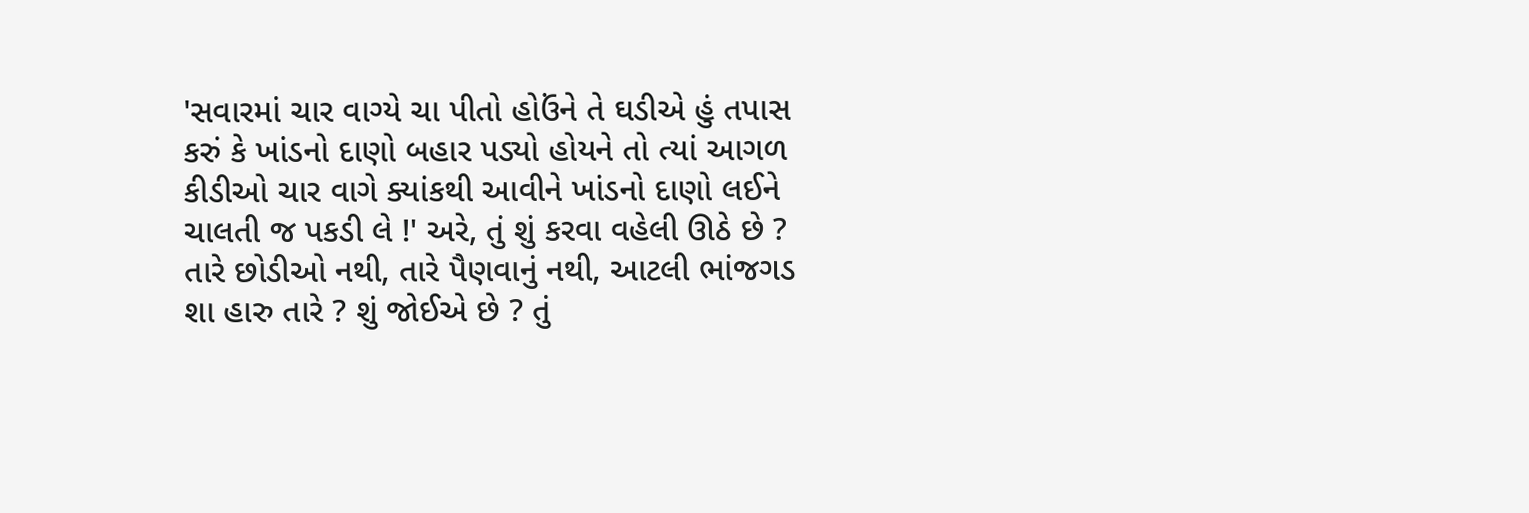'સવારમાં ચાર વાગ્યે ચા પીતો હોઉંને તે ઘડીએ હું તપાસ કરું કે ખાંડનો દાણો બહાર પડ્યો હોયને તો ત્યાં આગળ કીડીઓ ચાર વાગે ક્યાંકથી આવીને ખાંડનો દાણો લઈને ચાલતી જ પકડી લે !' અરે, તું શું કરવા વહેલી ઊઠે છે ? તારે છોડીઓ નથી, તારે પૈણવાનું નથી, આટલી ભાંજગડ શા હારુ તારે ? શું જોઈએ છે ? તું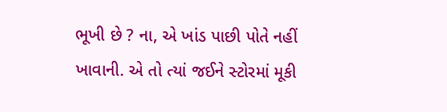ભૂખી છે ? ના, એ ખાંડ પાછી પોતે નહીં ખાવાની. એ તો ત્યાં જઈને સ્ટોરમાં મૂકી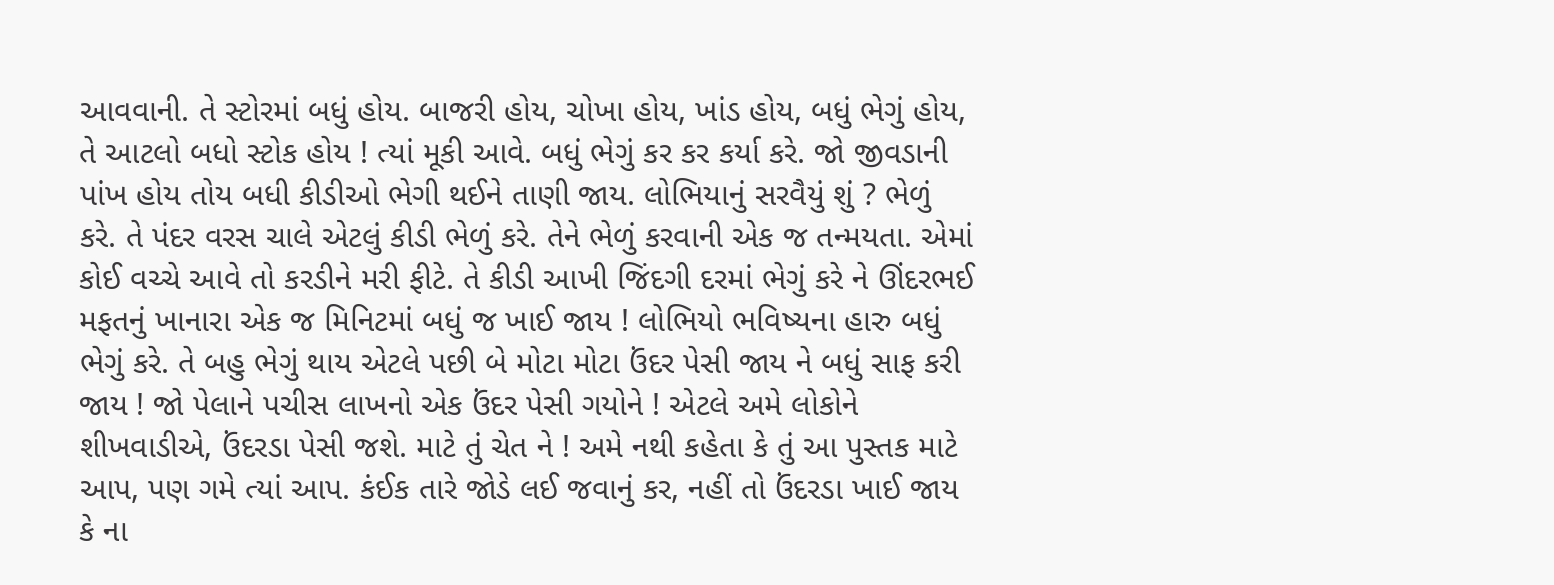આવવાની. તે સ્ટોરમાં બધું હોય. બાજરી હોય, ચોખા હોય, ખાંડ હોય, બધું ભેગું હોય, તે આટલો બધો સ્ટોક હોય ! ત્યાં મૂકી આવે. બધું ભેગું કર કર કર્યા કરે. જો જીવડાની પાંખ હોય તોય બધી કીડીઓ ભેગી થઈને તાણી જાય. લોભિયાનું સરવૈયું શું ? ભેળું કરે. તે પંદર વરસ ચાલે એટલું કીડી ભેળું કરે. તેને ભેળું કરવાની એક જ તન્મયતા. એમાં કોઈ વચ્ચે આવે તો કરડીને મરી ફીટે. તે કીડી આખી જિંદગી દરમાં ભેગું કરે ને ઊંદરભઈ મફતનું ખાનારા એક જ મિનિટમાં બધું જ ખાઈ જાય ! લોભિયો ભવિષ્યના હારુ બધું ભેગું કરે. તે બહુ ભેગું થાય એટલે પછી બે મોટા મોટા ઉંદર પેસી જાય ને બધું સાફ કરી જાય ! જો પેલાને પચીસ લાખનો એક ઉંદર પેસી ગયોને ! એટલે અમે લોકોને શીખવાડીએ, ઉંદરડા પેસી જશે. માટે તું ચેત ને ! અમે નથી કહેતા કે તું આ પુસ્તક માટે આપ, પણ ગમે ત્યાં આપ. કંઈક તારે જોડે લઈ જવાનું કર, નહીં તો ઉંદરડા ખાઈ જાય કે ના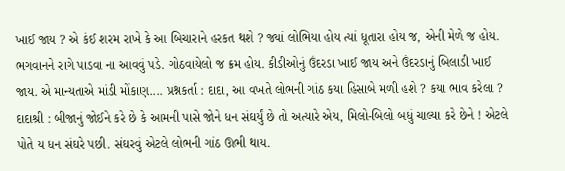ખાઈ જાય ? એ કંઈ શરમ રાખે કે આ બિચારાને હરકત થશે ? જ્યાં લોભિયા હોય ત્યાં ધૂતારા હોય જ, એની મેળે જ હોય. ભગવાનને રાગે પાડવા ના આવવું પડે. ગોઠવાયેલો જ ક્રમ હોય. કીડીઓનું ઉંદરડા ખાઈ જાય અને ઉંદરડાનું બિલાડી ખાઈ જાય. એ માન્યતાએ માંડી મોંકાણ.... પ્રશ્નકર્તા : દાદા, આ વખતે લોભની ગાંઠ કયા હિસાબે મળી હશે ? કયા ભાવ કરેલા ? દાદાશ્રી : બીજાનું જોઈને કરે છે કે આમની પાસે જોને ધન સંઘર્યું છે તો અત્યારે એય, મિલો-બિલો બધું ચાલ્યા કરે છેને ! એટલે પોતે ય ધન સંઘરે પછી. સંઘરવું એટલે લોભની ગાંઠ ઊભી થાય.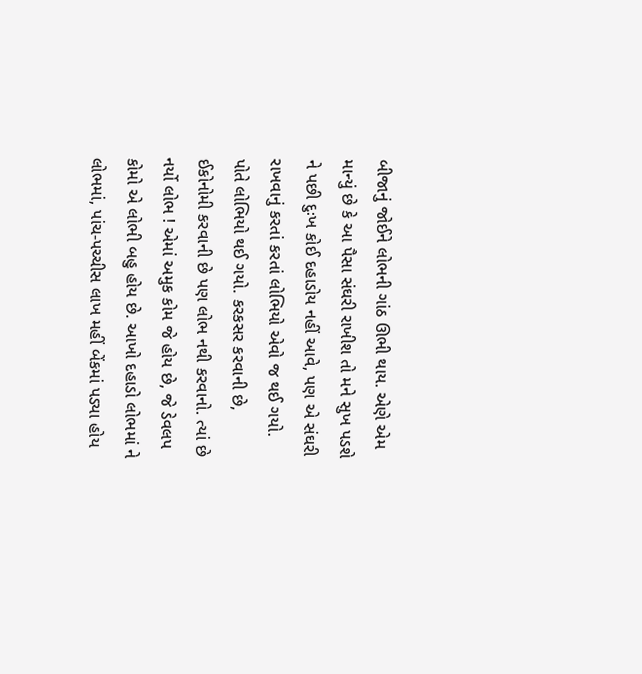બીજાનું જોઈને લોભની ગાંઠ ઊભી થાય. એણે એમ માન્યું છે કે આ પૈસા સંઘરી રાખીશ તો મને સુખ પડશે ને પછી દુઃખ કોઈ દહાડોય નહીં આવે, પણ એ સંઘરી રાખવાનું કરતાં કરતાં લોભિયો એવો જ થઈ ગયો. પોતે લોભિયો થઈ ગયો. કરકસર કરવાની છે, ઈકોનોમી કરવાની છે પણ લોભ નથી કરવાનો. ત્યાં છે નર્યો લોભ ! એમાં અમુક કોમ જે હોય છે, જે ડેવલપ કોમો એ લોભી બહુ હોય છે. આખો દહાડો લોભમાં ને લોભમાં, પાંચ-પચ્ચીસ લાખ મહીં બેંકમાં પડ્યા હોય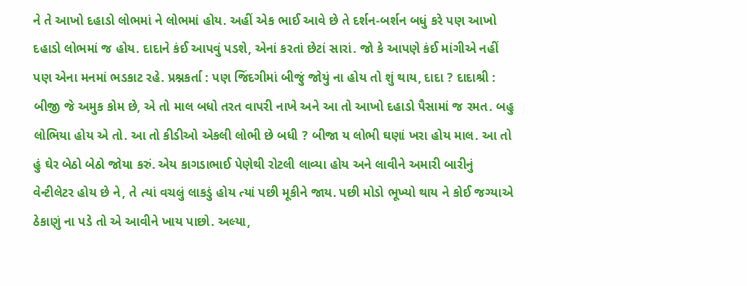ને તે આખો દહાડો લોભમાં ને લોભમાં હોય. અહીં એક ભાઈ આવે છે તે દર્શન-બર્શન બધું કરે પણ આખો દહાડો લોભમાં જ હોય. દાદાને કંઈ આપવું પડશે, એનાં કરતાં છેટાં સારાં. જો કે આપણે કંઈ માંગીએ નહીં પણ એના મનમાં ભડકાટ રહે. પ્રશ્નકર્તા : પણ જિંદગીમાં બીજું જોયું ના હોય તો શું થાય, દાદા ? દાદાશ્રી : બીજી જે અમુક કોમ છે, એ તો માલ બધો તરત વાપરી નાખે અને આ તો આખો દહાડો પૈસામાં જ રમત. બહુ લોભિયા હોય એ તો. આ તો કીડીઓ એકલી લોભી છે બધી ? બીજા ય લોભી ઘણાં ખરા હોય માલ. આ તો હું ઘેર બેઠો બેઠો જોયા કરું. એય કાગડાભાઈ પેણેથી રોટલી લાવ્યા હોય અને લાવીને અમારી બારીનું વેન્ટીલેટર હોય છે ને, તે ત્યાં વચલું લાકડું હોય ત્યાં પછી મૂકીને જાય. પછી મોડો ભૂખ્યો થાય ને કોઈ જગ્યાએ ઠેકાણું ના પડે તો એ આવીને ખાય પાછો. અલ્યા,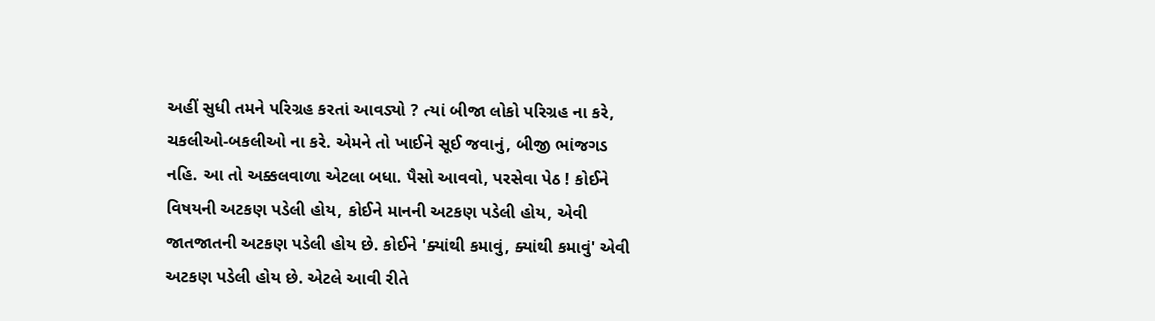અહીં સુધી તમને પરિગ્રહ કરતાં આવડ્યો ? ત્યાં બીજા લોકો પરિગ્રહ ના કરે, ચકલીઓ-બકલીઓ ના કરે. એમને તો ખાઈને સૂઈ જવાનું, બીજી ભાંજગડ નહિ. આ તો અક્કલવાળા એટલા બધા. પૈસો આવવો, પરસેવા પેઠ ! કોઈને વિષયની અટકણ પડેલી હોય, કોઈને માનની અટકણ પડેલી હોય, એવી જાતજાતની અટકણ પડેલી હોય છે. કોઈને 'ક્યાંથી કમાવું, ક્યાંથી કમાવું' એવી અટકણ પડેલી હોય છે. એટલે આવી રીતે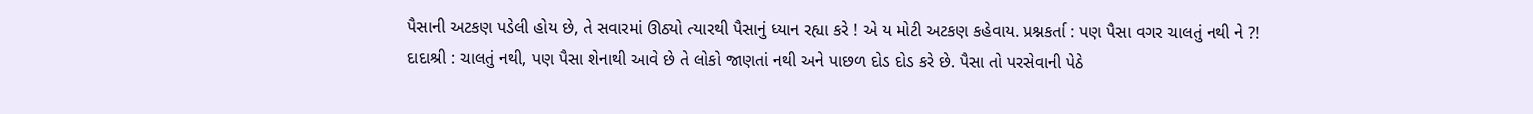પૈસાની અટકણ પડેલી હોય છે, તે સવારમાં ઊઠ્યો ત્યારથી પૈસાનું ધ્યાન રહ્યા કરે ! એ ય મોટી અટકણ કહેવાય. પ્રશ્નકર્તા : પણ પૈસા વગર ચાલતું નથી ને ?! દાદાશ્રી : ચાલતું નથી, પણ પૈસા શેનાથી આવે છે તે લોકો જાણતાં નથી અને પાછળ દોડ દોડ કરે છે. પૈસા તો પરસેવાની પેઠે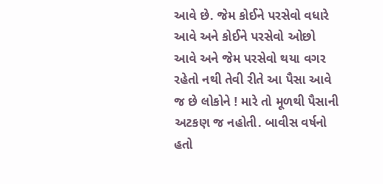આવે છે. જેમ કોઈને પરસેવો વધારે આવે અને કોઈને પરસેવો ઓછો આવે અને જેમ પરસેવો થયા વગર રહેતો નથી તેવી રીતે આ પૈસા આવે જ છે લોકોને ! મારે તો મૂળથી પૈસાની અટકણ જ નહોતી. બાવીસ વર્ષનો હતો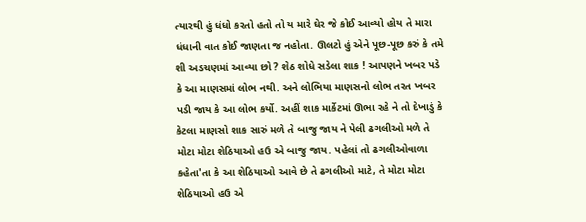ત્યારથી હું ધંધો કરતો હતો તો ય મારે ઘેર જે કોઈ આવ્યો હોય તે મારા ધંધાની વાત કોઈ જાણતા જ નહોતા. ઊલટો હું એને પૂછ-પૂછ કરું કે તમે શી અડચણમાં આવ્યા છો ? શેઠ શોધે સડેલા શાક ! આપણને ખબર પડે કે આ માણસમાં લોભ નથી. અને લોભિયા માણસનો લોભ તરત ખબર પડી જાય કે આ લોભ કર્યો. અહીં શાક માર્કેટમાં ઊભા રહે ને તો દેખાડું કે કેટલા માણસો શાક સારું મળે તે બાજુ જાય ને પેલી ઢગલીઓ મળે તે મોટા મોટા શેઠિયાઓ હઉ એ બાજુ જાય. પહેલાં તો ઢગલીઓવાળા કહેતા'તા કે આ શેઠિયાઓ આવે છે તે ઢગલીઓ માટે, તે મોટા મોટા શેઠિયાઓ હઉ એ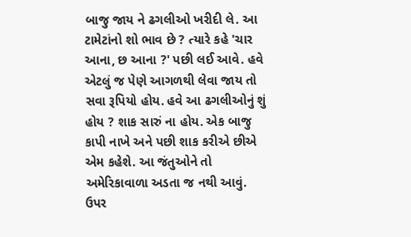બાજુ જાય ને ઢગલીઓ ખરીદી લે. આ ટામેટાંનો શો ભાવ છે ? ત્યારે કહે 'ચાર આના, છ આના ?' પછી લઈ આવે. હવે એટલું જ પેણે આગળથી લેવા જાય તો સવા રૂપિયો હોય. હવે આ ઢગલીઓનું શું હોય ? શાક સારું ના હોય. એક બાજુ કાપી નાખે અને પછી શાક કરીએ છીએ એમ કહેશે. આ જંતુઓને તો અમેરિકાવાળા અડતા જ નથી આવું. ઉપર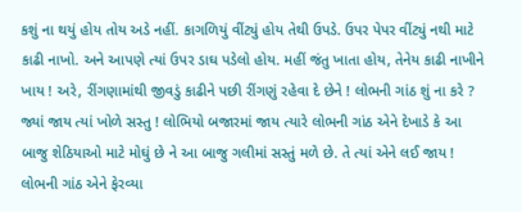કશું ના થયું હોય તોય અડે નહીં. કાગળિયું વીંટ્યું હોય તેથી ઉપડે. ઉપર પેપર વીંટ્યું નથી માટે કાઢી નાખો. અને આપણે ત્યાં ઉપર ડાઘ પડેલો હોય. મહીં જંતુ ખાતા હોય, તેનેય કાઢી નાખીને ખાય ! અરે, રીંગણામાંથી જીવડું કાઢીને પછી રીંગણું રહેવા દે છેને ! લોભની ગાંઠ શું ના કરે ? જ્યાં જાય ત્યાં ખોળે સસ્તુ ! લોભિયો બજારમાં જાય ત્યારે લોભની ગાંઠ એને દેખાડે કે આ બાજુ શેઠિયાઓ માટે મોઘું છે ને આ બાજુ ગલીમાં સસ્તું મળે છે. તે ત્યાં એને લઈ જાય ! લોભની ગાંઠ એને ફેરવ્યા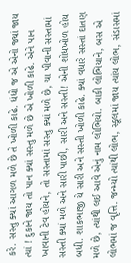કરે. સસ્તુ ક્યાં આગળ મળે છે તે ખોળી કાઢે. ધંધો જ એ એનો જ્યાં જાય ત્યાં ! દુકાને જાય તો પાન ક્યાં સસ્તુ મળે છે એ ખોળી કાઢે. એને પાન ખાવાની ટેવ હોયને, તો સસ્તામાં સસ્તુ ક્યાં મળે છે, ચા પીવાની સસ્તામાં સસ્તી ક્યાં મળે અને સારી પાછી, સારી અને સસ્તી! એની શોધખોળ હોય બધી. શાકભાજી યે સારી અને સસ્તી ખોળી કાઢે. ક્યાં વધારે સસ્તાં દાતણ મળે છે, ત્યાંથી લઈ આવે એનું નામ લોભિયો. બાકી લોભિયાને, બસ એ લોભમાં જ વૃત્તિ. જન્મ્યો ત્યાંથી લોભ, સ્કૂલમાં જાય ત્યાંય લોભ, સંડાસમાં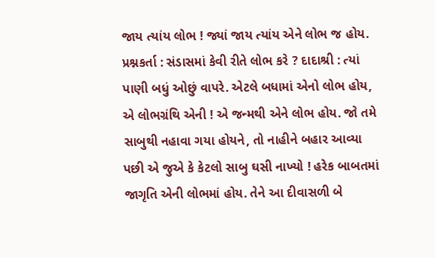જાય ત્યાંય લોભ ! જ્યાં જાય ત્યાંય એને લોભ જ હોય. પ્રશ્નકર્તા : સંડાસમાં કેવી રીતે લોભ કરે ? દાદાશ્રી : ત્યાં પાણી બધું ઓછું વાપરે. એટલે બધામાં એનો લોભ હોય, એ લોભગ્રંથિ એની ! એ જન્મથી એને લોભ હોય. જો તમે સાબુથી નહાવા ગયા હોયને, તો નાહીને બહાર આવ્યા પછી એ જુએ કે કેટલો સાબુ ઘસી નાખ્યો ! હરેક બાબતમાં જાગૃતિ એની લોભમાં હોય. તેને આ દીવાસળી બે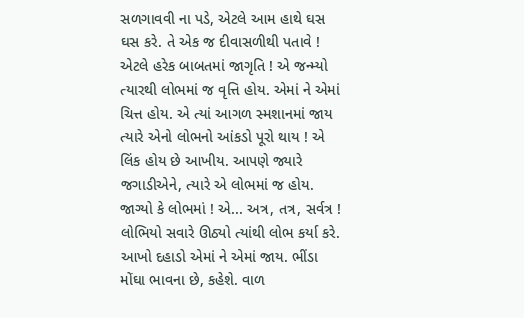સળગાવવી ના પડે, એટલે આમ હાથે ઘસ ઘસ કરે. તે એક જ દીવાસળીથી પતાવે ! એટલે હરેક બાબતમાં જાગૃતિ ! એ જન્મ્યો ત્યારથી લોભમાં જ વૃત્તિ હોય. એમાં ને એમાં ચિત્ત હોય. એ ત્યાં આગળ સ્મશાનમાં જાય ત્યારે એનો લોભનો આંકડો પૂરો થાય ! એ લિંક હોય છે આખીય. આપણે જ્યારે જગાડીએને, ત્યારે એ લોભમાં જ હોય. જાગ્યો કે લોભમાં ! એ... અત્ર, તત્ર, સર્વત્ર ! લોભિયો સવારે ઊઠ્યો ત્યાંથી લોભ કર્યા કરે. આખો દહાડો એમાં ને એમાં જાય. ભીંડા મોંઘા ભાવના છે, કહેશે. વાળ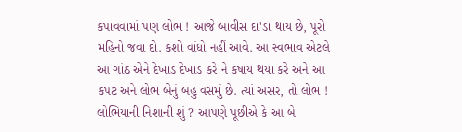કપાવવામાં પણ લોભ ! આજે બાવીસ દા'ડા થાય છે, પૂરો મહિનો જવા દો. કશો વાંધો નહીં આવે. આ સ્વભાવ એટલે આ ગાંઠ એને દેખાડ દેખાડ કરે ને કષાય થયા કરે અને આ કપટ અને લોભ બેનું બહુ વસમું છે. ત્યાં અસર, તો લોભ ! લોભિયાની નિશાની શું ? આપણે પૂછીએ કે આ બે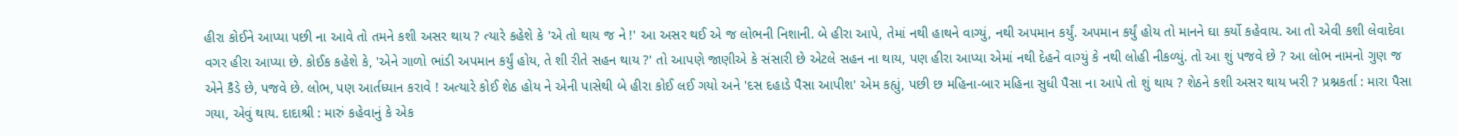હીરા કોઈને આપ્યા પછી ના આવે તો તમને કશી અસર થાય ? ત્યારે કહેશે કે 'એ તો થાય જ ને !' આ અસર થઈ એ જ લોભની નિશાની. બે હીરા આપે, તેમાં નથી હાથને વાગ્યું, નથી અપમાન કર્યું. અપમાન કર્યું હોય તો માનને ઘા કર્યો કહેવાય. આ તો એવી કશી લેવાદેવા વગર હીરા આપ્યા છે. કોઈક કહેશે કે, 'એને ગાળો ભાંડી અપમાન કર્યું હોય, તે શી રીતે સહન થાય ?' તો આપણે જાણીએ કે સંસારી છે એટલે સહન ના થાય, પણ હીરા આપ્યા એમાં નથી દેહને વાગ્યું કે નથી લોહી નીકળ્યું. તો આ શું પજવે છે ? આ લોભ નામનો ગુણ જ એને કૈડે છે, પજવે છે. લોભ, પણ આર્તધ્યાન કરાવે ! અત્યારે કોઈ શેઠ હોય ને એની પાસેથી બે હીરા કોઈ લઈ ગયો અને 'દસ દહાડે પૈસા આપીશ' એમ કહ્યું, પછી છ મહિના-બાર મહિના સુધી પૈસા ના આપે તો શું થાય ? શેઠને કશી અસર થાય ખરી ? પ્રશ્નકર્તા : મારા પૈસા ગયા, એવું થાય. દાદાશ્રી : મારું કહેવાનું કે એક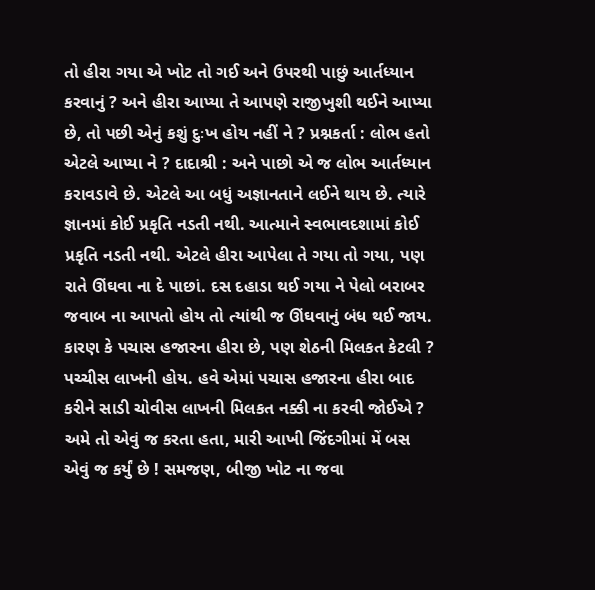તો હીરા ગયા એ ખોટ તો ગઈ અને ઉપરથી પાછું આર્તધ્યાન કરવાનું ? અને હીરા આપ્યા તે આપણે રાજીખુશી થઈને આપ્યા છે, તો પછી એનું કશું દુઃખ હોય નહીં ને ? પ્રશ્નકર્તા : લોભ હતો એટલે આપ્યા ને ? દાદાશ્રી : અને પાછો એ જ લોભ આર્તધ્યાન કરાવડાવે છે. એટલે આ બધું અજ્ઞાનતાને લઈને થાય છે. ત્યારે જ્ઞાનમાં કોઈ પ્રકૃતિ નડતી નથી. આત્માને સ્વભાવદશામાં કોઈ પ્રકૃતિ નડતી નથી. એટલે હીરા આપેલા તે ગયા તો ગયા, પણ રાતે ઊંઘવા ના દે પાછાં. દસ દહાડા થઈ ગયા ને પેલો બરાબર જવાબ ના આપતો હોય તો ત્યાંથી જ ઊંઘવાનું બંધ થઈ જાય. કારણ કે પચાસ હજારના હીરા છે, પણ શેઠની મિલકત કેટલી ? પચ્ચીસ લાખની હોય. હવે એમાં પચાસ હજારના હીરા બાદ કરીને સાડી ચોવીસ લાખની મિલકત નક્કી ના કરવી જોઈએ ? અમે તો એવું જ કરતા હતા, મારી આખી જિંદગીમાં મેં બસ એવું જ કર્યું છે ! સમજણ, બીજી ખોટ ના જવા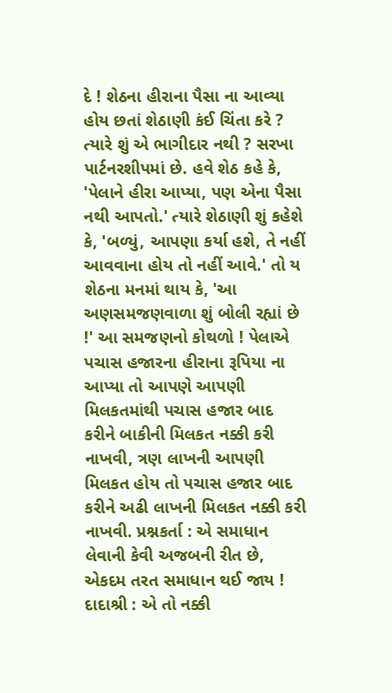દે ! શેઠના હીરાના પૈસા ના આવ્યા હોય છતાં શેઠાણી કંઈ ચિંતા કરે ? ત્યારે શું એ ભાગીદાર નથી ? સરખા પાર્ટનરશીપમાં છે. હવે શેઠ કહે કે, 'પેલાને હીરા આપ્યા, પણ એના પૈસા નથી આપતો.' ત્યારે શેઠાણી શું કહેશે કે, 'બળ્યું, આપણા કર્યા હશે, તે નહીં આવવાના હોય તો નહીં આવે.' તો ય શેઠના મનમાં થાય કે, 'આ અણસમજણવાળા શું બોલી રહ્યાં છે !' આ સમજણનો કોથળો ! પેલાએ પચાસ હજારના હીરાના રૂપિયા ના આપ્યા તો આપણે આપણી મિલકતમાંથી પચાસ હજાર બાદ કરીને બાકીની મિલકત નક્કી કરી નાખવી, ત્રણ લાખની આપણી મિલકત હોય તો પચાસ હજાર બાદ કરીને અઢી લાખની મિલકત નક્કી કરી નાખવી. પ્રશ્નકર્તા : એ સમાધાન લેવાની કેવી અજબની રીત છે, એકદમ તરત સમાધાન થઈ જાય ! દાદાશ્રી : એ તો નક્કી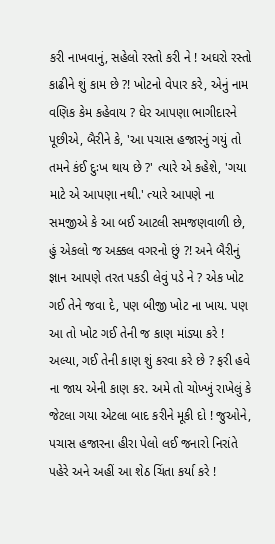કરી નાખવાનું, સહેલો રસ્તો કરી ને ! અઘરો રસ્તો કાઢીને શું કામ છે ?! ખોટનો વેપાર કરે, એનું નામ વણિક કેમ કહેવાય ? ઘેર આપણા ભાગીદારને પૂછીએ, બૈરીને કે, 'આ પચાસ હજારનું ગયું તો તમને કંઈ દુઃખ થાય છે ?' ત્યારે એ કહેશે, 'ગયા માટે એ આપણા નથી.' ત્યારે આપણે ના સમજીએ કે આ બઈ આટલી સમજણવાળી છે, હું એકલો જ અક્કલ વગરનો છું ?! અને બૈરીનું જ્ઞાન આપણે તરત પકડી લેવું પડે ને ? એક ખોટ ગઈ તેને જવા દે, પણ બીજી ખોટ ના ખાય. પણ આ તો ખોટ ગઈ તેની જ કાણ માંડ્યા કરે ! અલ્યા, ગઈ તેની કાણ શું કરવા કરે છે ? ફરી હવે ના જાય એની કાણ કર. અમે તો ચોખ્ખું રાખેલું કે જેટલા ગયા એટલા બાદ કરીને મૂકી દો ! જુઓને, પચાસ હજારના હીરા પેલો લઈ જનારો નિરાંતે પહેરે અને અહીં આ શેઠ ચિંતા કર્યા કરે !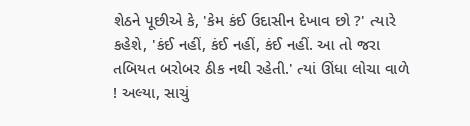શેઠને પૂછીએ કે, 'કેમ કંઈ ઉદાસીન દેખાવ છો ?' ત્યારે કહેશે, 'કંઈ નહીં, કંઈ નહીં, કંઈ નહીં. આ તો જરા તબિયત બરોબર ઠીક નથી રહેતી.' ત્યાં ઊંધા લોચા વાળે ! અલ્યા, સાચું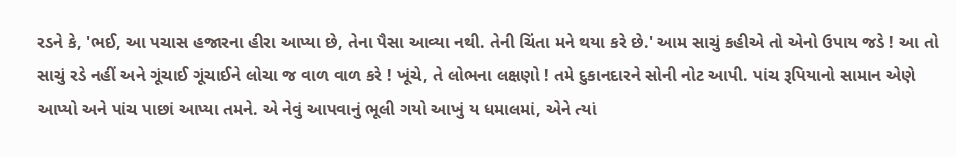રડને કે, 'ભઈ, આ પચાસ હજારના હીરા આપ્યા છે, તેના પૈસા આવ્યા નથી. તેની ચિંતા મને થયા કરે છે.' આમ સાચું કહીએ તો એનો ઉપાય જડે ! આ તો સાચું રડે નહીં અને ગૂંચાઈ ગૂંચાઈને લોચા જ વાળ વાળ કરે ! ખૂંચે, તે લોભના લક્ષણો ! તમે દુકાનદારને સોની નોટ આપી. પાંચ રૂપિયાનો સામાન એણે આપ્યો અને પાંચ પાછાં આપ્યા તમને. એ નેવું આપવાનું ભૂલી ગયો આખું ય ધમાલમાં, એને ત્યાં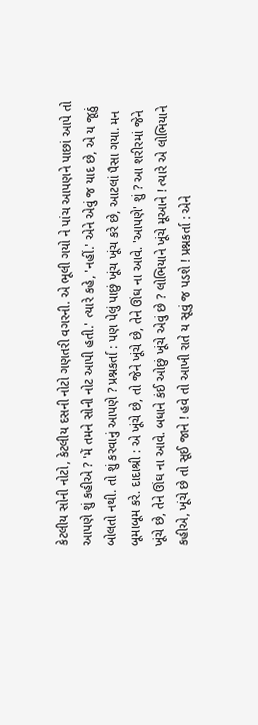કેટલીય સોની નોટો, કેટલીય દસની નોટો ગણતરી વગરની. એ ભૂલી ગયો ને પાંચ આપણને પાછાં આપે તો આપણે શું કહીએ ? 'મેં તમને સોની નોટ આપી હતી.' ત્યારે કહે, 'નહીં.' એને એવું જ યાદ છે, એ ય જૂઠું બોલતો નથી. તો શું કરવાનું આપણે ? પ્રશ્નકર્તા : પણ પેલું પાછું ખૂંચ ખૂંચ કરે છે, આટલાં પૈસા ગયા. મન બૂમાબૂમ કરે. દાદાશ્રી : એ ખૂંચે છે, તો જેને ખૂંચે છે, તેને ઊંઘ ના આવે. 'આપણે' શું ? આ શરીરમાં જેને ખૂંચે છે, તેને ઊંઘ ના આવે. બધાને કંઈ ઓછું ખૂંચે એવું છે ? લોભિયાને ખૂંચે મૂઆને ! ત્યારે એ લોભિયાને કહીએ, ખૂંચે છે તો સૂઈ જાને ! હવે તો આખી રાતે ય સૂવું જ પડશે ! પ્રશ્નકર્તા : એને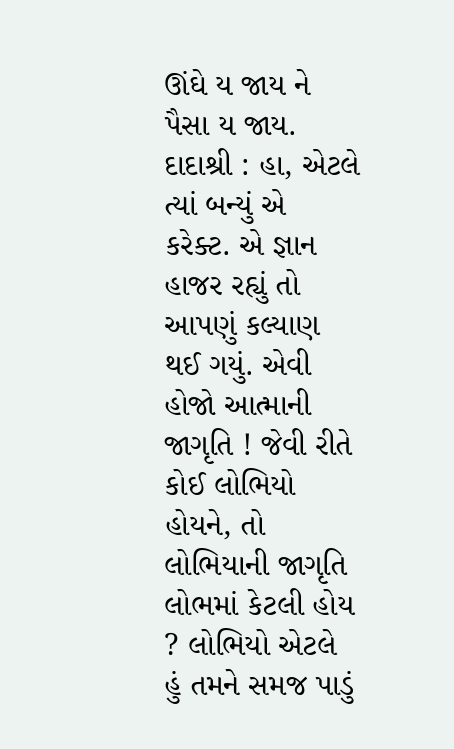ઊંઘે ય જાય ને પૈસા ય જાય. દાદાશ્રી : હા, એટલે ત્યાં બન્યું એ કરેક્ટ. એ જ્ઞાન હાજર રહ્યું તો આપણું કલ્યાણ થઈ ગયું. એવી હોજો આત્માની જાગૃતિ ! જેવી રીતે કોઈ લોભિયો હોયને, તો લોભિયાની જાગૃતિ લોભમાં કેટલી હોય ? લોભિયો એટલે હું તમને સમજ પાડું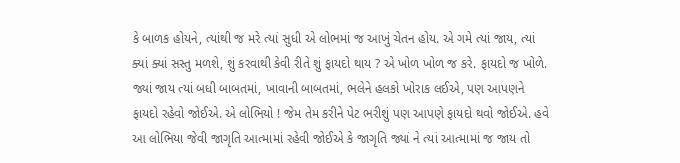કે બાળક હોયને, ત્યાંથી જ મરે ત્યાં સુધી એ લોભમાં જ આખું ચેતન હોય. એ ગમે ત્યાં જાય, ત્યાં ક્યાં ક્યાં સસ્તુ મળશે, શું કરવાથી કેવી રીતે શું ફાયદો થાય ? એ ખોળ ખોળ જ કરે. ફાયદો જ ખોળે. જ્યાં જાય ત્યાં બધી બાબતમાં, ખાવાની બાબતમાં, ભલેને હલકો ખોરાક લઈએ, પણ આપણને ફાયદો રહેવો જોઈએ. એ લોભિયો ! જેમ તેમ કરીને પેટ ભરીશું પણ આપણે ફાયદો થવો જોઈએ. હવે આ લોભિયા જેવી જાગૃતિ આત્મામાં રહેવી જોઈએ કે જાગૃતિ જ્યાં ને ત્યાં આત્મામાં જ જાય તો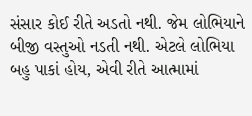સંસાર કોઈ રીતે અડતો નથી. જેમ લોભિયાને બીજી વસ્તુઓ નડતી નથી. એટલે લોભિયા બહુ પાકાં હોય, એવી રીતે આત્મામાં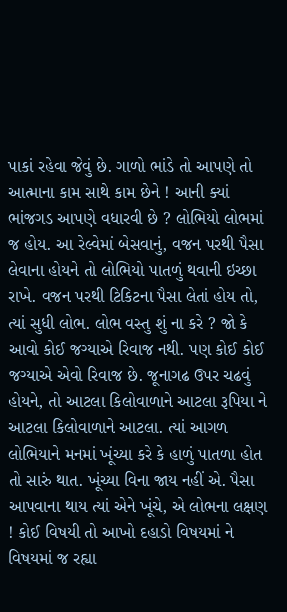પાકાં રહેવા જેવું છે. ગાળો ભાંડે તો આપણે તો આત્માના કામ સાથે કામ છેને ! આની ક્યાં ભાંજગડ આપણે વધારવી છે ? લોભિયો લોભમાં જ હોય. આ રેલ્વેમાં બેસવાનું, વજન પરથી પૈસા લેવાના હોયને તો લોભિયો પાતળું થવાની ઇચ્છા રાખે. વજન પરથી ટિકિટના પૈસા લેતાં હોય તો, ત્યાં સુધી લોભ. લોભ વસ્તુ શું ના કરે ? જો કે આવો કોઈ જગ્યાએ રિવાજ નથી. પણ કોઈ કોઈ જગ્યાએ એવો રિવાજ છે. જૂનાગઢ ઉપર ચઢવું હોયને, તો આટલા કિલોવાળાને આટલા રૂપિયા ને આટલા કિલોવાળાને આટલા. ત્યાં આગળ લોભિયાને મનમાં ખૂંચ્યા કરે કે હાળું પાતળા હોત તો સારું થાત. ખૂંચ્યા વિના જાય નહીં એ. પૈસા આપવાના થાય ત્યાં એને ખૂંચે, એ લોભના લક્ષણ ! કોઈ વિષયી તો આખો દહાડો વિષયમાં ને વિષયમાં જ રહ્યા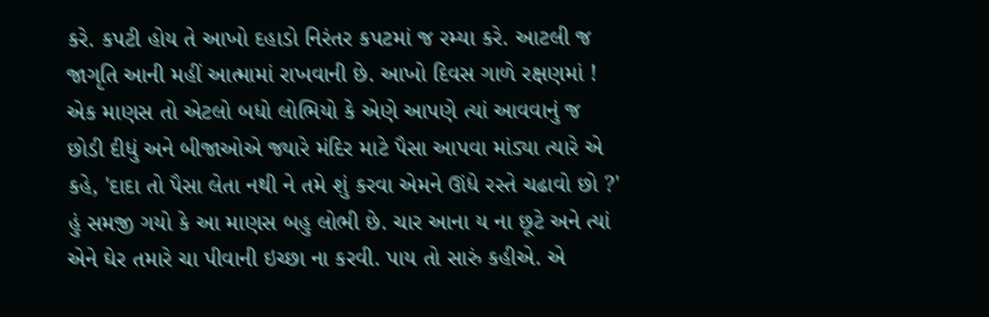કરે. કપટી હોય તે આખો દહાડો નિરંતર કપટમાં જ રમ્યા કરે. આટલી જ જાગૃતિ આની મહીં આત્મામાં રાખવાની છે. આખો દિવસ ગાળે રક્ષણમાં ! એક માણસ તો એટલો બધો લોભિયો કે એણે આપણે ત્યાં આવવાનું જ છોડી દીધું અને બીજાઓએ જ્યારે મંદિર માટે પૈસા આપવા માંડ્યા ત્યારે એ કહે, 'દાદા તો પૈસા લેતા નથી ને તમે શું કરવા એમને ઊંધે રસ્તે ચઢાવો છો ?' હું સમજી ગયો કે આ માણસ બહુ લોભી છે. ચાર આના ય ના છૂટે અને ત્યાં એને ઘેર તમારે ચા પીવાની ઇચ્છા ના કરવી. પાય તો સારું કહીએ. એ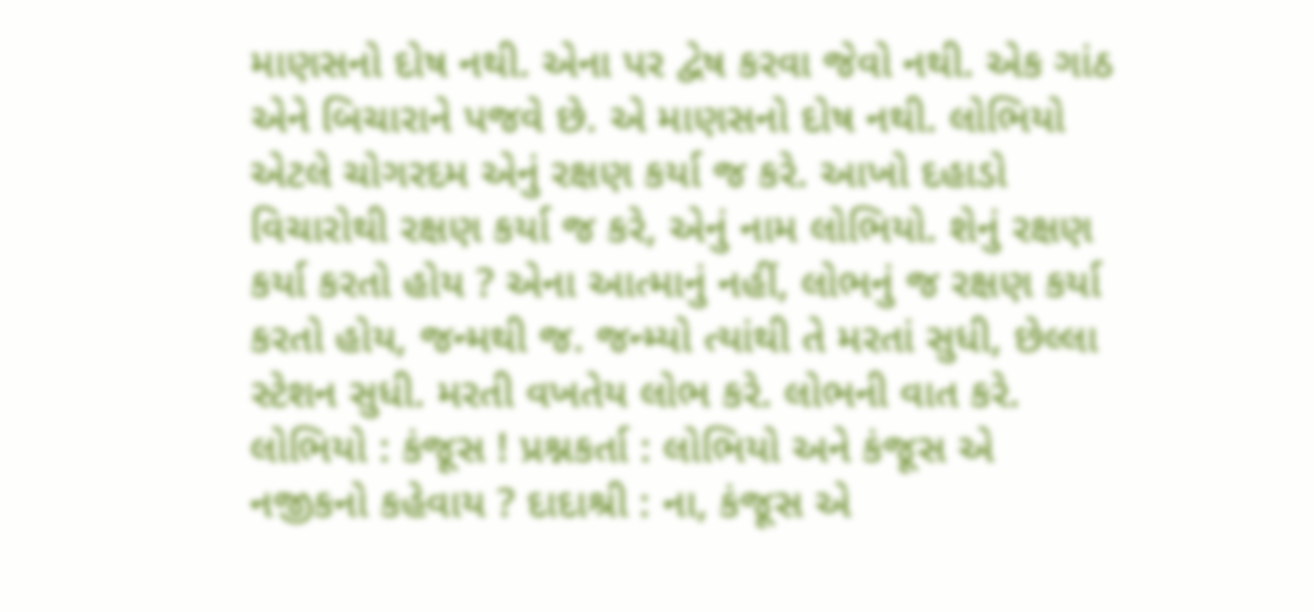માણસનો દોષ નથી. એના પર દ્વેષ કરવા જેવો નથી. એક ગાંઠ એને બિચારાને પજવે છે. એ માણસનો દોષ નથી. લોભિયો એટલે ચોગરદમ એનું રક્ષણ કર્યા જ કરે. આખો દહાડો વિચારોથી રક્ષણ કર્યા જ કરે, એનું નામ લોભિયો. શેનું રક્ષણ કર્યા કરતો હોય ? એના આત્માનું નહીં, લોભનું જ રક્ષણ કર્યા કરતો હોય, જન્મથી જ. જન્મ્યો ત્યાંથી તે મરતાં સુધી, છેલ્લા સ્ટેશન સુધી. મરતી વખતેય લોભ કરે. લોભની વાત કરે. લોભિયો : કંજૂસ ! પ્રશ્નકર્તા : લોભિયો અને કંજૂસ એ નજીકનો કહેવાય ? દાદાશ્રી : ના, કંજૂસ એ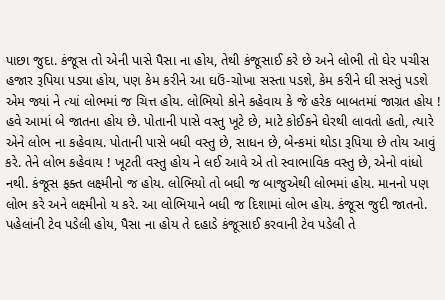પાછા જુદા. કંજૂસ તો એની પાસે પૈસા ના હોય, તેથી કંજૂસાઈ કરે છે અને લોભી તો ઘેર પચીસ હજાર રૂપિયા પડ્યા હોય, પણ કેમ કરીને આ ઘઉં-ચોખા સસ્તા પડશે, કેમ કરીને ઘી સસ્તું પડશે એમ જ્યાં ને ત્યાં લોભમાં જ ચિત્ત હોય. લોભિયો કોને કહેવાય કે જે હરેક બાબતમાં જાગ્રત હોય ! હવે આમાં બે જાતના હોય છે. પોતાની પાસે વસ્તુ ખૂટે છે, માટે કોઈકને ઘેરથી લાવતો હતો, ત્યારે એને લોભ ના કહેવાય. પોતાની પાસે બધી વસ્તુ છે, સાધન છે, બેન્કમાં થોડા રૂપિયા છે તોય આવું કરે. તેને લોભ કહેવાય ! ખૂટતી વસ્તુ હોય ને લઈ આવે એ તો સ્વાભાવિક વસ્તુ છે, એનો વાંધો નથી. કંજૂસ ફક્ત લક્ષ્મીનો જ હોય. લોભિયો તો બધી જ બાજુએથી લોભમાં હોય. માનનો પણ લોભ કરે અને લક્ષ્મીનો ય કરે. આ લોભિયાને બધી જ દિશામાં લોભ હોય. કંજૂસ જુદી જાતનો. પહેલાંની ટેવ પડેલી હોય, પૈસા ના હોય તે દહાડે કંજૂસાઈ કરવાની ટેવ પડેલી તે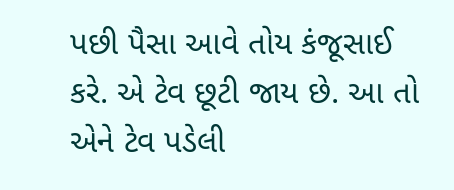પછી પૈસા આવે તોય કંજૂસાઈ કરે. એ ટેવ છૂટી જાય છે. આ તો એને ટેવ પડેલી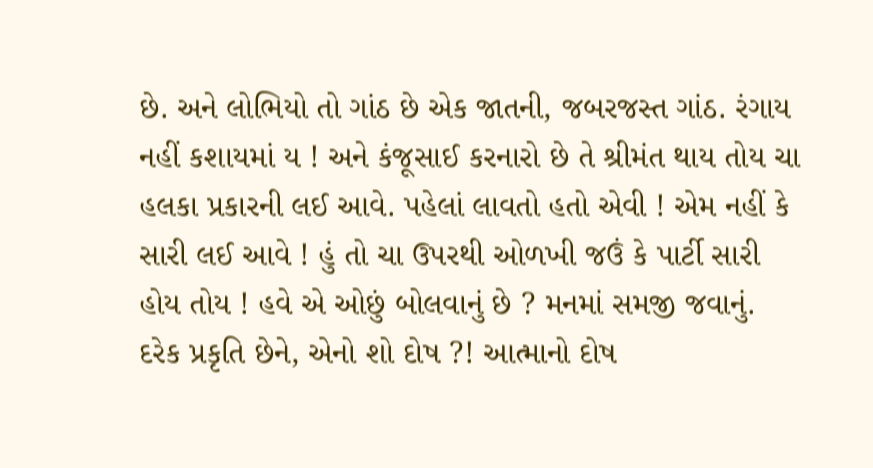છે. અને લોભિયો તો ગાંઠ છે એક જાતની, જબરજસ્ત ગાંઠ. રંગાય નહીં કશાયમાં ય ! અને કંજૂસાઈ કરનારો છે તે શ્રીમંત થાય તોય ચા હલકા પ્રકારની લઈ આવે. પહેલાં લાવતો હતો એવી ! એમ નહીં કે સારી લઈ આવે ! હું તો ચા ઉપરથી ઓળખી જઉં કે પાર્ટી સારી હોય તોય ! હવે એ ઓછું બોલવાનું છે ? મનમાં સમજી જવાનું. દરેક પ્રકૃતિ છેને, એનો શો દોષ ?! આત્માનો દોષ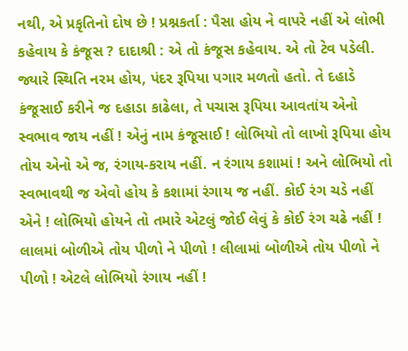નથી, એ પ્રકૃતિનો દોષ છે ! પ્રશ્નકર્તા : પૈસા હોય ને વાપરે નહીં એ લોભી કહેવાય કે કંજૂસ ? દાદાશ્રી : એ તો કંજૂસ કહેવાય. એ તો ટેવ પડેલી. જ્યારે સ્થિતિ નરમ હોય, પંદર રૂપિયા પગાર મળતો હતો. તે દહાડે કંજૂસાઈ કરીને જ દહાડા કાઢેલા, તે પચાસ રૂપિયા આવતાંય એનો સ્વભાવ જાય નહીં ! એનું નામ કંજૂસાઈ ! લોભિયો તો લાખો રૂપિયા હોય તોય એનો એ જ, રંગાય-કરાય નહીં. ન રંગાય કશામાં ! અને લોભિયો તો સ્વભાવથી જ એવો હોય કે કશામાં રંગાય જ નહીં. કોઈ રંગ ચડે નહીં એને ! લોભિયો હોયને તો તમારે એટલું જોઈ લેવું કે કોઈ રંગ ચઢે નહીં ! લાલમાં બોળીએ તોય પીળો ને પીળો ! લીલામાં બોળીએ તોય પીળો ને પીળો ! એટલે લોભિયો રંગાય નહીં !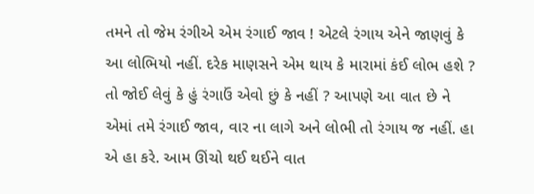તમને તો જેમ રંગીએ એમ રંગાઈ જાવ ! એટલે રંગાય એને જાણવું કે આ લોભિયો નહીં. દરેક માણસને એમ થાય કે મારામાં કંઈ લોભ હશે ? તો જોઈ લેવું કે હું રંગાઉં એવો છું કે નહીં ? આપણે આ વાત છે ને એમાં તમે રંગાઈ જાવ, વાર ના લાગે અને લોભી તો રંગાય જ નહીં. હા એ હા કરે. આમ ઊંચો થઈ થઈને વાત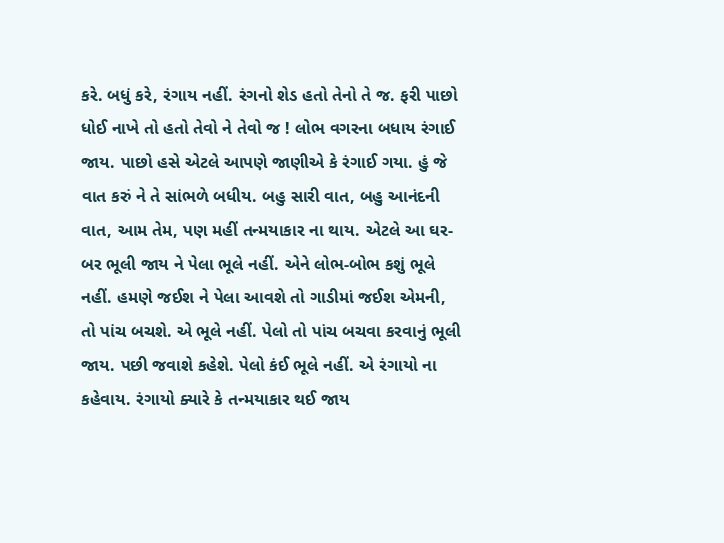કરે. બધું કરે, રંગાય નહીં. રંગનો શેડ હતો તેનો તે જ. ફરી પાછો ધોઈ નાખે તો હતો તેવો ને તેવો જ ! લોભ વગરના બધાય રંગાઈ જાય. પાછો હસે એટલે આપણે જાણીએ કે રંગાઈ ગયા. હું જે વાત કરું ને તે સાંભળે બધીય. બહુ સારી વાત, બહુ આનંદની વાત, આમ તેમ, પણ મહીં તન્મયાકાર ના થાય. એટલે આ ઘર-બર ભૂલી જાય ને પેલા ભૂલે નહીં. એને લોભ-બોભ કશું ભૂલે નહીં. હમણે જઈશ ને પેલા આવશે તો ગાડીમાં જઈશ એમની, તો પાંચ બચશે. એ ભૂલે નહીં. પેલો તો પાંચ બચવા કરવાનું ભૂલી જાય. પછી જવાશે કહેશે. પેલો કંઈ ભૂલે નહીં. એ રંગાયો ના કહેવાય. રંગાયો ક્યારે કે તન્મયાકાર થઈ જાય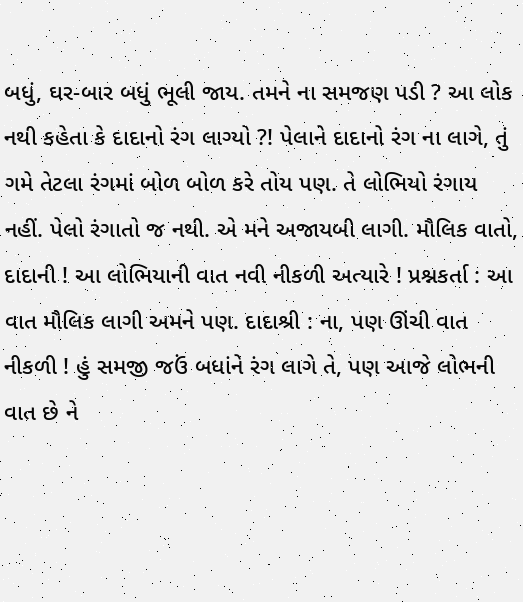બધું, ઘર-બાર બધું ભૂલી જાય. તમને ના સમજણ પડી ? આ લોક નથી કહેતા કે દાદાનો રંગ લાગ્યો ?! પેલાને દાદાનો રંગ ના લાગે, તું ગમે તેટલા રંગમાં બોળ બોળ કરે તોય પણ. તે લોભિયો રંગાય નહીં. પેલો રંગાતો જ નથી. એ મને અજાયબી લાગી. મૌલિક વાતો, દાદાની ! આ લોભિયાની વાત નવી નીકળી અત્યારે ! પ્રશ્નકર્તા : આ વાત મૌલિક લાગી અમને પણ. દાદાશ્રી : ના, પણ ઊંચી વાત નીકળી ! હું સમજી જઉં બધાંને રંગ લાગે તે, પણ આજે લોભની વાત છે ને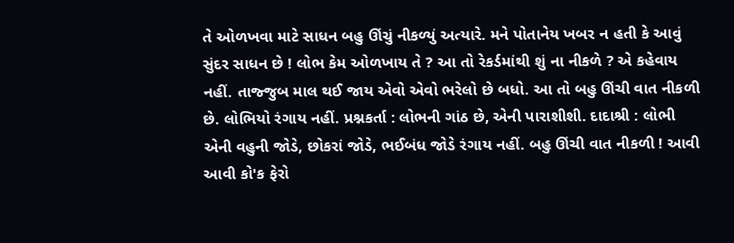તે ઓળખવા માટે સાધન બહુ ઊંચું નીકળ્યું અત્યારે. મને પોતાનેય ખબર ન હતી કે આવું સુંદર સાધન છે ! લોભ કેમ ઓળખાય તે ? આ તો રેકર્ડમાંથી શું ના નીકળે ? એ કહેવાય નહીં. તાજ્જુબ માલ થઈ જાય એવો એવો ભરેલો છે બધો. આ તો બહુ ઊંચી વાત નીકળી છે. લોભિયો રંગાય નહીં. પ્રશ્નકર્તા : લોભની ગાંઠ છે, એની પારાશીશી. દાદાશ્રી : લોભી એની વહુની જોડે, છોકરાં જોડે, ભઈબંધ જોડે રંગાય નહીં. બહુ ઊંચી વાત નીકળી ! આવી આવી કો'ક ફેરો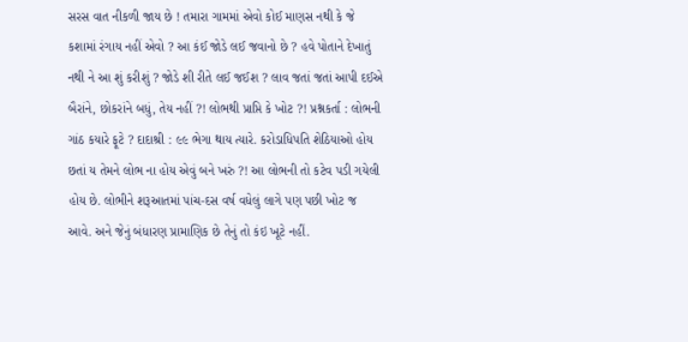સરસ વાત નીકળી જાય છે ! તમારા ગામમાં એવો કોઈ માણસ નથી કે જે કશામાં રંગાય નહીં એવો ? આ કંઈ જોડે લઈ જવાનો છે ? હવે પોતાને દેખાતું નથી ને આ શું કરીશું ? જોડે શી રીતે લઈ જઈશ ? લાવ જતાં જતાં આપી દઈએ બૈરાંને, છોકરાંને બધું, તેય નહીં ?! લોભથી પ્રાપ્તિ કે ખોટ ?! પ્રશ્નકર્તા : લોભની ગાંઠ કયારે ફૂટે ? દાદાશ્રી : ૯૯ ભેગા થાય ત્યારે. કરોડાધિપતિ શેઠિયાઓ હોય છતાં ય તેમને લોભ ના હોય એવું બને ખરું ?! આ લોભની તો કટેવ પડી ગયેલી હોય છે. લોભીને શરૂઆતમાં પાંચ-દસ વર્ષ વધેલું લાગે પણ પછી ખોટ જ આવે. અને જેનું બંધારણ પ્રામાણિક છે તેનું તો કંઇ ખૂટે નહીં.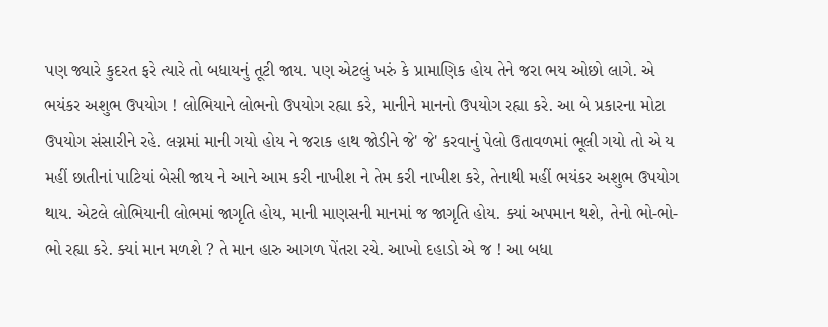પણ જ્યારે કુદરત ફરે ત્યારે તો બધાયનું તૂટી જાય. પણ એટલું ખરું કે પ્રામાણિક હોય તેને જરા ભય ઓછો લાગે. એ ભયંકર અશુભ ઉપયોગ ! લોભિયાને લોભનો ઉપયોગ રહ્યા કરે, માનીને માનનો ઉપયોગ રહ્યા કરે. આ બે પ્રકારના મોટા ઉપયોગ સંસારીને રહે. લગ્નમાં માની ગયો હોય ને જરાક હાથ જોડીને જે' જે' કરવાનું પેલો ઉતાવળમાં ભૂલી ગયો તો એ ય મહીં છાતીનાં પાટિયાં બેસી જાય ને આને આમ કરી નાખીશ ને તેમ કરી નાખીશ કરે, તેનાથી મહીં ભયંકર અશુભ ઉપયોગ થાય. એટલે લોભિયાની લોભમાં જાગૃતિ હોય, માની માણસની માનમાં જ જાગૃતિ હોય. ક્યાં અપમાન થશે, તેનો ભો-ભો-ભો રહ્યા કરે. ક્યાં માન મળશે ? તે માન હારુ આગળ પેંતરા રચે. આખો દહાડો એ જ ! આ બધા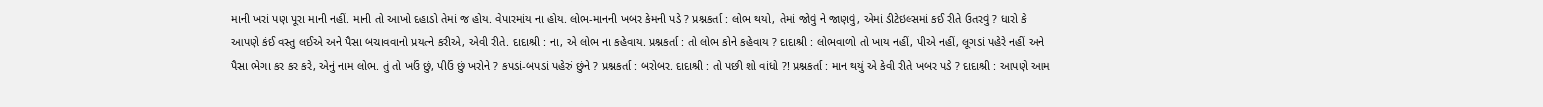માની ખરાં પણ પૂરા માની નહીં. માની તો આખો દહાડો તેમાં જ હોય. વેપારમાંય ના હોય. લોભ-માનની ખબર કેમની પડે ? પ્રશ્નકર્તા : લોભ થયો, તેમાં જોવું ને જાણવું, એમાં ડીટેઇલ્સમાં કઈ રીતે ઉતરવું ? ધારો કે આપણે કંઈ વસ્તુ લઈએ અને પૈસા બચાવવાનો પ્રયત્ને કરીએ, એવી રીતે. દાદાશ્રી : ના, એ લોભ ના કહેવાય. પ્રશ્નકર્તા : તો લોભ કોને કહેવાય ? દાદાશ્રી : લોભવાળો તો ખાય નહીં, પીએ નહીં, લૂગડાં પહેરે નહીં અને પૈસા ભેગા કર કર કરે, એનું નામ લોભ. તું તો ખઉં છું, પીઉં છું ખરોને ? કપડાં-બપડાં પહેરું છુંને ? પ્રશ્નકર્તા : બરોબર. દાદાશ્રી : તો પછી શો વાંધો ?! પ્રશ્નકર્તા : માન થયું એ કેવી રીતે ખબર પડે ? દાદાશ્રી : આપણે આમ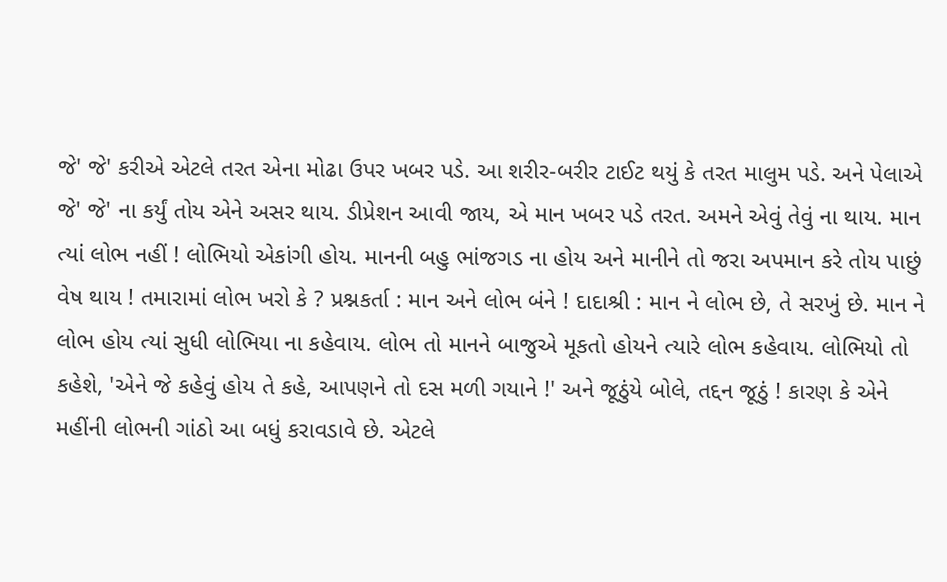જે' જે' કરીએ એટલે તરત એના મોઢા ઉપર ખબર પડે. આ શરીર-બરીર ટાઈટ થયું કે તરત માલુમ પડે. અને પેલાએ જે' જે' ના કર્યું તોય એને અસર થાય. ડીપ્રેશન આવી જાય, એ માન ખબર પડે તરત. અમને એવું તેવું ના થાય. માન ત્યાં લોભ નહીં ! લોભિયો એકાંગી હોય. માનની બહુ ભાંજગડ ના હોય અને માનીને તો જરા અપમાન કરે તોય પાછું વેષ થાય ! તમારામાં લોભ ખરો કે ? પ્રશ્નકર્તા : માન અને લોભ બંને ! દાદાશ્રી : માન ને લોભ છે, તે સરખું છે. માન ને લોભ હોય ત્યાં સુધી લોભિયા ના કહેવાય. લોભ તો માનને બાજુએ મૂકતો હોયને ત્યારે લોભ કહેવાય. લોભિયો તો કહેશે, 'એને જે કહેવું હોય તે કહે, આપણને તો દસ મળી ગયાને !' અને જૂઠુંયે બોલે, તદ્દન જૂઠું ! કારણ કે એને મહીંની લોભની ગાંઠો આ બધું કરાવડાવે છે. એટલે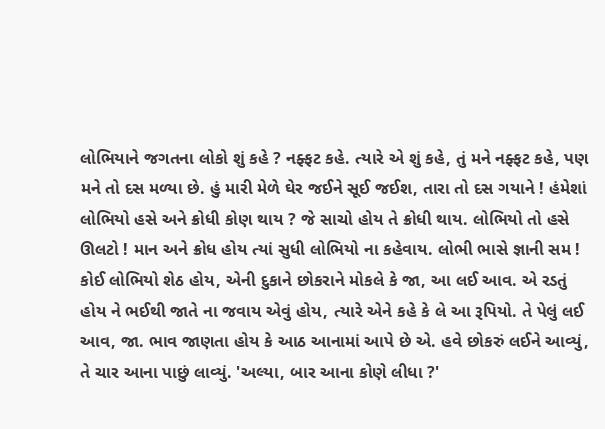લોભિયાને જગતના લોકો શું કહે ? નફ્ફટ કહે. ત્યારે એ શું કહે, તું મને નફ્ફટ કહે, પણ મને તો દસ મળ્યા છે. હું મારી મેળે ઘેર જઈને સૂઈ જઈશ, તારા તો દસ ગયાને ! હંમેશાં લોભિયો હસે અને ક્રોધી કોણ થાય ? જે સાચો હોય તે ક્રોધી થાય. લોભિયો તો હસે ઊલટો ! માન અને ક્રોધ હોય ત્યાં સુધી લોભિયો ના કહેવાય. લોભી ભાસે જ્ઞાની સમ ! કોઈ લોભિયો શેઠ હોય, એની દુકાને છોકરાને મોકલે કે જા, આ લઈ આવ. એ રડતું હોય ને ભઈથી જાતે ના જવાય એવું હોય, ત્યારે એને કહે કે લે આ રૂપિયો. તે પેલું લઈ આવ, જા. ભાવ જાણતા હોય કે આઠ આનામાં આપે છે એ. હવે છોકરું લઈને આવ્યું, તે ચાર આના પાછું લાવ્યું. 'અલ્યા, બાર આના કોણે લીધા ?'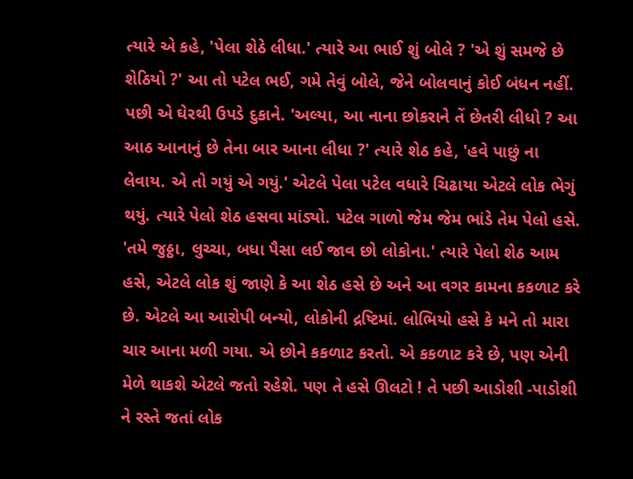ત્યારે એ કહે, 'પેલા શેઠે લીધા.' ત્યારે આ ભાઈ શું બોલે ? 'એ શું સમજે છે શેઠિયો ?' આ તો પટેલ ભઈ, ગમે તેવું બોલે, જેને બોલવાનું કોઈ બંધન નહીં. પછી એ ઘેરથી ઉપડે દુકાને. 'અલ્યા, આ નાના છોકરાને તેં છેતરી લીધો ? આ આઠ આનાનું છે તેના બાર આના લીધા ?' ત્યારે શેઠ કહે, 'હવે પાછું ના લેવાય. એ તો ગયું એ ગયું.' એટલે પેલા પટેલ વધારે ચિઢાયા એટલે લોક ભેગું થયું. ત્યારે પેલો શેઠ હસવા માંડ્યો. પટેલ ગાળો જેમ જેમ ભાંડે તેમ પેલો હસે. 'તમે જુઠ્ઠા, લુચ્ચા, બધા પૈસા લઈ જાવ છો લોકોના.' ત્યારે પેલો શેઠ આમ હસે, એટલે લોક શું જાણે કે આ શેઠ હસે છે અને આ વગર કામના કકળાટ કરે છે. એટલે આ આરોપી બન્યો, લોકોની દ્રષ્ટિમાં. લોભિયો હસે કે મને તો મારા ચાર આના મળી ગયા. એ છોને કકળાટ કરતો. એ કકળાટ કરે છે, પણ એની મેળે થાકશે એટલે જતો રહેશે. પણ તે હસે ઊલટો ! તે પછી આડોશી -પાડોશી ને રસ્તે જતાં લોક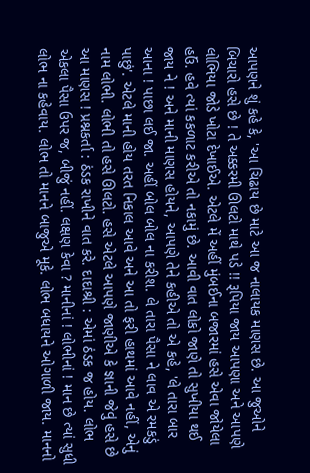આપણને શું કહે કે, 'આ ચિઢાય છે માટે આ જ નાલાયક માણસ છે. આ જુઓને બિચારો હસે છે ! તે અક્કરમી ઊલટો માથે પડે !! રૂપિયા જાય આપણા અને આપણે લોભિયા જોડે ખોટા દેખાઈએ. એટલે મેં અહીં મુંબઈના બજારમાં હસે એવા જોયેલા હઉં. હવે ત્યાં કકળાટ કરીએ તો નકામું છે. આવી વાત લોકો જાણે તો સુખીયા થઈ જાય ને ! અને માની માણસ હોયને, આપણે તેને કહીએ તો એ કહે, 'લે તારા બાર આના ! પાછા લઈ જા. અહીં બોલ બોલ ના કરીશ. લે તારા પૈસા ને લાવ એ રમકડું પાછું'. એટલે માની હોય તરત નિકાલ આવે અને આ તો ફરી હાથમાં આવે નહીં, એનું નામ લોભી. લોભી તો હસે ઊલટો. હસે એટલે આપણે જાણીએ કે જ્ઞાની જેવું હસે છે આ માણસ ! પ્રશ્નકર્તા : ઠંડક રાખીને વાત કરે. દાદાશ્રી : એમાં ઠંડક જ હોય. લોભ એકલા પૈસા ઉપર જ, બીજું નહીં. લક્ષણ કેવા ? માનીનાં ! લોભીનાં ! માન છે ત્યાં સુધી લોભ ના કહેવાય. લોભ તો માનને બાજુએ મૂકે. લોભ બધાયને ઓગાળી જાય. માનનો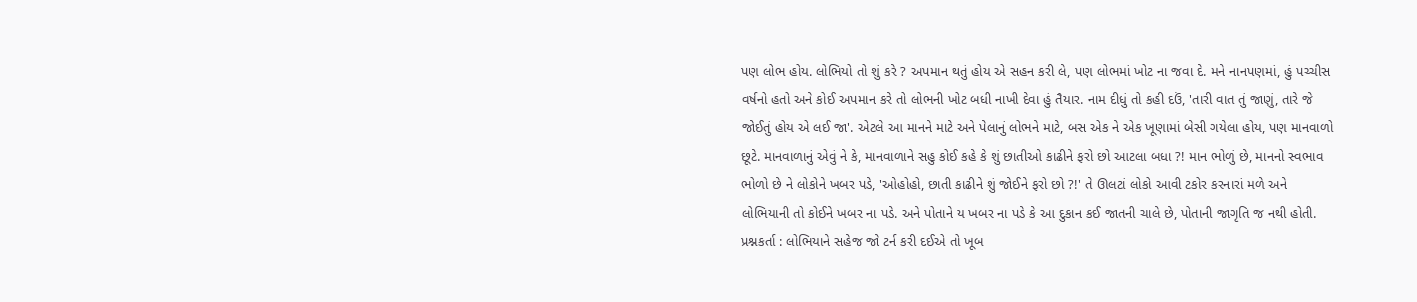પણ લોભ હોય. લોભિયો તો શું કરે ? અપમાન થતું હોય એ સહન કરી લે, પણ લોભમાં ખોટ ના જવા દે. મને નાનપણમાં, હું પચ્ચીસ વર્ષનો હતો અને કોઈ અપમાન કરે તો લોભની ખોટ બધી નાખી દેવા હું તૈયાર. નામ દીધું તો કહી દઉં, 'તારી વાત તું જાણું, તારે જે જોઈતું હોય એ લઈ જા'. એટલે આ માનને માટે અને પેલાનું લોભને માટે, બસ એક ને એક ખૂણામાં બેસી ગયેલા હોય, પણ માનવાળો છૂટે. માનવાળાનું એવું ને કે, માનવાળાને સહુ કોઈ કહે કે શું છાતીઓ કાઢીને ફરો છો આટલા બધા ?! માન ભોળું છે, માનનો સ્વભાવ ભોળો છે ને લોકોને ખબર પડે, 'ઓહોહો, છાતી કાઢીને શું જોઈને ફરો છો ?!' તે ઊલટાં લોકો આવી ટકોર કરનારાં મળે અને લોભિયાની તો કોઈને ખબર ના પડે. અને પોતાને ય ખબર ના પડે કે આ દુકાન કઈ જાતની ચાલે છે, પોતાની જાગૃતિ જ નથી હોતી. પ્રશ્નકર્તા : લોભિયાને સહેજ જો ટર્ન કરી દઈએ તો ખૂબ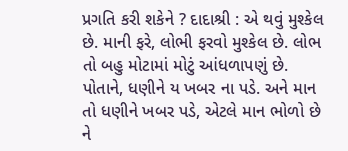પ્રગતિ કરી શકેને ? દાદાશ્રી : એ થવું મુશ્કેલ છે. માની ફરે, લોભી ફરવો મુશ્કેલ છે. લોભ તો બહુ મોટામાં મોટું આંધળાપણું છે. પોતાને, ધણીને ય ખબર ના પડે. અને માન તો ધણીને ખબર પડે, એટલે માન ભોળો છે ને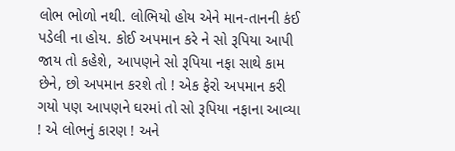લોભ ભોળો નથી. લોભિયો હોય એને માન-તાનની કંઈ પડેલી ના હોય. કોઈ અપમાન કરે ને સો રૂપિયા આપી જાય તો કહેશે, આપણને સો રૂપિયા નફા સાથે કામ છેને, છો અપમાન કરશે તો ! એક ફેરો અપમાન કરી ગયો પણ આપણને ઘરમાં તો સો રૂપિયા નફાના આવ્યા ! એ લોભનું કારણ ! અને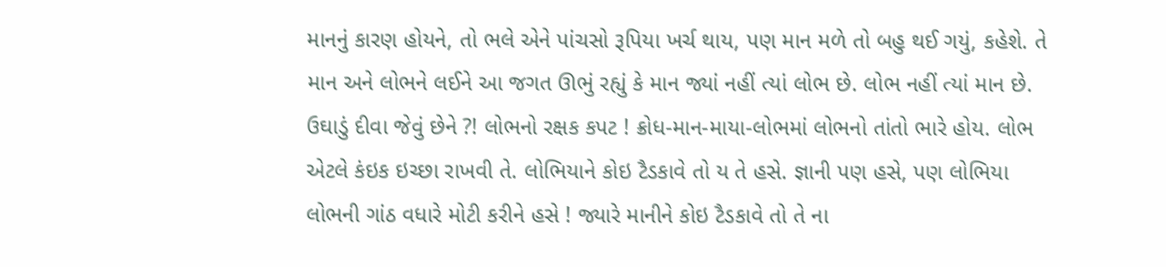માનનું કારણ હોયને, તો ભલે એને પાંચસો રૂપિયા ખર્ચ થાય, પણ માન મળે તો બહુ થઈ ગયું, કહેશે. તે માન અને લોભને લઈને આ જગત ઊભું રહ્યું કે માન જ્યાં નહીં ત્યાં લોભ છે. લોભ નહીં ત્યાં માન છે. ઉઘાડું દીવા જેવું છેને ?! લોભનો રક્ષક કપટ ! ક્રોધ-માન-માયા-લોભમાં લોભનો તાંતો ભારે હોય. લોભ એટલે કંઇક ઇચ્છા રાખવી તે. લોભિયાને કોઇ ટૈડકાવે તો ય તે હસે. જ્ઞાની પણ હસે, પણ લોભિયા લોભની ગાંઠ વધારે મોટી કરીને હસે ! જ્યારે માનીને કોઇ ટૈડકાવે તો તે ના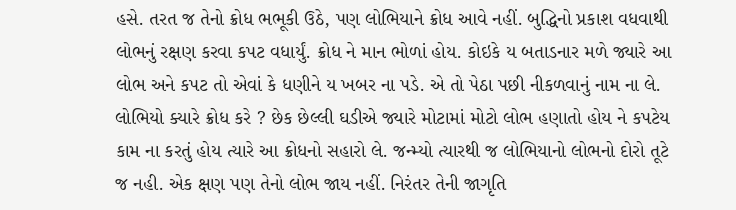હસે. તરત જ તેનો ક્રોધ ભભૂકી ઉઠે, પણ લોભિયાને ક્રોધ આવે નહીં. બુદ્ધિનો પ્રકાશ વધવાથી લોભનું રક્ષણ કરવા કપટ વધાર્યું. ક્રોધ ને માન ભોળાં હોય. કોઇકે ય બતાડનાર મળે જ્યારે આ લોભ અને કપટ તો એવાં કે ધણીને ય ખબર ના પડે. એ તો પેઠા પછી નીકળવાનું નામ ના લે. લોભિયો ક્યારે ક્રોધ કરે ? છેક છેલ્લી ઘડીએ જ્યારે મોટામાં મોટો લોભ હણાતો હોય ને કપટેય કામ ના કરતું હોય ત્યારે આ ક્રોધનો સહારો લે. જન્મ્યો ત્યારથી જ લોભિયાનો લોભનો દોરો તૂટે જ નહી. એક ક્ષણ પણ તેનો લોભ જાય નહીં. નિરંતર તેની જાગૃતિ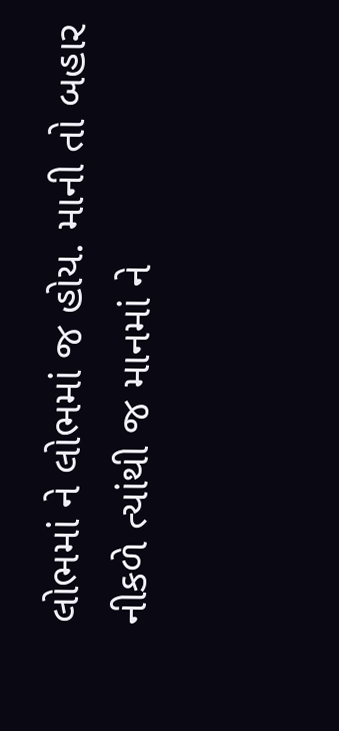લોભમાં ને લોભમાં જ હોય. માની તો બહાર નીકળે ત્યાંથી જ માનમાં ને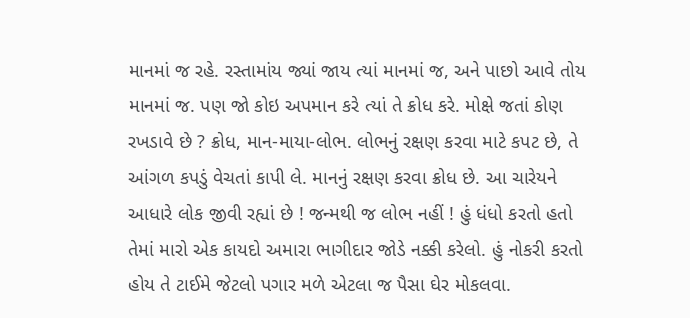માનમાં જ રહે. રસ્તામાંય જ્યાં જાય ત્યાં માનમાં જ, અને પાછો આવે તોય માનમાં જ. પણ જો કોઇ અપમાન કરે ત્યાં તે ક્રોધ કરે. મોક્ષે જતાં કોણ રખડાવે છે ? ક્રોધ, માન-માયા-લોભ. લોભનું રક્ષણ કરવા માટે કપટ છે, તે આંગળ કપડું વેચતાં કાપી લે. માનનું રક્ષણ કરવા ક્રોધ છે. આ ચારેયને આધારે લોક જીવી રહ્યાં છે ! જન્મથી જ લોભ નહીં ! હું ધંધો કરતો હતો તેમાં મારો એક કાયદો અમારા ભાગીદાર જોડે નક્કી કરેલો. હું નોકરી કરતો હોય તે ટાઈમે જેટલો પગાર મળે એટલા જ પૈસા ઘેર મોકલવા.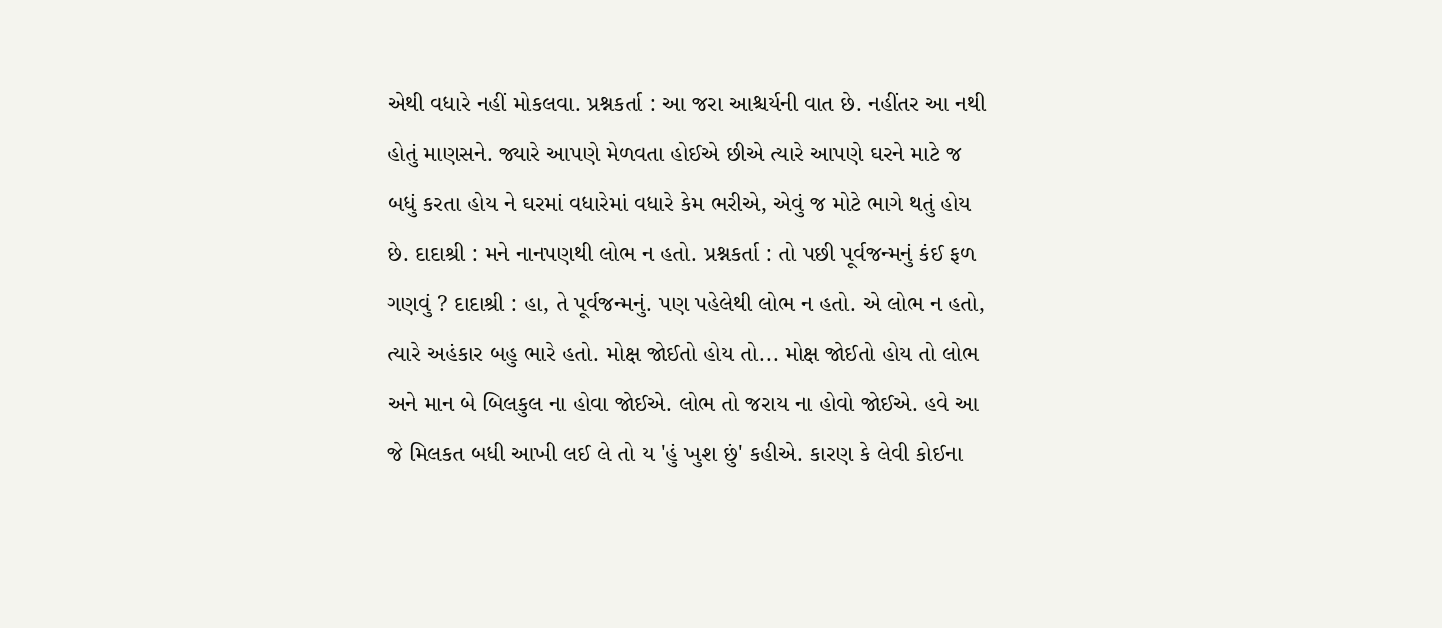એથી વધારે નહીં મોકલવા. પ્રશ્નકર્તા : આ જરા આશ્ચર્યની વાત છે. નહીંતર આ નથી હોતું માણસને. જ્યારે આપણે મેળવતા હોઈએ છીએ ત્યારે આપણે ઘરને માટે જ બધું કરતા હોય ને ઘરમાં વધારેમાં વધારે કેમ ભરીએ, એવું જ મોટે ભાગે થતું હોય છે. દાદાશ્રી : મને નાનપણથી લોભ ન હતો. પ્રશ્નકર્તા : તો પછી પૂર્વજન્મનું કંઈ ફળ ગણવું ? દાદાશ્રી : હા, તે પૂર્વજન્મનું. પણ પહેલેથી લોભ ન હતો. એ લોભ ન હતો, ત્યારે અહંકાર બહુ ભારે હતો. મોક્ષ જોઈતો હોય તો... મોક્ષ જોઈતો હોય તો લોભ અને માન બે બિલકુલ ના હોવા જોઈએ. લોભ તો જરાય ના હોવો જોઈએ. હવે આ જે મિલકત બધી આખી લઈ લે તો ય 'હું ખુશ છું' કહીએ. કારણ કે લેવી કોઈના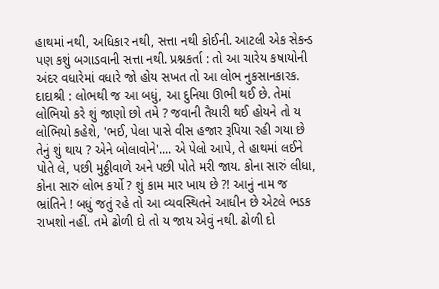હાથમાં નથી, અધિકાર નથી, સત્તા નથી કોઈની. આટલી એક સેકન્ડ પણ કશું બગાડવાની સત્તા નથી. પ્રશ્નકર્તા : તો આ ચારેય કષાયોની અંદર વધારેમાં વધારે જો હોય સખત તો આ લોભ નુકસાનકારક. દાદાશ્રી : લોભથી જ આ બધું, આ દુનિયા ઊભી થઈ છે. તેમાં લોભિયો કરે શું જાણો છો તમે ? જવાની તૈયારી થઈ હોયને તો ય લોભિયો કહેશે, 'ભઈ, પેલા પાસે વીસ હજાર રૂપિયા રહી ગયા છે તેનું શું થાય ? એને બોલાવોને'.... એ પેલો આપે, તે હાથમાં લઈને પોતે લે, પછી મુઠ્ઠીવાળે અને પછી પોતે મરી જાય. કોના સારું લીધા, કોના સારું લોભ કર્યો ? શું કામ માર ખાય છે ?! આનું નામ જ ભ્રાંતિને ! બધું જતું રહે તો આ વ્યવસ્થિતને આધીન છે એટલે ભડક રાખશો નહીં. તમે ઢોળી દો તો ય જાય એવું નથી. ઢોળી દો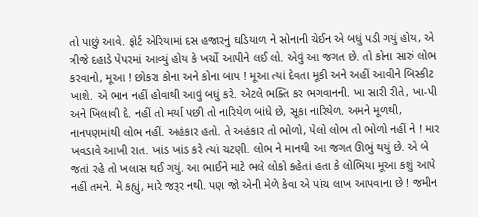તો પાછું આવે. ફોર્ટ એરિયામાં દસ હજારનું ઘડિયાળ ને સોનાની ચેઈન એ બધું પડી ગયું હોય, એ ત્રીજે દહાડે પેપરમાં આવ્યું હોય કે ખર્ચો આપીને લઈ લો. એવું આ જગત છે. તો કોના સારું લોભ કરવાનો, મૂઆ ! છોકરા કોના અને કોના બાપ ! મૂઆ ત્યાં દેવતા મૂકી અને અહીં આવીને બિસ્કીટ ખાશે. એ ભાન નહીં હોવાથી આવું બધું કરે. એટલે ભક્તિ કર ભગવાનની. ખા સારી રીતે, ખા-પી અને ખિલાવી દે. નહીં તો મર્યા પછી તો નારિયેળ બાંધે છે, સૂકા નારિયેળ. અમને મૂળથી, નાનપણમાંથી લોભ નહીં. અહંકાર હતો. તે અહંકાર તો ભોળો, પેલો લોભ તો ભોળો નહીં ને ! માર ખવડાવે આખી રાત. ખાંડ ખાંડ કરે ત્યાં ચટણી. લોભ ને માનથી આ જગત ઊભું થયું છે. એ બે જતાં રહે તો ખલાસ થઈ ગયું. આ ભાઈને માટે ભલે લોકો કહેતાં હતા કે લોભિયા મૂઆ કશું આપે નહીં તમને. મેં કહ્યું, મારે જરૂર નથી. પણ જો એની મેળે કેવા એ પાંચ લાખ આપવાના છે ! જમીન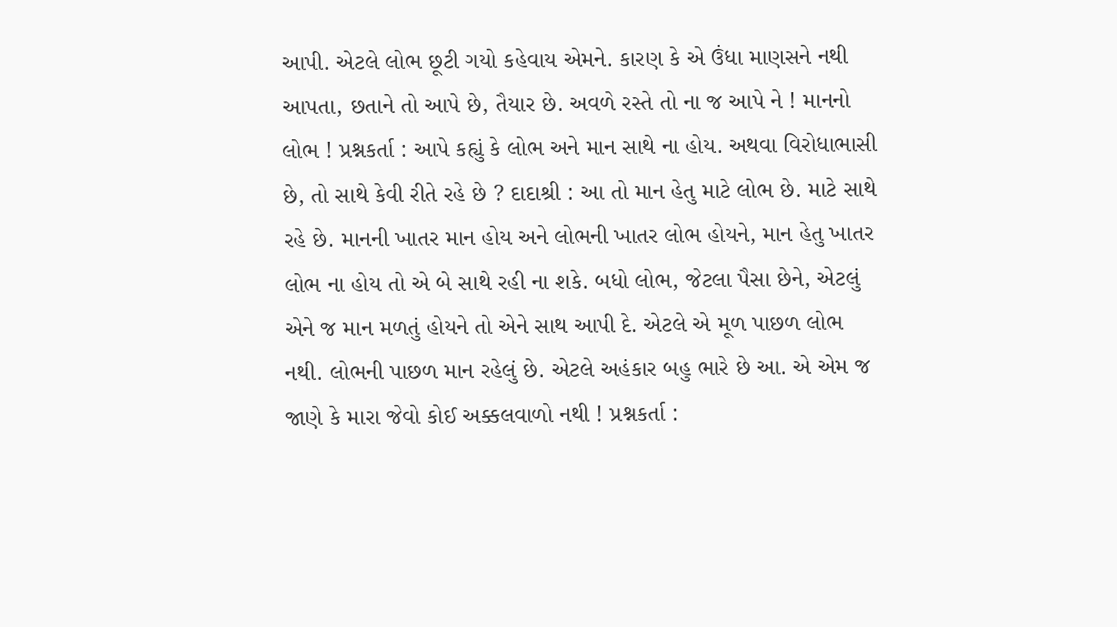આપી. એટલે લોભ છૂટી ગયો કહેવાય એમને. કારણ કે એ ઉંધા માણસને નથી આપતા, છતાને તો આપે છે, તૈયાર છે. અવળે રસ્તે તો ના જ આપે ને ! માનનો લોભ ! પ્રશ્નકર્તા : આપે કહ્યું કે લોભ અને માન સાથે ના હોય. અથવા વિરોધાભાસી છે, તો સાથે કેવી રીતે રહે છે ? દાદાશ્રી : આ તો માન હેતુ માટે લોભ છે. માટે સાથે રહે છે. માનની ખાતર માન હોય અને લોભની ખાતર લોભ હોયને, માન હેતુ ખાતર લોભ ના હોય તો એ બે સાથે રહી ના શકે. બધો લોભ, જેટલા પૈસા છેને, એટલું એને જ માન મળતું હોયને તો એને સાથ આપી દે. એટલે એ મૂળ પાછળ લોભ નથી. લોભની પાછળ માન રહેલું છે. એટલે અહંકાર બહુ ભારે છે આ. એ એમ જ જાણે કે મારા જેવો કોઈ અક્કલવાળો નથી ! પ્રશ્નકર્તા :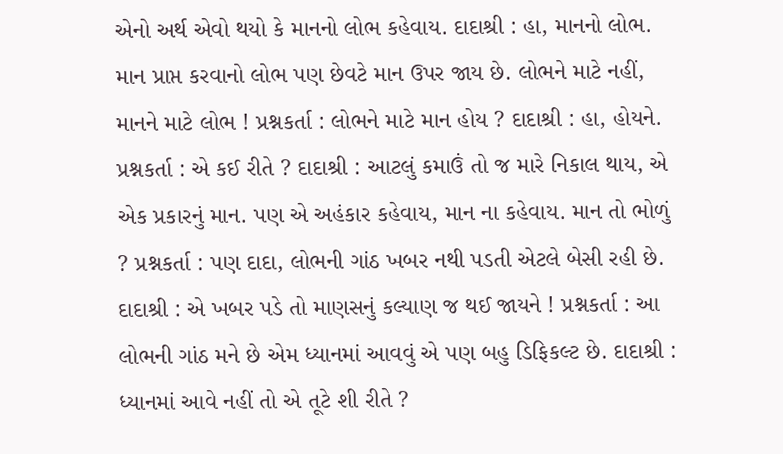એનો અર્થ એવો થયો કે માનનો લોભ કહેવાય. દાદાશ્રી : હા, માનનો લોભ. માન પ્રાપ્ત કરવાનો લોભ પણ છેવટે માન ઉપર જાય છે. લોભને માટે નહીં, માનને માટે લોભ ! પ્રશ્નકર્તા : લોભને માટે માન હોય ? દાદાશ્રી : હા, હોયને. પ્રશ્નકર્તા : એ કઈ રીતે ? દાદાશ્રી : આટલું કમાઉં તો જ મારે નિકાલ થાય, એ એક પ્રકારનું માન. પણ એ અહંકાર કહેવાય, માન ના કહેવાય. માન તો ભોળું ? પ્રશ્નકર્તા : પણ દાદા, લોભની ગાંઠ ખબર નથી પડતી એટલે બેસી રહી છે. દાદાશ્રી : એ ખબર પડે તો માણસનું કલ્યાણ જ થઈ જાયને ! પ્રશ્નકર્તા : આ લોભની ગાંઠ મને છે એમ ધ્યાનમાં આવવું એ પણ બહુ ડિફિકલ્ટ છે. દાદાશ્રી : ધ્યાનમાં આવે નહીં તો એ તૂટે શી રીતે ?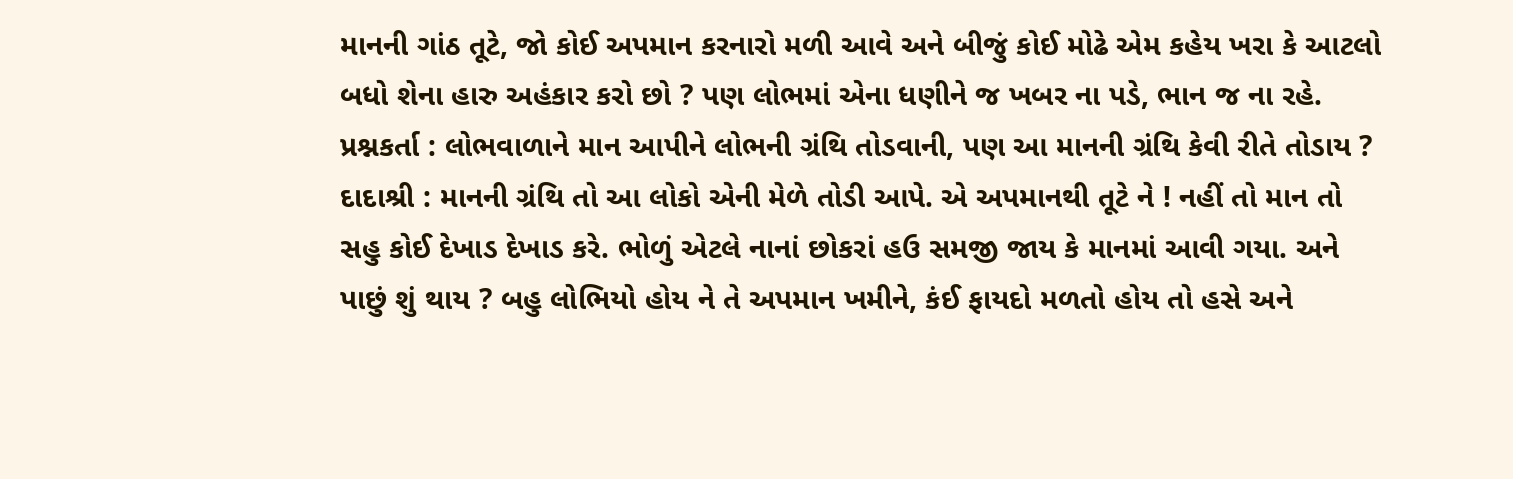માનની ગાંઠ તૂટે, જો કોઈ અપમાન કરનારો મળી આવે અને બીજું કોઈ મોઢે એમ કહેય ખરા કે આટલો બધો શેના હારુ અહંકાર કરો છો ? પણ લોભમાં એના ધણીને જ ખબર ના પડે, ભાન જ ના રહે. પ્રશ્નકર્તા : લોભવાળાને માન આપીને લોભની ગ્રંથિ તોડવાની, પણ આ માનની ગ્રંથિ કેવી રીતે તોડાય ? દાદાશ્રી : માનની ગ્રંથિ તો આ લોકો એની મેળે તોડી આપે. એ અપમાનથી તૂટે ને ! નહીં તો માન તો સહુ કોઈ દેખાડ દેખાડ કરે. ભોળું એટલે નાનાં છોકરાં હઉ સમજી જાય કે માનમાં આવી ગયા. અને પાછું શું થાય ? બહુ લોભિયો હોય ને તે અપમાન ખમીને, કંઈ ફાયદો મળતો હોય તો હસે અને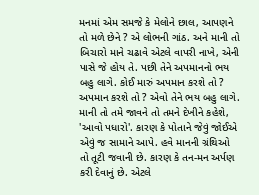મનમાં એમ સમજે કે મેલોને છાલ, આપણને તો મળે છેને ? એ લોભની ગાંઠ. અને માની તો બિચારો માને ચઢાવે એટલે વાપરી નાખે, એની પાસે જે હોય તે. પછી તેને અપમાનનો ભય બહુ લાગે. કોઈ મારું અપમાન કરશે તો ? અપમાન કરશે તો ? એવો તેને ભય બહુ લાગે. માની તો તમે જાવને તો તમને દેખીને કહેશે, 'આવો પધારો'. કારણ કે પોતાને જેવું જોઈએ એવું જ સામાને આપે. હવે માનની ગ્રંથિઓ તો તૂટી જવાની છે. કારણ કે તન-મન અર્પણ કરી દેવાનું છે. એટલે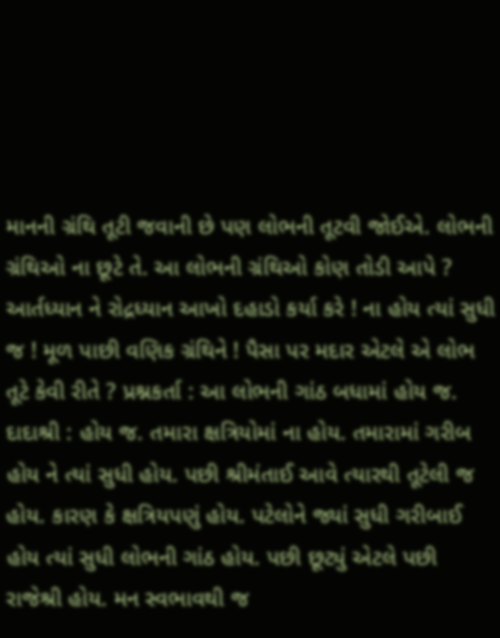માનની ગ્રંથિ તૂટી જવાની છે પણ લોભની તૂટવી જોઈએ. લોભની ગ્રંથિઓ ના છૂટે તે. આ લોભની ગ્રંથિઓ કોણ તોડી આપે ? આર્તધ્યાન ને રોદ્રધ્યાન આખો દહાડો કર્યા કરે ! ના હોય ત્યાં સુધી જ ! મૂળ પાછી વણિક ગ્રંથિને ! પૈસા પર મદાર એટલે એ લોભ તૂટે કેવી રીતે ? પ્રશ્નકર્તા : આ લોભની ગાંઠ બધામાં હોય જ. દાદાશ્રી : હોય જ. તમારા ક્ષત્રિયોમાં ના હોય. તમારામાં ગરીબ હોય ને ત્યાં સુધી હોય. પછી શ્રીમંતાઈ આવે ત્યારથી તૂટેલી જ હોય. કારણ કે ક્ષત્રિયપણું હોય. પટેલોને જ્યાં સુધી ગરીબાઈ હોય ત્યાં સુધી લોભની ગાંઠ હોય. પછી છૂટ્યું એટલે પછી રાજેશ્રી હોય. મન સ્વભાવથી જ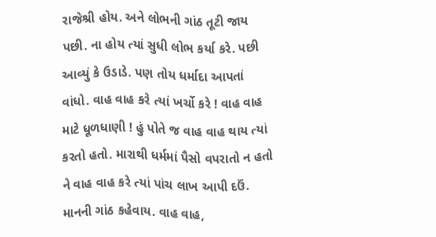રાજેશ્રી હોય. અને લોભની ગાંઠ તૂટી જાય પછી. ના હોય ત્યાં સુધી લોભ કર્યા કરે. પછી આવ્યું કે ઉડાડે. પણ તોય ધર્માદા આપતાં વાંધો. વાહ વાહ કરે ત્યાં ખર્ચો કરે ! વાહ વાહ માટે ધૂળધાણી ! હું પોતે જ વાહ વાહ થાય ત્યાં કરતો હતો. મારાથી ધર્મમાં પૈસો વપરાતો ન હતો ને વાહ વાહ કરે ત્યાં પાંચ લાખ આપી દઉં. માનની ગાંઠ કહેવાય. વાહ વાહ,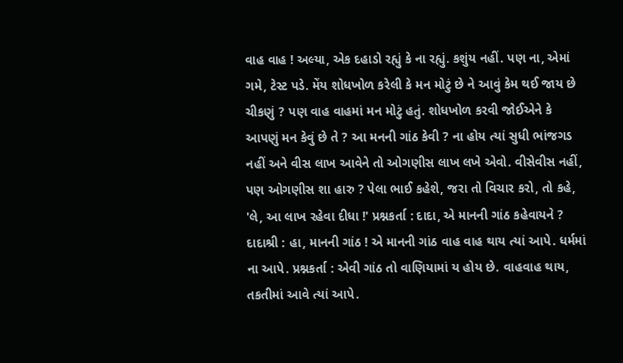વાહ વાહ ! અલ્યા, એક દહાડો રહ્યું કે ના રહ્યું. કશુંય નહીં. પણ ના, એમાં ગમે, ટેસ્ટ પડે. મેંય શોધખોળ કરેલી કે મન મોટું છે ને આવું કેમ થઈ જાય છે ચીકણું ? પણ વાહ વાહમાં મન મોટું હતું. શોધખોળ કરવી જોઈએને કે આપણું મન કેવું છે તે ? આ મનની ગાંઠ કેવી ? ના હોય ત્યાં સુધી ભાંજગડ નહીં અને વીસ લાખ આવેને તો ઓગણીસ લાખ લખે એવો. વીસેવીસ નહીં, પણ ઓગણીસ શા હારુ ? પેલા ભાઈ કહેશે, જરા તો વિચાર કરો, તો કહે, 'લે, આ લાખ રહેવા દીધા !' પ્રશ્નકર્તા : દાદા, એ માનની ગાંઠ કહેવાયને ? દાદાશ્રી : હા, માનની ગાંઠ ! એ માનની ગાંઠ વાહ વાહ થાય ત્યાં આપે. ધર્મમાં ના આપે. પ્રશ્નકર્તા : એવી ગાંઠ તો વાણિયામાં ય હોય છે. વાહવાહ થાય, તકતીમાં આવે ત્યાં આપે.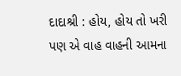દાદાશ્રી : હોય, હોય તો ખરી પણ એ વાહ વાહની આમના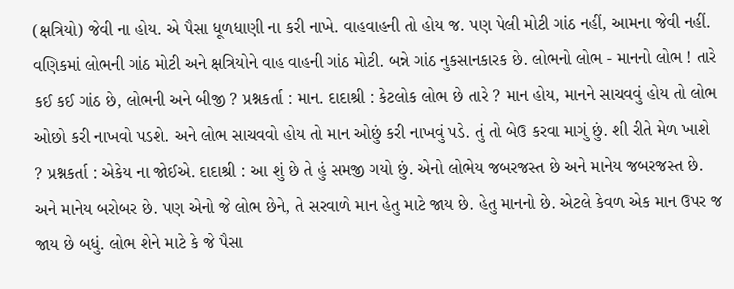(ક્ષત્રિયો) જેવી ના હોય. એ પૈસા ધૂળધાણી ના કરી નાખે. વાહવાહની તો હોય જ. પણ પેલી મોટી ગાંઠ નહીં, આમના જેવી નહીં. વણિકમાં લોભની ગાંઠ મોટી અને ક્ષત્રિયોને વાહ વાહની ગાંઠ મોટી. બન્ને ગાંઠ નુકસાનકારક છે. લોભનો લોભ - માનનો લોભ ! તારે કઈ કઈ ગાંઠ છે, લોભની અને બીજી ? પ્રશ્નકર્તા : માન. દાદાશ્રી : કેટલોક લોભ છે તારે ? માન હોય, માનને સાચવવું હોય તો લોભ ઓછો કરી નાખવો પડશે. અને લોભ સાચવવો હોય તો માન ઓછું કરી નાખવું પડે. તું તો બેઉ કરવા માગું છું. શી રીતે મેળ ખાશે ? પ્રશ્નકર્તા : એકેય ના જોઈએ. દાદાશ્રી : આ શું છે તે હું સમજી ગયો છું. એનો લોભેય જબરજસ્ત છે અને માનેય જબરજસ્ત છે. અને માનેય બરોબર છે. પણ એનો જે લોભ છેને, તે સરવાળે માન હેતુ માટે જાય છે. હેતુ માનનો છે. એટલે કેવળ એક માન ઉપર જ જાય છે બધું. લોભ શેને માટે કે જે પૈસા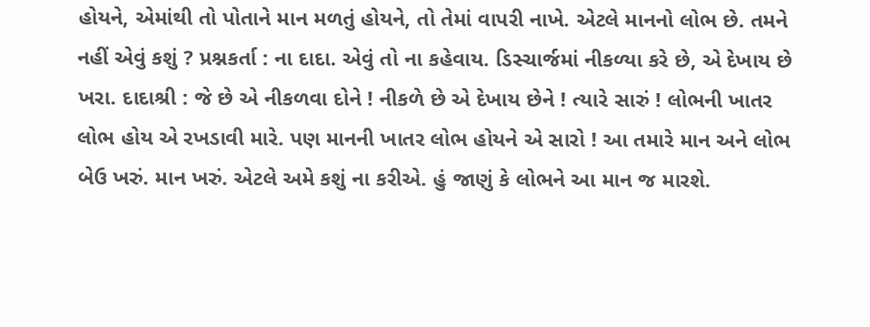હોયને, એમાંથી તો પોતાને માન મળતું હોયને, તો તેમાં વાપરી નાખે. એટલે માનનો લોભ છે. તમને નહીં એવું કશું ? પ્રશ્નકર્તા : ના દાદા. એવું તો ના કહેવાય. ડિસ્ચાર્જમાં નીકળ્યા કરે છે, એ દેખાય છે ખરા. દાદાશ્રી : જે છે એ નીકળવા દોને ! નીકળે છે એ દેખાય છેને ! ત્યારે સારું ! લોભની ખાતર લોભ હોય એ રખડાવી મારે. પણ માનની ખાતર લોભ હોયને એ સારો ! આ તમારે માન અને લોભ બેઉ ખરું. માન ખરું. એટલે અમે કશું ના કરીએ. હું જાણું કે લોભને આ માન જ મારશે.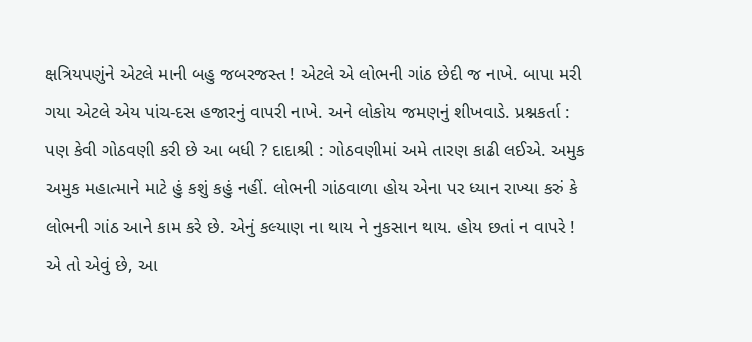ક્ષત્રિયપણુંને એટલે માની બહુ જબરજસ્ત ! એટલે એ લોભની ગાંઠ છેદી જ નાખે. બાપા મરી ગયા એટલે એય પાંચ-દસ હજારનું વાપરી નાખે. અને લોકોય જમણનું શીખવાડે. પ્રશ્નકર્તા : પણ કેવી ગોઠવણી કરી છે આ બધી ? દાદાશ્રી : ગોઠવણીમાં અમે તારણ કાઢી લઈએ. અમુક અમુક મહાત્માને માટે હું કશું કહું નહીં. લોભની ગાંઠવાળા હોય એના પર ધ્યાન રાખ્યા કરું કે લોભની ગાંઠ આને કામ કરે છે. એનું કલ્યાણ ના થાય ને નુકસાન થાય. હોય છતાં ન વાપરે ! એ તો એવું છે, આ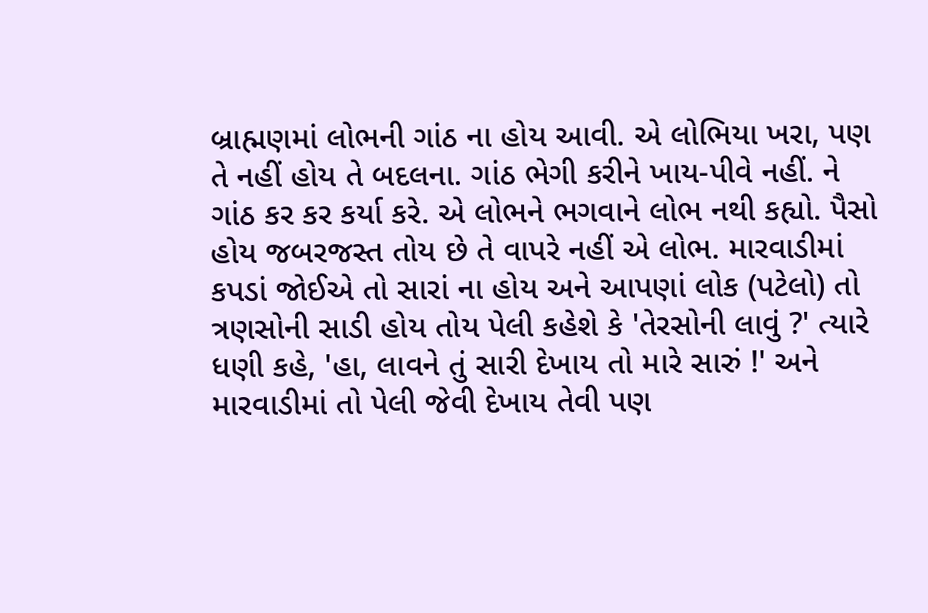બ્રાહ્મણમાં લોભની ગાંઠ ના હોય આવી. એ લોભિયા ખરા, પણ તે નહીં હોય તે બદલના. ગાંઠ ભેગી કરીને ખાય-પીવે નહીં. ને ગાંઠ કર કર કર્યા કરે. એ લોભને ભગવાને લોભ નથી કહ્યો. પૈસો હોય જબરજસ્ત તોય છે તે વાપરે નહીં એ લોભ. મારવાડીમાં કપડાં જોઈએ તો સારાં ના હોય અને આપણાં લોક (પટેલો) તો ત્રણસોની સાડી હોય તોય પેલી કહેશે કે 'તેરસોની લાવું ?' ત્યારે ધણી કહે, 'હા, લાવને તું સારી દેખાય તો મારે સારું !' અને મારવાડીમાં તો પેલી જેવી દેખાય તેવી પણ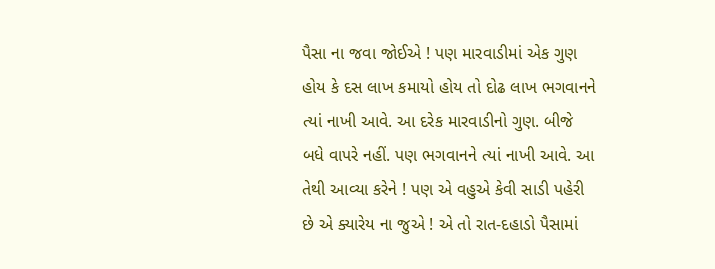પૈસા ના જવા જોઈએ ! પણ મારવાડીમાં એક ગુણ હોય કે દસ લાખ કમાયો હોય તો દોઢ લાખ ભગવાનને ત્યાં નાખી આવે. આ દરેક મારવાડીનો ગુણ. બીજે બધે વાપરે નહીં. પણ ભગવાનને ત્યાં નાખી આવે. આ તેથી આવ્યા કરેને ! પણ એ વહુએ કેવી સાડી પહેરી છે એ ક્યારેય ના જુએ ! એ તો રાત-દહાડો પૈસામાં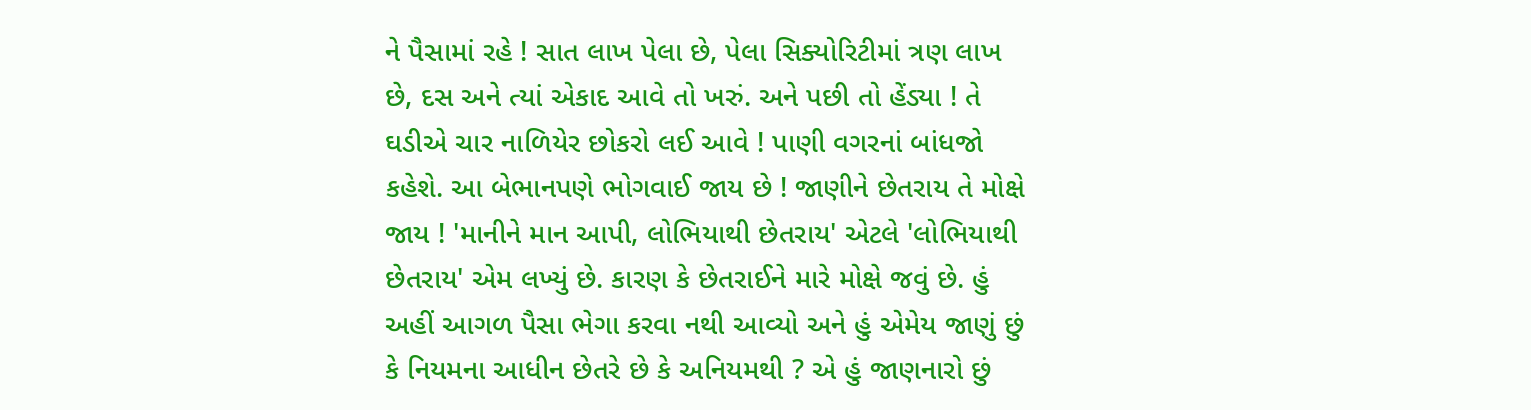ને પૈસામાં રહે ! સાત લાખ પેલા છે, પેલા સિક્યોરિટીમાં ત્રણ લાખ છે, દસ અને ત્યાં એકાદ આવે તો ખરું. અને પછી તો હેંડ્યા ! તે ઘડીએ ચાર નાળિયેર છોકરો લઈ આવે ! પાણી વગરનાં બાંધજો કહેશે. આ બેભાનપણે ભોગવાઈ જાય છે ! જાણીને છેતરાય તે મોક્ષે જાય ! 'માનીને માન આપી, લોભિયાથી છેતરાય' એટલે 'લોભિયાથી છેતરાય' એમ લખ્યું છે. કારણ કે છેતરાઈને મારે મોક્ષે જવું છે. હું અહીં આગળ પૈસા ભેગા કરવા નથી આવ્યો અને હું એમેય જાણું છું કે નિયમના આધીન છેતરે છે કે અનિયમથી ? એ હું જાણનારો છું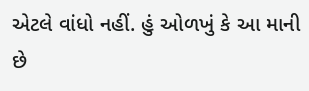એટલે વાંધો નહીં. હું ઓળખું કે આ માની છે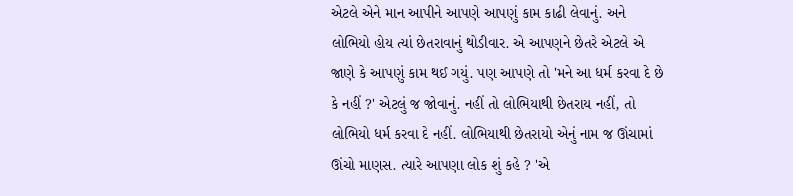એટલે એને માન આપીને આપણે આપણું કામ કાઢી લેવાનું. અને લોભિયો હોય ત્યાં છેતરાવાનું થોડીવાર. એ આપણને છેતરે એટલે એ જાણે કે આપણું કામ થઈ ગયું. પણ આપણે તો 'મને આ ધર્મ કરવા દે છે કે નહીં ?' એટલું જ જોવાનું. નહીં તો લોભિયાથી છેતરાય નહીં, તો લોભિયો ધર્મ કરવા દે નહીં. લોભિયાથી છેતરાયો એનું નામ જ ઊંચામાં ઊંચો માણસ. ત્યારે આપણા લોક શું કહે ? 'એ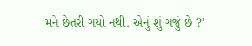મને છેતરી ગયો નથી. એનું શું ગજું છે ?'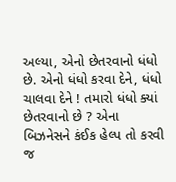અલ્યા, એનો છેતરવાનો ધંધો છે. એનો ધંધો કરવા દેને, ધંધો ચાલવા દેને ! તમારો ધંધો ક્યાં છેતરવાનો છે ? એના બિઝનેસને કંઈક હેલ્પ તો કરવી જ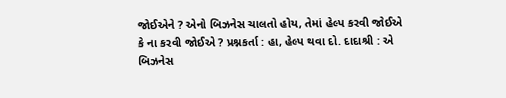જોઈએને ? એનો બિઝનેસ ચાલતો હોય, તેમાં હેલ્પ કરવી જોઈએ કે ના કરવી જોઈએ ? પ્રશ્નકર્તા : હા, હેલ્પ થવા દો. દાદાશ્રી : એ બિઝનેસ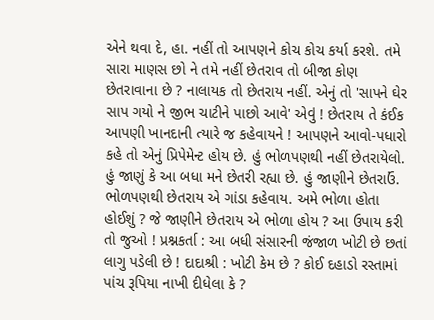એને થવા દે, હા. નહીં તો આપણને કોચ કોચ કર્યા કરશે. તમે સારા માણસ છો ને તમે નહીં છેતરાવ તો બીજા કોણ છેતરાવાના છે ? નાલાયક તો છેતરાય નહીં. એનું તો 'સાપને ઘેર સાપ ગયો ને જીભ ચાટીને પાછો આવે' એવું ! છેતરાય તે કંઈક આપણી ખાનદાની ત્યારે જ કહેવાયને ! આપણને આવો-પધારો કહે તો એનું પ્રિપેમેન્ટ હોય છે. હું ભોળપણથી નહીં છેતરાયેલો. હું જાણું કે આ બધા મને છેતરી રહ્યા છે. હું જાણીને છેતરાઉં. ભોળપણથી છેતરાય એ ગાંડા કહેવાય. અમે ભોળા હોતા હોઈશું ? જે જાણીને છેતરાય એ ભોળા હોય ? આ ઉપાય કરી તો જુઓ ! પ્રશ્નકર્તા : આ બધી સંસારની જંજાળ ખોટી છે છતાં લાગુ પડેલી છે ! દાદાશ્રી : ખોટી કેમ છે ? કોઈ દહાડો રસ્તામાં પાંચ રૂપિયા નાખી દીધેલા કે ?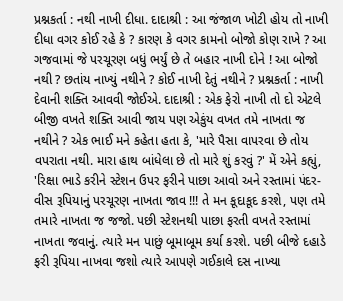પ્રશ્નકર્તા : નથી નાખી દીધા. દાદાશ્રી : આ જંજાળ ખોટી હોય તો નાખી દીધા વગર કોઈ રહે કે ? કારણ કે વગર કામનો બોજો કોણ રાખે ? આ ગજવામાં જે પરચૂરણ બધું ભર્યું છે તે બહાર નાખી દોને ! આ બોજો નથી ? છતાંય નાખ્યું નથીને ? કોઈ નાખી દેતું નથીને ? પ્રશ્નકર્તા : નાખી દેવાની શક્તિ આવવી જોઈએ. દાદાશ્રી : એક ફેરો નાખી તો દો એટલે બીજી વખતે શક્તિ આવી જાય પણ એકુંય વખત તમે નાખતા જ નથીને ? એક ભાઈ મને કહેતા હતા કે, 'મારે પૈસા વાપરવા છે તોય વપરાતા નથી. મારા હાથ બાંધેલા છે તો મારે શું કરવું ?' મેં એને કહ્યું, 'રિક્ષા ભાડે કરીને સ્ટેશન ઉપર ફરીને પાછા આવો અને રસ્તામાં પંદર-વીસ રૂપિયાનું પરચૂરણ નાખતા જાવ !!! તે મન કૂદાકૂદ કરશે, પણ તમે તમારે નાખતા જ જજો. પછી સ્ટેશનથી પાછા ફરતી વખતે રસ્તામાં નાખતા જવાનું. ત્યારે મન પાછું બૂમાબૂમ કર્યા કરશે. પછી બીજે દહાડે ફરી રૂપિયા નાખવા જશો ત્યારે આપણે ગઈકાલે દસ નાખ્યા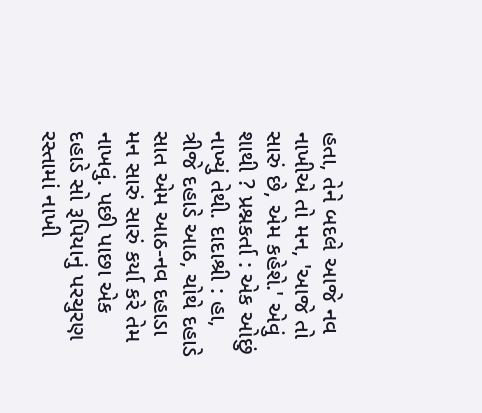હતા, તેને બદલે આજે નવ નાખીએ તો મન, 'આજે તો સારું છે, એમ કહેશે.' એવું શાથી ? પ્રશ્નકર્તા : એક ઓછું નાખ્યું તેથી. દાદાશ્રી : હા, ત્રીજે દહાડે આઠ, ચોથે દહાડે સાત એમ આઠ-નવ દહાડા મન સારું સારું કર્યા કરે તેમ નાખવું. પછી પાછા એક દહાડે સો રૂપિયાનું પરચુરણ રસ્તામાં નાખી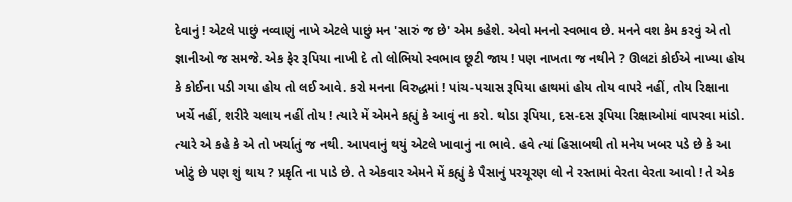દેવાનું ! એટલે પાછું નવ્વાણું નાખે એટલે પાછું મન 'સારું જ છે' એમ કહેશે. એવો મનનો સ્વભાવ છે. મનને વશ કેમ કરવું એ તો જ્ઞાનીઓ જ સમજે. એક ફેર રૂપિયા નાખી દે તો લોભિયો સ્વભાવ છૂટી જાય ! પણ નાખતા જ નથીને ? ઊલટાં કોઈએ નાખ્યા હોય કે કોઈના પડી ગયા હોય તો લઈ આવે. કરો મનના વિરુદ્ધમાં ! પાંચ-પચાસ રૂપિયા હાથમાં હોય તોય વાપરે નહીં, તોય રિક્ષાના ખર્ચે નહીં, શરીરે ચલાય નહીં તોય ! ત્યારે મેં એમને કહ્યું કે આવું ના કરો. થોડા રૂપિયા, દસ-દસ રૂપિયા રિક્ષાઓમાં વાપરવા માંડો. ત્યારે એ કહે કે એ તો ખર્ચાતું જ નથી. આપવાનું થયું એટલે ખાવાનું ના ભાવે. હવે ત્યાં હિસાબથી તો મનેય ખબર પડે છે કે આ ખોટું છે પણ શું થાય ? પ્રકૃતિ ના પાડે છે. તે એકવાર એમને મેં કહ્યું કે પૈસાનું પરચૂરણ લો ને રસ્તામાં વેરતા વેરતા આવો ! તે એક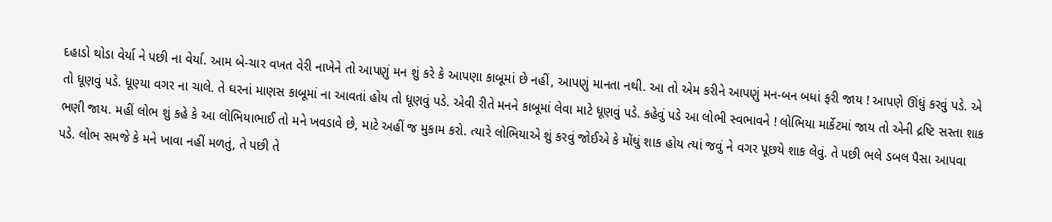દહાડો થોડા વેર્યા ને પછી ના વેર્યા. આમ બે-ચાર વખત વેરી નાખેને તો આપણું મન શું કરે કે આપણા કાબૂમાં છે નહીં, આપણું માનતા નથી. આ તો એમ કરીને આપણું મન-બન બધાં ફરી જાય ! આપણે ઊંધું કરવું પડે. એ તો ધૂણવું પડે. ધૂણ્યા વગર ના ચાલે. તે ઘરનાં માણસ કાબૂમાં ના આવતાં હોય તો ધૂણવું પડે. એવી રીતે મનને કાબૂમાં લેવા માટે ધૂણવું પડે. કહેવું પડે આ લોભી સ્વભાવને ! લોભિયા માર્કેટમાં જાય તો એની દ્રષ્ટિ સસ્તા શાક ભણી જાય. મહીં લોભ શું કહે કે આ લોભિયાભાઈ તો મને ખવડાવે છે, માટે અહીં જ મુકામ કરો. ત્યારે લોભિયાએ શું કરવું જોઈએ કે મોંઘું શાક હોય ત્યાં જવું ને વગર પૂછયે શાક લેવું. તે પછી ભલે ડબલ પૈસા આપવા પડે. લોભ સમજે કે મને ખાવા નહીં મળતું, તે પછી તે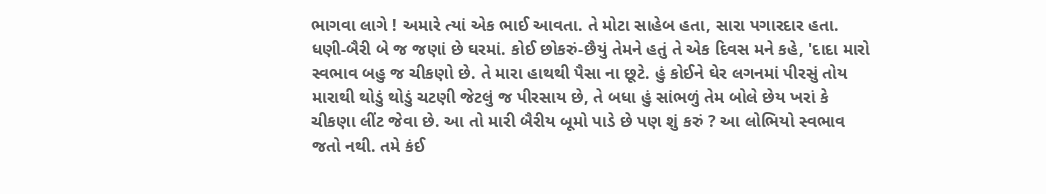ભાગવા લાગે ! અમારે ત્યાં એક ભાઈ આવતા. તે મોટા સાહેબ હતા, સારા પગારદાર હતા. ધણી-બૈરી બે જ જણાં છે ઘરમાં. કોઈ છોકરું-છૈયું તેમને હતું તે એક દિવસ મને કહે, 'દાદા મારો સ્વભાવ બહુ જ ચીકણો છે. તે મારા હાથથી પૈસા ના છૂટે. હું કોઈને ઘેર લગનમાં પીરસું તોય મારાથી થોડું થોડું ચટણી જેટલું જ પીરસાય છે, તે બધા હું સાંભળું તેમ બોલે છેય ખરાં કે ચીકણા લીંટ જેવા છે. આ તો મારી બૈરીય બૂમો પાડે છે પણ શું કરું ? આ લોભિયો સ્વભાવ જતો નથી. તમે કંઈ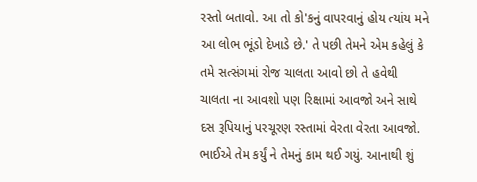રસ્તો બતાવો. આ તો કો'કનું વાપરવાનું હોય ત્યાંય મને આ લોભ ભૂંડો દેખાડે છે.' તે પછી તેમને એમ કહેલું કે તમે સત્સંગમાં રોજ ચાલતા આવો છો તે હવેથી ચાલતા ના આવશો પણ રિક્ષામાં આવજો અને સાથે દસ રૂપિયાનું પરચૂરણ રસ્તામાં વેરતા વેરતા આવજો. ભાઈએ તેમ કર્યું ને તેમનું કામ થઈ ગયું. આનાથી શું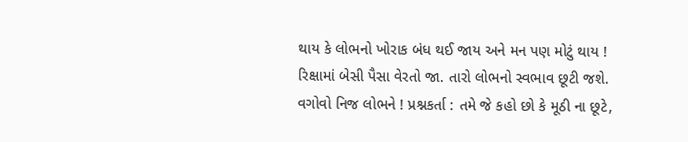થાય કે લોભનો ખોરાક બંધ થઈ જાય અને મન પણ મોટું થાય ! રિક્ષામાં બેસી પૈસા વેરતો જા. તારો લોભનો સ્વભાવ છૂટી જશે. વગોવો નિજ લોભને ! પ્રશ્નકર્તા : તમે જે કહો છો કે મૂઠી ના છૂટે,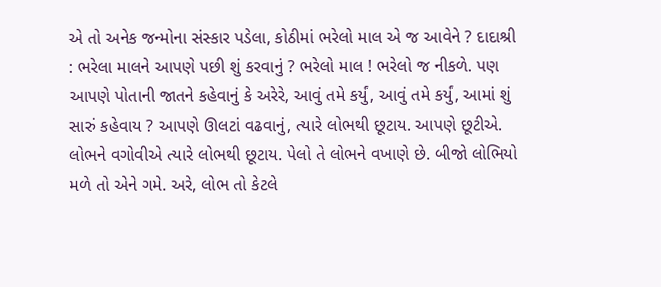એ તો અનેક જન્મોના સંસ્કાર પડેલા, કોઠીમાં ભરેલો માલ એ જ આવેને ? દાદાશ્રી : ભરેલા માલને આપણે પછી શું કરવાનું ? ભરેલો માલ ! ભરેલો જ નીકળે. પણ આપણે પોતાની જાતને કહેવાનું કે અરેરે, આવું તમે કર્યું, આવું તમે કર્યું, આમાં શું સારું કહેવાય ? આપણે ઊલટાં વઢવાનું, ત્યારે લોભથી છૂટાય. આપણે છૂટીએ. લોભને વગોવીએ ત્યારે લોભથી છૂટાય. પેલો તે લોભને વખાણે છે. બીજો લોભિયો મળે તો એને ગમે. અરે, લોભ તો કેટલે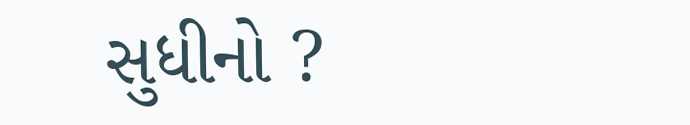સુધીનો ?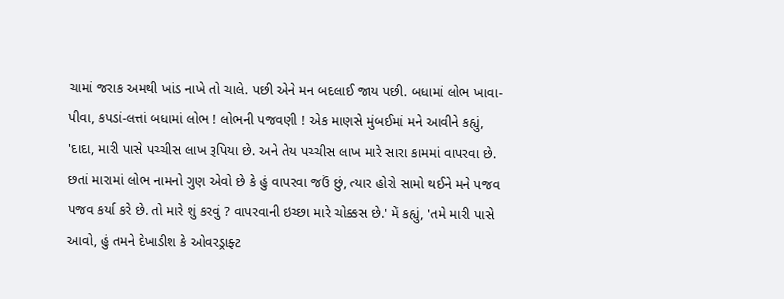ચામાં જરાક અમથી ખાંડ નાખે તો ચાલે. પછી એને મન બદલાઈ જાય પછી. બધામાં લોભ ખાવા-પીવા, કપડાં-લત્તાં બધામાં લોભ ! લોભની પજવણી ! એક માણસે મુંબઈમાં મને આવીને કહ્યું, 'દાદા, મારી પાસે પચ્ચીસ લાખ રૂપિયા છે. અને તેય પચ્ચીસ લાખ મારે સારા કામમાં વાપરવા છે. છતાં મારામાં લોભ નામનો ગુણ એવો છે કે હું વાપરવા જઉં છું, ત્યાર હોરો સામો થઈને મને પજવ પજવ કર્યા કરે છે. તો મારે શું કરવું ? વાપરવાની ઇચ્છા મારે ચોક્કસ છે.' મેં કહ્યું, 'તમે મારી પાસે આવો, હું તમને દેખાડીશ કે ઓવરડ્રાફ્ટ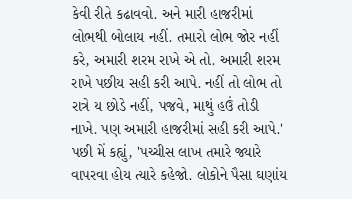કેવી રીતે કઢાવવો. અને મારી હાજરીમાં લોભથી બોલાય નહીં. તમારો લોભ જોર નહીં કરે, અમારી શરમ રાખે એ તો. અમારી શરમ રાખે પછીય સહી કરી આપે. નહીં તો લોભ તો રાત્રે ય છોડે નહીં, પજવે, માથું હઉં તોડી નાખે. પણ અમારી હાજરીમાં સહી કરી આપે.' પછી મેં કહ્યું, 'પચ્ચીસ લાખ તમારે જ્યારે વાપરવા હોય ત્યારે કહેજો. લોકોને પૈસા ઘણાંય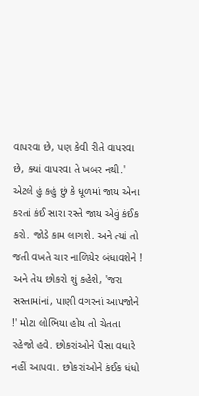વાપરવા છે, પણ કેવી રીતે વાપરવા છે, ક્યાં વાપરવા તે ખબર નથી.' એટલે હું કહું છું કે ધૂળમાં જાય એના કરતાં કંઈ સારા રસ્તે જાય એવું કંઈક કરો. જોડે કામ લાગશે. અને ત્યાં તો જતી વખતે ચાર નાળિયેર બંધાવશેને ! અને તેય છોકરો શું કહેશે, 'જરા સસ્તામાંનાં, પાણી વગરનાં આપજોને !' મોટા લોભિયા હોય તો ચેતતા રહેજો હવે. છોકરાંઓને પૈસા વધારે નહીં આપવા. છોકરાંઓને કંઈક ધંધો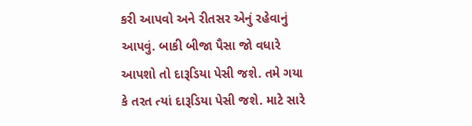કરી આપવો અને રીતસર એનું રહેવાનું આપવું. બાકી બીજા પૈસા જો વધારે આપશો તો દારૂડિયા પેસી જશે. તમે ગયા કે તરત ત્યાં દારૂડિયા પેસી જશે. માટે સારે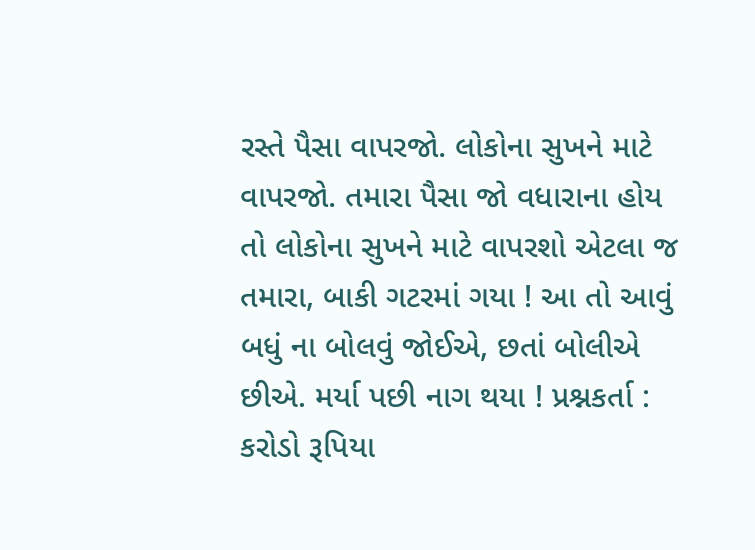રસ્તે પૈસા વાપરજો. લોકોના સુખને માટે વાપરજો. તમારા પૈસા જો વધારાના હોય તો લોકોના સુખને માટે વાપરશો એટલા જ તમારા, બાકી ગટરમાં ગયા ! આ તો આવું બધું ના બોલવું જોઈએ, છતાં બોલીએ છીએ. મર્યા પછી નાગ થયા ! પ્રશ્નકર્તા : કરોડો રૂપિયા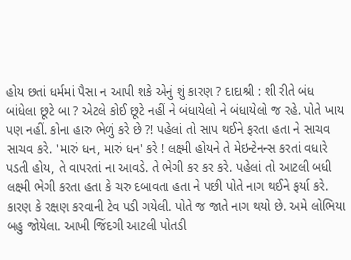હોય છતાં ધર્મમાં પૈસા ન આપી શકે એનું શું કારણ ? દાદાશ્રી : શી રીતે બંધ બાંધેલા છૂટે બા ? એટલે કોઈ છૂટે નહીં ને બંધાયેલો ને બંધાયેલો જ રહે. પોતે ખાય પણ નહીં. કોના હારુ ભેળું કરે છે ?! પહેલાં તો સાપ થઈને ફરતા હતા ને સાચવ સાચવ કરે. 'મારું ધન, મારું ધન' કરે ! લક્ષ્મી હોયને તે મેઇન્ટેનન્સ કરતાં વધારે પડતી હોય, તે વાપરતાં ના આવડે. તે ભેગી કર કર કરે. પહેલાં તો આટલી બધી લક્ષ્મી ભેગી કરતા હતા કે ચરુ દબાવતા હતા ને પછી પોતે નાગ થઈને ફર્યા કરે. કારણ કે રક્ષણ કરવાની ટેવ પડી ગયેલી. પોતે જ જાતે નાગ થયો છે. અમે લોભિયા બહુ જોયેલા. આખી જિંદગી આટલી પોતડી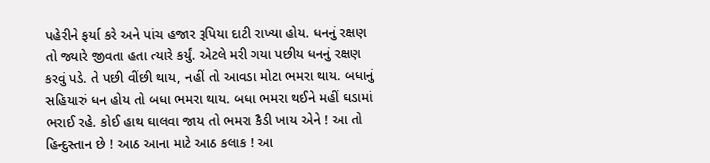પહેરીને ફર્યા કરે અને પાંચ હજાર રૂપિયા દાટી રાખ્યા હોય. ધનનું રક્ષણ તો જ્યારે જીવતા હતા ત્યારે કર્યું. એટલે મરી ગયા પછીય ધનનું રક્ષણ કરવું પડે. તે પછી વીંછી થાય, નહીં તો આવડા મોટા ભમરા થાય. બધાનું સહિયારું ધન હોય તો બધા ભમરા થાય. બધા ભમરા થઈને મહીં ઘડામાં ભરાઈ રહે. કોઈ હાથ ઘાલવા જાય તો ભમરા કૈડી ખાય એને ! આ તો હિન્દુસ્તાન છે ! આઠ આના માટે આઠ કલાક ! આ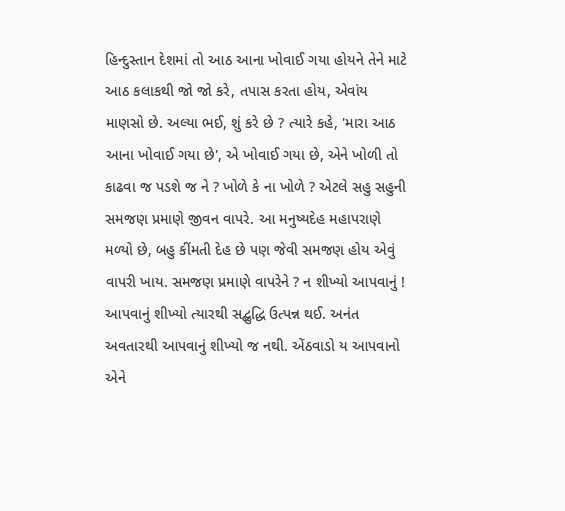હિન્દુસ્તાન દેશમાં તો આઠ આના ખોવાઈ ગયા હોયને તેને માટે આઠ કલાકથી જો જો કરે, તપાસ કરતા હોય, એવાંય માણસો છે. અલ્યા ભઈ, શું કરે છે ? ત્યારે કહે, 'મારા આઠ આના ખોવાઈ ગયા છે', એ ખોવાઈ ગયા છે, એને ખોળી તો કાઢવા જ પડશે જ ને ? ખોળે કે ના ખોળે ? એટલે સહુ સહુની સમજણ પ્રમાણે જીવન વાપરે. આ મનુષ્યદેહ મહાપરાણે મળ્યો છે, બહુ કીંમતી દેહ છે પણ જેવી સમજણ હોય એવું વાપરી ખાય. સમજણ પ્રમાણે વાપરેને ? ન શીખ્યો આપવાનું ! આપવાનું શીખ્યો ત્યારથી સદ્બુદ્ધિ ઉત્પન્ન થઈ. અનંત અવતારથી આપવાનું શીખ્યો જ નથી. એંઠવાડો ય આપવાનો એને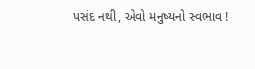પસંદ નથી, એવો મનુષ્યનો સ્વભાવ !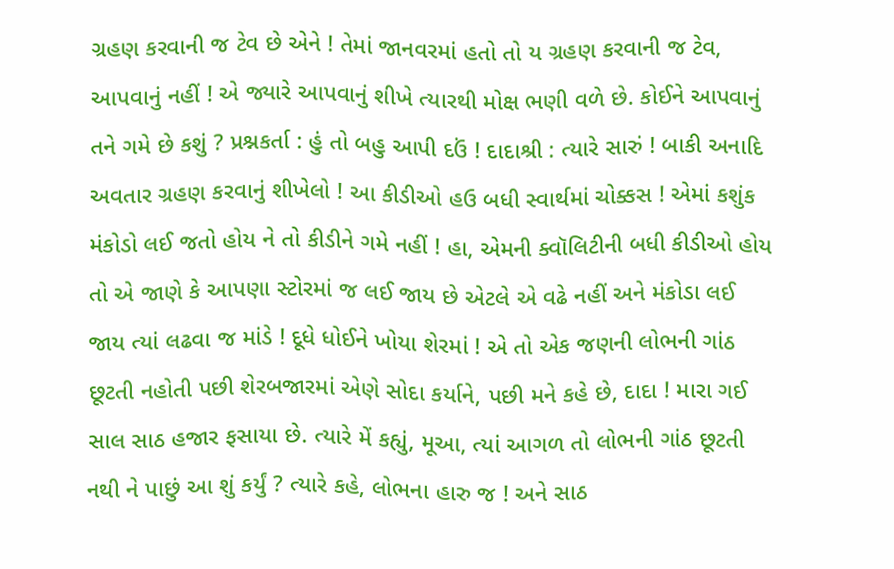ગ્રહણ કરવાની જ ટેવ છે એને ! તેમાં જાનવરમાં હતો તો ય ગ્રહણ કરવાની જ ટેવ, આપવાનું નહીં ! એ જ્યારે આપવાનું શીખે ત્યારથી મોક્ષ ભણી વળે છે. કોઈને આપવાનું તને ગમે છે કશું ? પ્રશ્નકર્તા : હું તો બહુ આપી દઉં ! દાદાશ્રી : ત્યારે સારું ! બાકી અનાદિ અવતાર ગ્રહણ કરવાનું શીખેલો ! આ કીડીઓ હઉ બધી સ્વાર્થમાં ચોક્કસ ! એમાં કશુંક મંકોડો લઈ જતો હોય ને તો કીડીને ગમે નહીં ! હા, એમની ક્વૉલિટીની બધી કીડીઓ હોય તો એ જાણે કે આપણા સ્ટોરમાં જ લઈ જાય છે એટલે એ વઢે નહીં અને મંકોડા લઈ જાય ત્યાં લઢવા જ માંડે ! દૂધે ધોઈને ખોયા શેરમાં ! એ તો એક જણની લોભની ગાંઠ છૂટતી નહોતી પછી શેરબજારમાં એણે સોદા કર્યાને, પછી મને કહે છે, દાદા ! મારા ગઈ સાલ સાઠ હજાર ફસાયા છે. ત્યારે મેં કહ્યું, મૂઆ, ત્યાં આગળ તો લોભની ગાંઠ છૂટતી નથી ને પાછું આ શું કર્યું ? ત્યારે કહે, લોભના હારુ જ ! અને સાઠ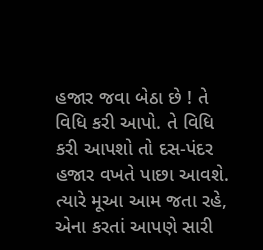હજાર જવા બેઠા છે ! તે વિધિ કરી આપો. તે વિધિ કરી આપશો તો દસ-પંદર હજાર વખતે પાછા આવશે. ત્યારે મૂઆ આમ જતા રહે, એના કરતાં આપણે સારી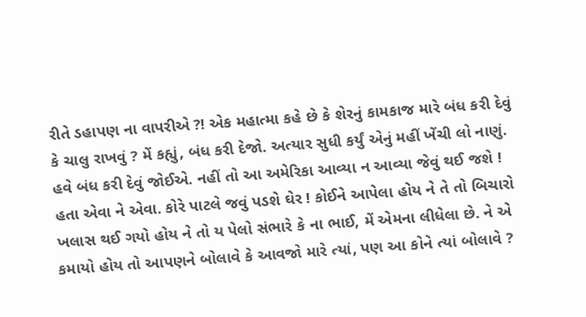રીતે ડહાપણ ના વાપરીએ ?! એક મહાત્મા કહે છે કે શેરનું કામકાજ મારે બંધ કરી દેવું કે ચાલુ રાખવું ? મેં કહ્યું, બંધ કરી દેજો. અત્યાર સુધી કર્યું એનું મહીં ખેંચી લો નાણું. હવે બંધ કરી દેવું જોઈએ. નહીં તો આ અમેરિકા આવ્યા ન આવ્યા જેવું થઈ જશે ! હતા એવા ને એવા. કોરે પાટલે જવું પડશે ઘેર ! કોઈને આપેલા હોય ને તે તો બિચારો ખલાસ થઈ ગયો હોય ને તો ય પેલો સંભારે કે ના ભાઈ, મેં એમના લીધેલા છે. ને એ કમાયો હોય તો આપણને બોલાવે કે આવજો મારે ત્યાં, પણ આ કોને ત્યાં બોલાવે ?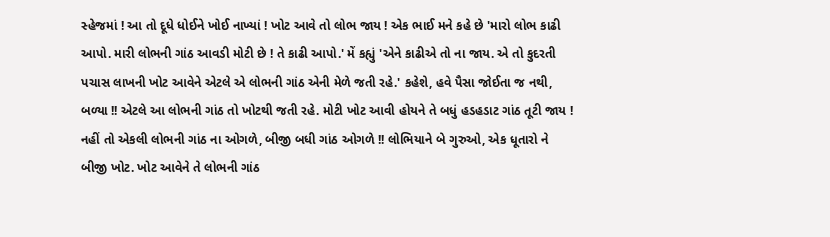સ્હેજમાં ! આ તો દૂધે ધોઈને ખોઈ નાખ્યાં ! ખોટ આવે તો લોભ જાય ! એક ભાઈ મને કહે છે 'મારો લોભ કાઢી આપો. મારી લોભની ગાંઠ આવડી મોટી છે ! તે કાઢી આપો.' મેં કહ્યું 'એને કાઢીએ તો ના જાય. એ તો કુદરતી પચાસ લાખની ખોટ આવેને એટલે એ લોભની ગાંઠ એની મેળે જતી રહે.' કહેશે, હવે પૈસા જોઈતા જ નથી, બળ્યા !! એટલે આ લોભની ગાંઠ તો ખોટથી જતી રહે. મોટી ખોટ આવી હોયને તે બધું હડહડાટ ગાંઠ તૂટી જાય ! નહીં તો એકલી લોભની ગાંઠ ના ઓગળે, બીજી બધી ગાંઠ ઓગળે !! લોભિયાને બે ગુરુઓ, એક ધૂતારો ને બીજી ખોટ. ખોટ આવેને તે લોભની ગાંઠ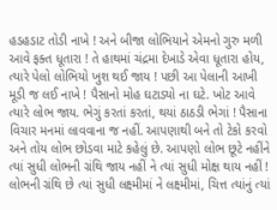હડહડાટ તોડી નાખે ! અને બીજા લોભિયાને એમનો ગુરુ મળી આવે ફક્ત ધૂતારા ! તે હાથમાં ચંદ્રમા દેખાડે એવા ધૂતારા હોય, ત્યારે પેલો લોભિયો ખુશ થઈ જાય ! પછી આ પેલાની આખી મૂડી જ લઈ નાખે ! પૈસાનો મોહ ઘટાડ્યો ના ઘટે. ખોટ આવે ત્યારે લોભ જાય. ભેગું કરતાં કરતાં, થયાં ઠાઠડી ભેગાં ! પૈસાના વિચાર મનમાં લાવવાના જ નહીં. આપણાથી બને તો ટેકો કરવો અને તોય લોભ છોડવા માટે કહેલું છે. આપણો લોભ છૂટે નહીંને ત્યાં સુધી લોભની ગ્રંથિ જાય નહીં ને ત્યાં સુધી મોક્ષ થાય નહીં ! લોભની ગ્રંથિ છે ત્યાં સુધી લક્ષ્મીમાં ને લક્ષ્મીમાં, ચિત્ત ત્યાંનું ત્યાં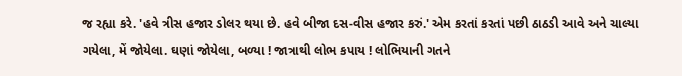જ રહ્યા કરે. 'હવે ત્રીસ હજાર ડોલર થયા છે. હવે બીજા દસ-વીસ હજાર કરું.' એમ કરતાં કરતાં પછી ઠાઠડી આવે અને ચાલ્યા ગયેલા, મેં જોયેલા. ઘણાં જોયેલા, બળ્યા ! જાત્રાથી લોભ કપાય ! લોભિયાની ગતને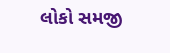લોકો સમજી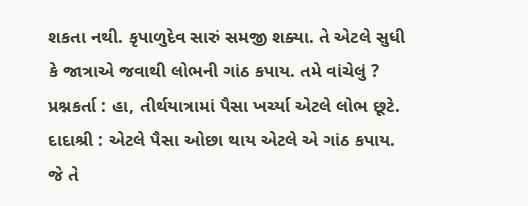શકતા નથી. કૃપાળુદેવ સારું સમજી શક્યા. તે એટલે સુધી કે જાત્રાએ જવાથી લોભની ગાંઠ કપાય. તમે વાંચેલું ? પ્રશ્નકર્તા : હા, તીર્થયાત્રામાં પૈસા ખર્ચ્યા એટલે લોભ છૂટે. દાદાશ્રી : એટલે પૈસા ઓછા થાય એટલે એ ગાંઠ કપાય. જે તે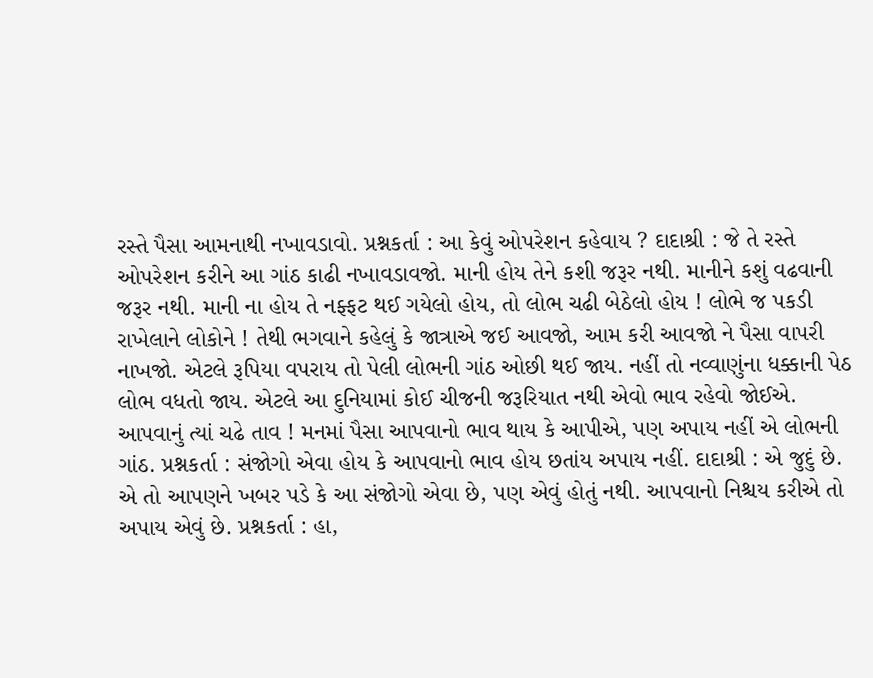રસ્તે પૈસા આમનાથી નખાવડાવો. પ્રશ્નકર્તા : આ કેવું ઓપરેશન કહેવાય ? દાદાશ્રી : જે તે રસ્તે ઓપરેશન કરીને આ ગાંઠ કાઢી નખાવડાવજો. માની હોય તેને કશી જરૂર નથી. માનીને કશું વઢવાની જરૂર નથી. માની ના હોય તે નફ્ફટ થઈ ગયેલો હોય, તો લોભ ચઢી બેઠેલો હોય ! લોભે જ પકડી રાખેલાને લોકોને ! તેથી ભગવાને કહેલું કે જાત્રાએ જઈ આવજો, આમ કરી આવજો ને પૈસા વાપરી નાખજો. એટલે રૂપિયા વપરાય તો પેલી લોભની ગાંઠ ઓછી થઈ જાય. નહીં તો નવ્વાણુંના ધક્કાની પેઠ લોભ વધતો જાય. એટલે આ દુનિયામાં કોઈ ચીજની જરૂરિયાત નથી એવો ભાવ રહેવો જોઈએ. આપવાનું ત્યાં ચઢે તાવ ! મનમાં પૈસા આપવાનો ભાવ થાય કે આપીએ, પણ અપાય નહીં એ લોભની ગાંઠ. પ્રશ્નકર્તા : સંજોગો એવા હોય કે આપવાનો ભાવ હોય છતાંય અપાય નહીં. દાદાશ્રી : એ જુદું છે. એ તો આપણને ખબર પડે કે આ સંજોગો એવા છે, પણ એવું હોતું નથી. આપવાનો નિશ્ચય કરીએ તો અપાય એવું છે. પ્રશ્નકર્તા : હા,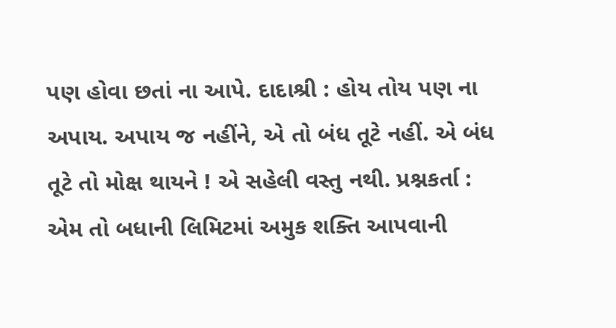પણ હોવા છતાં ના આપે. દાદાશ્રી : હોય તોય પણ ના અપાય. અપાય જ નહીંને, એ તો બંધ તૂટે નહીં. એ બંધ તૂટે તો મોક્ષ થાયને ! એ સહેલી વસ્તુ નથી. પ્રશ્નકર્તા : એમ તો બધાની લિમિટમાં અમુક શક્તિ આપવાની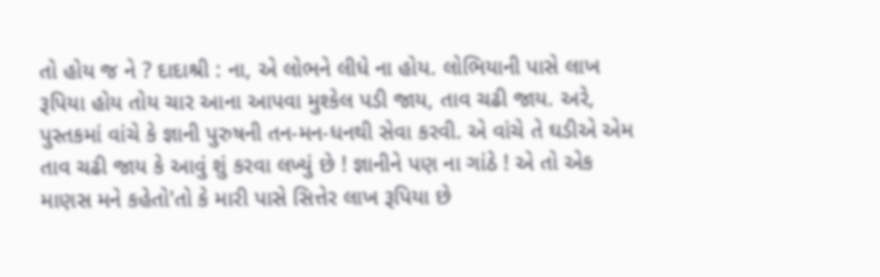તો હોય જ ને ? દાદાશ્રી : ના, એ લોભને લીધે ના હોય. લોભિયાની પાસે લાખ રૂપિયા હોય તોય ચાર આના આપવા મુશ્કેલ પડી જાય, તાવ ચઢી જાય. અરે, પુસ્તકમાં વાંચે કે જ્ઞાની પુરુષની તન-મન-ધનથી સેવા કરવી. એ વાંચે તે ઘડીએ એમ તાવ ચઢી જાય કે આવું શું કરવા લખ્યું છે ! જ્ઞાનીને પણ ના ગાંઠે ! એ તો એક માણસ મને કહેતો'તો કે મારી પાસે સિત્તેર લાખ રૂપિયા છે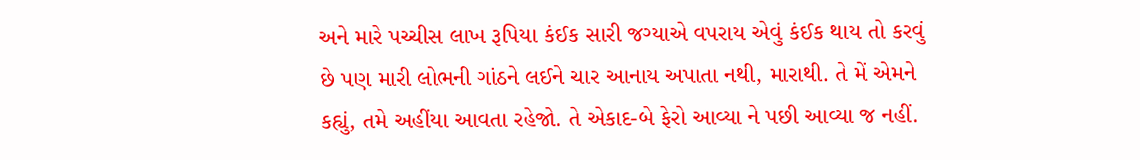અને મારે પચ્ચીસ લાખ રૂપિયા કંઈક સારી જગ્યાએ વપરાય એવું કંઈક થાય તો કરવું છે પણ મારી લોભની ગાંઠને લઈને ચાર આનાય અપાતા નથી, મારાથી. તે મેં એમને કહ્યું, તમે અહીંયા આવતા રહેજો. તે એકાદ-બે ફેરો આવ્યા ને પછી આવ્યા જ નહીં.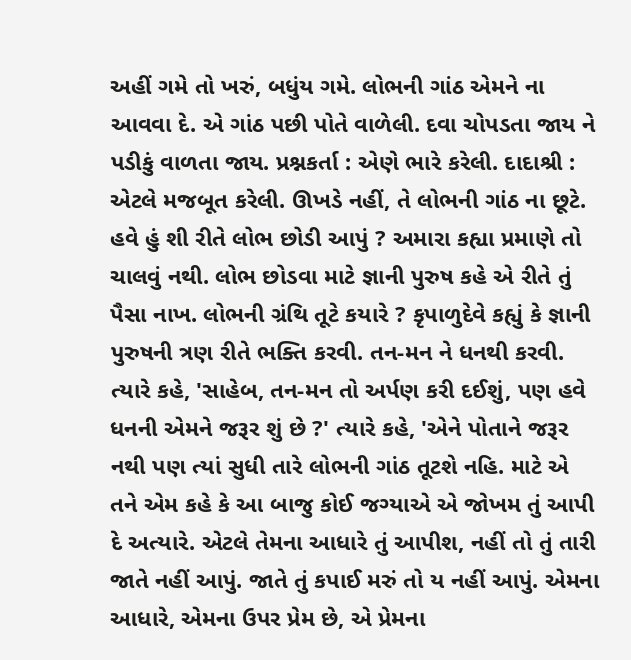અહીં ગમે તો ખરું, બધુંય ગમે. લોભની ગાંઠ એમને ના આવવા દે. એ ગાંઠ પછી પોતે વાળેલી. દવા ચોપડતા જાય ને પડીકું વાળતા જાય. પ્રશ્નકર્તા : એણે ભારે કરેલી. દાદાશ્રી : એટલે મજબૂત કરેલી. ઊખડે નહીં, તે લોભની ગાંઠ ના છૂટે. હવે હું શી રીતે લોભ છોડી આપું ? અમારા કહ્યા પ્રમાણે તો ચાલવું નથી. લોભ છોડવા માટે જ્ઞાની પુરુષ કહે એ રીતે તું પૈસા નાખ. લોભની ગ્રંથિ તૂટે કયારે ? કૃપાળુદેવે કહ્યું કે જ્ઞાની પુરુષની ત્રણ રીતે ભક્તિ કરવી. તન-મન ને ધનથી કરવી. ત્યારે કહે, 'સાહેબ, તન-મન તો અર્પણ કરી દઈશું, પણ હવે ધનની એમને જરૂર શું છે ?' ત્યારે કહે, 'એને પોતાને જરૂર નથી પણ ત્યાં સુધી તારે લોભની ગાંઠ તૂટશે નહિ. માટે એ તને એમ કહે કે આ બાજુ કોઈ જગ્યાએ એ જોખમ તું આપી દે અત્યારે. એટલે તેમના આધારે તું આપીશ, નહીં તો તું તારી જાતે નહીં આપું. જાતે તું કપાઈ મરું તો ય નહીં આપું. એમના આધારે, એમના ઉપર પ્રેમ છે, એ પ્રેમના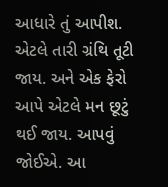આધારે તું આપીશ. એટલે તારી ગ્રંથિ તૂટી જાય. અને એક ફેરો આપે એટલે મન છૂટું થઈ જાય. આપવું જોઈએ. આ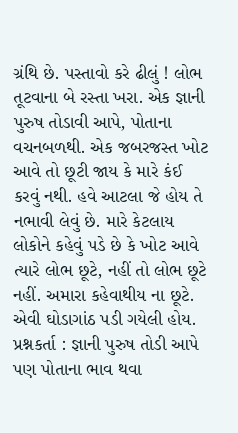ગ્રંથિ છે. પસ્તાવો કરે ઢીલું ! લોભ તૂટવાના બે રસ્તા ખરા. એક જ્ઞાની પુરુષ તોડાવી આપે, પોતાના વચનબળથી. એક જબરજસ્ત ખોટ આવે તો છૂટી જાય કે મારે કંઈ કરવું નથી. હવે આટલા જે હોય તે નભાવી લેવું છે. મારે કેટલાય લોકોને કહેવું પડે છે કે ખોટ આવે ત્યારે લોભ છૂટે, નહીં તો લોભ છૂટે નહીં. અમારા કહેવાથીય ના છૂટે. એવી ઘોડાગાંઠ પડી ગયેલી હોય. પ્રશ્નકર્તા : જ્ઞાની પુરુષ તોડી આપે પણ પોતાના ભાવ થવા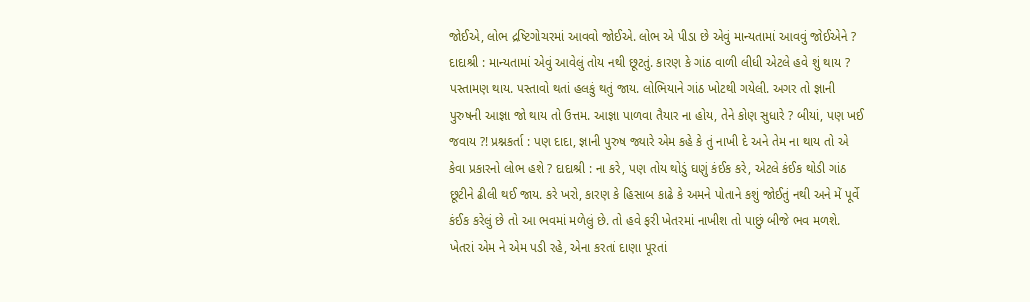જોઈએ, લોભ દ્રષ્ટિગોચરમાં આવવો જોઈએ. લોભ એ પીડા છે એવું માન્યતામાં આવવું જોઈએને ? દાદાશ્રી : માન્યતામાં એવું આવેલું તોય નથી છૂટતું. કારણ કે ગાંઠ વાળી લીધી એટલે હવે શું થાય ? પસ્તામણ થાય. પસ્તાવો થતાં હલકું થતું જાય. લોભિયાને ગાંઠ ખોટથી ગયેલી. અગર તો જ્ઞાની પુરુષની આજ્ઞા જો થાય તો ઉત્તમ. આજ્ઞા પાળવા તૈયાર ના હોય, તેને કોણ સુધારે ? બીયાં, પણ ખઈ જવાય ?! પ્રશ્નકર્તા : પણ દાદા, જ્ઞાની પુરુષ જ્યારે એમ કહે કે તું નાખી દે અને તેમ ના થાય તો એ કેવા પ્રકારનો લોભ હશે ? દાદાશ્રી : ના કરે, પણ તોય થોડું ઘણું કંઈક કરે, એટલે કંઈક થોડી ગાંઠ છૂટીને ઢીલી થઈ જાય. કરે ખરો, કારણ કે હિસાબ કાઢે કે અમને પોતાને કશું જોઈતું નથી અને મેં પૂર્વે કંઈક કરેલું છે તો આ ભવમાં મળેલું છે. તો હવે ફરી ખેતરમાં નાખીશ તો પાછું બીજે ભવ મળશે. ખેતરાં એમ ને એમ પડી રહે, એના કરતાં દાણા પૂરતાં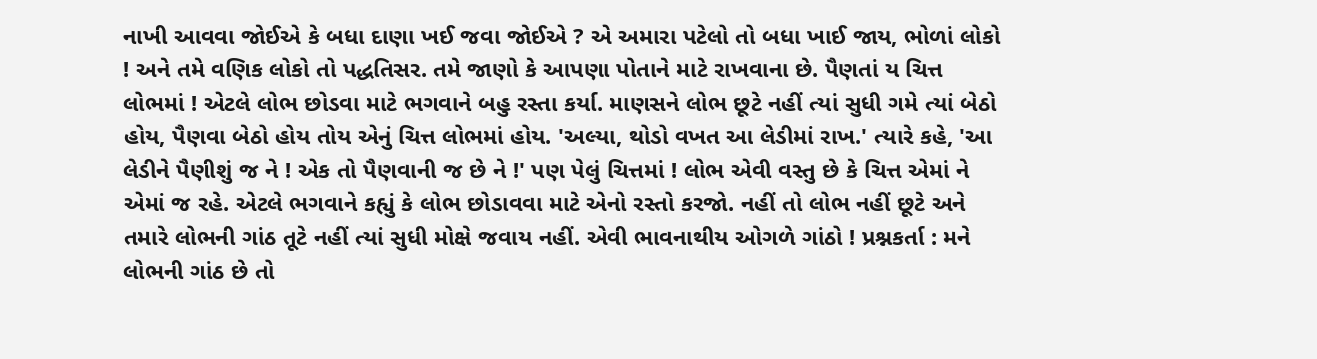નાખી આવવા જોઈએ કે બધા દાણા ખઈ જવા જોઈએ ? એ અમારા પટેલો તો બધા ખાઈ જાય, ભોળાં લોકો ! અને તમે વણિક લોકો તો પદ્ધતિસર. તમે જાણો કે આપણા પોતાને માટે રાખવાના છે. પૈણતાં ય ચિત્ત લોભમાં ! એટલે લોભ છોડવા માટે ભગવાને બહુ રસ્તા કર્યા. માણસને લોભ છૂટે નહીં ત્યાં સુધી ગમે ત્યાં બેઠો હોય, પૈણવા બેઠો હોય તોય એનું ચિત્ત લોભમાં હોય. 'અલ્યા, થોડો વખત આ લેડીમાં રાખ.' ત્યારે કહે, 'આ લેડીને પૈણીશું જ ને ! એક તો પૈણવાની જ છે ને !' પણ પેલું ચિત્તમાં ! લોભ એવી વસ્તુ છે કે ચિત્ત એમાં ને એમાં જ રહે. એટલે ભગવાને કહ્યું કે લોભ છોડાવવા માટે એનો રસ્તો કરજો. નહીં તો લોભ નહીં છૂટે અને તમારે લોભની ગાંઠ તૂટે નહીં ત્યાં સુધી મોક્ષે જવાય નહીં. એવી ભાવનાથીય ઓગળે ગાંઠો ! પ્રશ્નકર્તા : મને લોભની ગાંઠ છે તો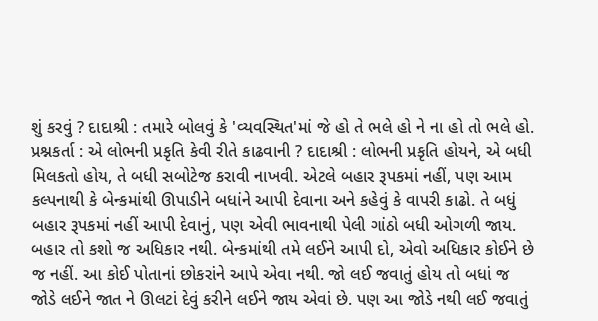શું કરવું ? દાદાશ્રી : તમારે બોલવું કે 'વ્યવસ્થિત'માં જે હો તે ભલે હો ને ના હો તો ભલે હો. પ્રશ્નકર્તા : એ લોભની પ્રકૃતિ કેવી રીતે કાઢવાની ? દાદાશ્રી : લોભની પ્રકૃતિ હોયને, એ બધી મિલકતો હોય, તે બધી સબોટેજ કરાવી નાખવી. એટલે બહાર રૂપકમાં નહીં, પણ આમ કલ્પનાથી કે બેન્કમાંથી ઊપાડીને બધાંને આપી દેવાના અને કહેવું કે વાપરી કાઢો. તે બધું બહાર રૂપકમાં નહીં આપી દેવાનું, પણ એવી ભાવનાથી પેલી ગાંઠો બધી ઓગળી જાય. બહાર તો કશો જ અધિકાર નથી. બેન્કમાંથી તમે લઈને આપી દો, એવો અધિકાર કોઈને છે જ નહીં. આ કોઈ પોતાનાં છોકરાંને આપે એવા નથી. જો લઈ જવાતું હોય તો બધાં જ જોડે લઈને જાત ને ઊલટાં દેવું કરીને લઈને જાય એવાં છે. પણ આ જોડે નથી લઈ જવાતું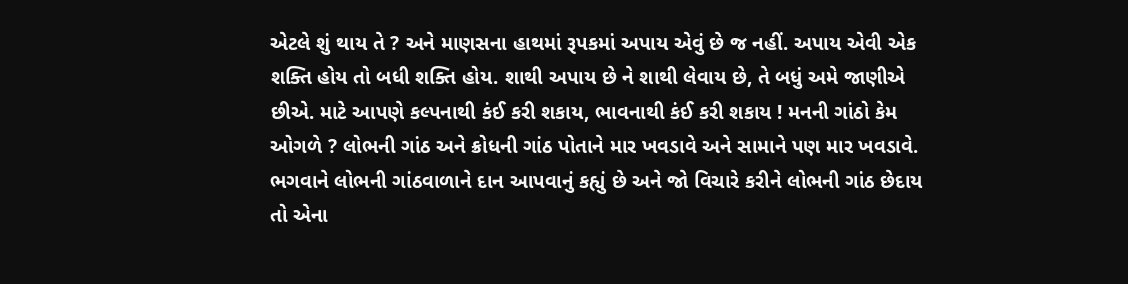એટલે શું થાય તે ? અને માણસના હાથમાં રૂપકમાં અપાય એવું છે જ નહીં. અપાય એવી એક શક્તિ હોય તો બધી શક્તિ હોય. શાથી અપાય છે ને શાથી લેવાય છે, તે બધું અમે જાણીએ છીએ. માટે આપણે કલ્પનાથી કંઈ કરી શકાય, ભાવનાથી કંઈ કરી શકાય ! મનની ગાંઠો કેમ ઓગળે ? લોભની ગાંઠ અને ક્રોધની ગાંઠ પોતાને માર ખવડાવે અને સામાને પણ માર ખવડાવે. ભગવાને લોભની ગાંઠવાળાને દાન આપવાનું કહ્યું છે અને જો વિચારે કરીને લોભની ગાંઠ છેદાય તો એના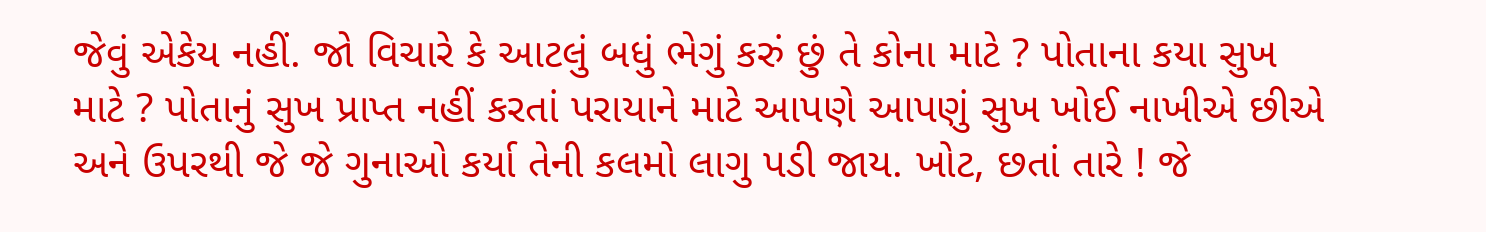જેવું એકેય નહીં. જો વિચારે કે આટલું બધું ભેગું કરું છું તે કોના માટે ? પોતાના કયા સુખ માટે ? પોતાનું સુખ પ્રાપ્ત નહીં કરતાં પરાયાને માટે આપણે આપણું સુખ ખોઈ નાખીએ છીએ અને ઉપરથી જે જે ગુનાઓ કર્યા તેની કલમો લાગુ પડી જાય. ખોટ, છતાં તારે ! જે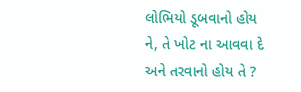લોભિયો ડૂબવાનો હોય ને, તે ખોટ ના આવવા દે અને તરવાનો હોય તે ?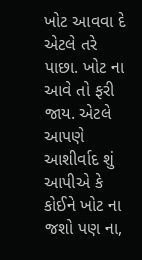ખોટ આવવા દે એટલે તરે પાછા. ખોટ ના આવે તો ફરી જાય. એટલે આપણે આશીર્વાદ શું આપીએ કે કોઈને ખોટ ના જશો પણ ના,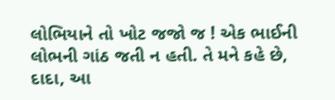લોભિયાને તો ખોટ જજો જ ! એક ભાઈની લોભની ગાંઠ જતી ન હતી. તે મને કહે છે, દાદા, આ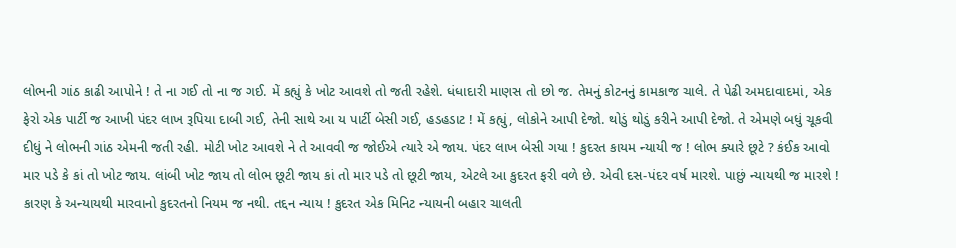લોભની ગાંઠ કાઢી આપોને ! તે ના ગઈ તો ના જ ગઈ. મેં કહ્યું કે ખોટ આવશે તો જતી રહેશે. ધંધાદારી માણસ તો છો જ. તેમનું કોટનનું કામકાજ ચાલે. તે પેઢી અમદાવાદમાં, એક ફેરો એક પાર્ટી જ આખી પંદર લાખ રૂપિયા દાબી ગઈ, તેની સાથે આ ય પાર્ટી બેસી ગઈ, હડહડાટ ! મેં કહ્યું, લોકોને આપી દેજો. થોડું થોડું કરીને આપી દેજો. તે એમણે બધું ચૂકવી દીધું ને લોભની ગાંઠ એમની જતી રહી. મોટી ખોટ આવશે ને તે આવવી જ જોઈએ ત્યારે એ જાય. પંદર લાખ બેસી ગયા ! કુદરત કાયમ ન્યાયી જ ! લોભ ક્યારે છૂટે ? કંઈક આવો માર પડે કે કાં તો ખોટ જાય. લાંબી ખોટ જાય તો લોભ છૂટી જાય કાં તો માર પડે તો છૂટી જાય, એટલે આ કુદરત ફરી વળે છે. એવી દસ-પંદર વર્ષ મારશે. પાછું ન્યાયથી જ મારશે ! કારણ કે અન્યાયથી મારવાનો કુદરતનો નિયમ જ નથી. તદ્દન ન્યાય ! કુદરત એક મિનિટ ન્યાયની બહાર ચાલતી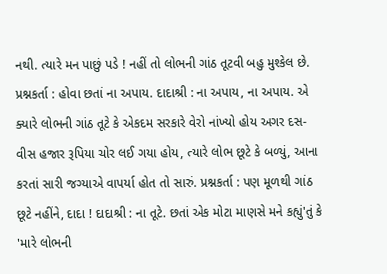નથી. ત્યારે મન પાછું પડે ! નહીં તો લોભની ગાંઠ તૂટવી બહુ મુશ્કેલ છે. પ્રશ્નકર્તા : હોવા છતાં ના અપાય. દાદાશ્રી : ના અપાય, ના અપાય. એ ક્યારે લોભની ગાંઠ તૂટે કે એકદમ સરકારે વેરો નાંખ્યો હોય અગર દસ-વીસ હજાર રૂપિયા ચોર લઈ ગયા હોય, ત્યારે લોભ છૂટે કે બળ્યું, આના કરતાં સારી જગ્યાએ વાપર્યા હોત તો સારું. પ્રશ્નકર્તા : પણ મૂળથી ગાંઠ છૂટે નહીંને, દાદા ! દાદાશ્રી : ના તૂટે. છતાં એક મોટા માણસે મને કહ્યું'તું કે 'મારે લોભની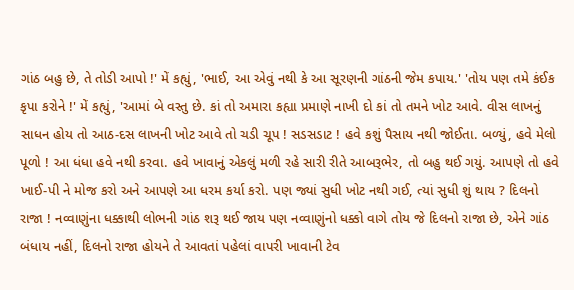ગાંઠ બહુ છે, તે તોડી આપો !' મેં કહ્યું, 'ભાઈ, આ એવું નથી કે આ સૂરણની ગાંઠની જેમ કપાય.' 'તોય પણ તમે કંઈક કૃપા કરોને !' મેં કહ્યું, 'આમાં બે વસ્તુ છે. કાં તો અમારા કહ્યા પ્રમાણે નાખી દો કાં તો તમને ખોટ આવે. વીસ લાખનું સાધન હોય તો આઠ-દસ લાખની ખોટ આવે તો ચડી ચૂપ ! સડસડાટ ! હવે કશું પૈસાય નથી જોઈતા. બળ્યું, હવે મેલો પૂળો ! આ ધંધા હવે નથી કરવા. હવે ખાવાનું એકલું મળી રહે સારી રીતે આબરૂભેર, તો બહુ થઈ ગયું. આપણે તો હવે ખાઈ-પી ને મોજ કરો અને આપણે આ ધરમ કર્યા કરો. પણ જ્યાં સુધી ખોટ નથી ગઈ, ત્યાં સુધી શું થાય ? દિલનો રાજા ! નવ્વાણુંના ધક્કાથી લોભની ગાંઠ શરૂ થઈ જાય પણ નવ્વાણુંનો ધક્કો વાગે તોય જે દિલનો રાજા છે, એને ગાંઠ બંધાય નહીં, દિલનો રાજા હોયને તે આવતાં પહેલાં વાપરી ખાવાની ટેવ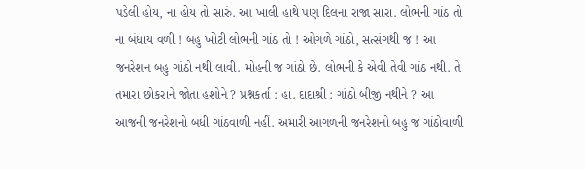પડેલી હોય, ના હોય તો સારું. આ ખાલી હાથે પણ દિલના રાજા સારા. લોભની ગાંઠ તો ના બંધાય વળી ! બહુ ખોટી લોભની ગાંઠ તો ! ઓગળે ગાંઠો, સત્સંગથી જ ! આ જનરેશન બહુ ગાંઠો નથી લાવી. મોહની જ ગાંઠો છે. લોભની કે એવી તેવી ગાંઠ નથી. તે તમારા છોકરાને જોતા હશોને ? પ્રશ્નકર્તા : હા. દાદાશ્રી : ગાંઠો બીજી નથીને ? આ આજની જનરેશનો બધી ગાંઠવાળી નહીં. અમારી આગળની જનરેશનો બહુ જ ગાંઠોવાળી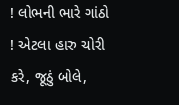! લોભની ભારે ગાંઠો ! એટલા હારુ ચોરી કરે, જૂઠું બોલે,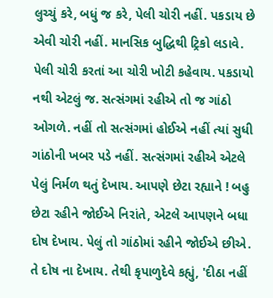લુચ્ચું કરે, બધું જ કરે, પેલી ચોરી નહીં. પકડાય છે એવી ચોરી નહીં. માનસિક બુદ્ધિથી ટ્રિકો લડાવે. પેલી ચોરી કરતાં આ ચોરી ખોટી કહેવાય. પકડાયો નથી એટલું જ. સત્સંગમાં રહીએ તો જ ગાંઠો ઓગળે. નહીં તો સત્સંગમાં હોઈએ નહીં ત્યાં સુધી ગાંઠોની ખબર પડે નહીં. સત્સંગમાં રહીએ એટલે પેલું નિર્મળ થતું દેખાય. આપણે છેટા રહ્યાને ! બહુ છેટા રહીને જોઈએ નિરાંતે, એટલે આપણને બધા દોષ દેખાય. પેલું તો ગાંઠોમાં રહીને જોઈએ છીએ. તે દોષ ના દેખાય. તેથી કૃપાળુદેવે કહ્યું, 'દીઠા નહીં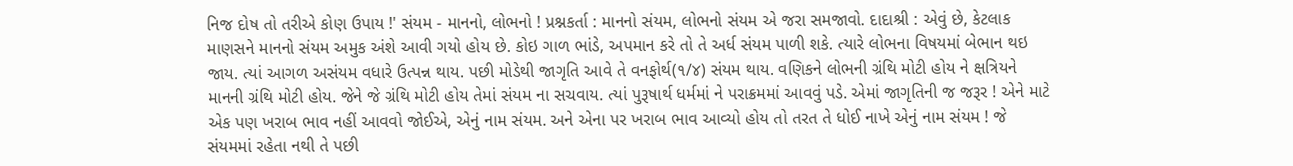નિજ દોષ તો તરીએ કોણ ઉપાય !' સંયમ - માનનો, લોભનો ! પ્રશ્નકર્તા : માનનો સંયમ, લોભનો સંયમ એ જરા સમજાવો. દાદાશ્રી : એવું છે, કેટલાક માણસને માનનો સંયમ અમુક અંશે આવી ગયો હોય છે. કોઇ ગાળ ભાંડે, અપમાન કરે તો તે અર્ધ સંયમ પાળી શકે. ત્યારે લોભના વિષયમાં બેભાન થઇ જાય. ત્યાં આગળ અસંયમ વધારે ઉત્પન્ન થાય. પછી મોડેથી જાગૃતિ આવે તે વનફોર્થ(૧/૪) સંયમ થાય. વણિકને લોભની ગ્રંથિ મોટી હોય ને ક્ષત્રિયને માનની ગ્રંથિ મોટી હોય. જેને જે ગ્રંથિ મોટી હોય તેમાં સંયમ ના સચવાય. ત્યાં પુરૂષાર્થ ધર્મમાં ને પરાક્રમમાં આવવું પડે. એમાં જાગૃતિની જ જરૂર ! એને માટે એક પણ ખરાબ ભાવ નહીં આવવો જોઈએ, એનું નામ સંયમ. અને એના પર ખરાબ ભાવ આવ્યો હોય તો તરત તે ધોઈ નાખે એનું નામ સંયમ ! જે સંયમમાં રહેતા નથી તે પછી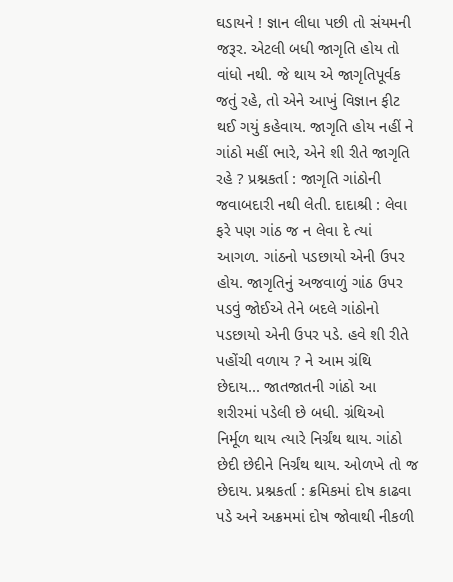ઘડાયને ! જ્ઞાન લીધા પછી તો સંયમની જરૂર. એટલી બધી જાગૃતિ હોય તો વાંધો નથી. જે થાય એ જાગૃતિપૂર્વક જતું રહે, તો એને આખું વિજ્ઞાન ફીટ થઈ ગયું કહેવાય. જાગૃતિ હોય નહીં ને ગાંઠો મહીં ભારે, એને શી રીતે જાગૃતિ રહે ? પ્રશ્નકર્તા : જાગૃતિ ગાંઠોની જવાબદારી નથી લેતી. દાદાશ્રી : લેવા ફરે પણ ગાંઠ જ ન લેવા દે ત્યાં આગળ. ગાંઠનો પડછાયો એની ઉપર હોય. જાગૃતિનું અજવાળું ગાંઠ ઉપર પડવું જોઈએ તેને બદલે ગાંઠોનો પડછાયો એની ઉપર પડે. હવે શી રીતે પહોંચી વળાય ? ને આમ ગ્રંથિ છેદાય... જાતજાતની ગાંઠો આ શરીરમાં પડેલી છે બધી. ગ્રંથિઓ નિર્મૂળ થાય ત્યારે નિર્ગ્રંથ થાય. ગાંઠો છેદી છેદીને નિર્ગ્રંથ થાય. ઓળખે તો જ છેદાય. પ્રશ્નકર્તા : ક્રમિકમાં દોષ કાઢવા પડે અને અક્રમમાં દોષ જોવાથી નીકળી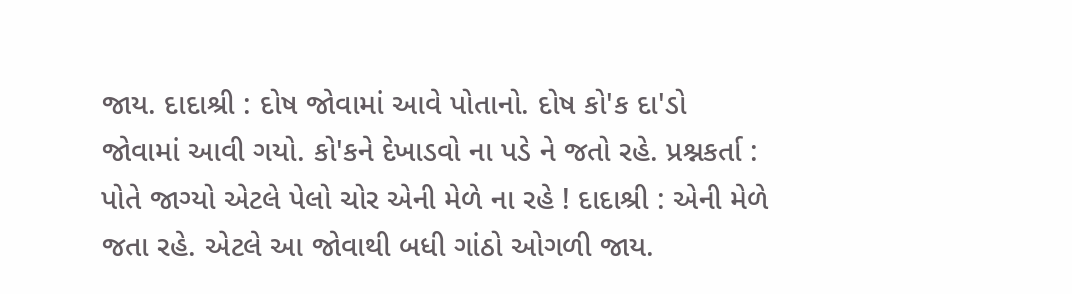જાય. દાદાશ્રી : દોષ જોવામાં આવે પોતાનો. દોષ કો'ક દા'ડો જોવામાં આવી ગયો. કો'કને દેખાડવો ના પડે ને જતો રહે. પ્રશ્નકર્તા : પોતે જાગ્યો એટલે પેલો ચોર એની મેળે ના રહે ! દાદાશ્રી : એની મેળે જતા રહે. એટલે આ જોવાથી બધી ગાંઠો ઓગળી જાય.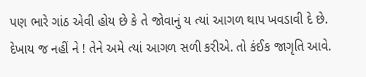પણ ભારે ગાંઠ એવી હોય છે કે તે જોવાનું ય ત્યાં આગળ થાપ ખવડાવી દે છે. દેખાય જ નહીં ને ! તેને અમે ત્યાં આગળ સળી કરીએ. તો કંઈક જાગૃતિ આવે.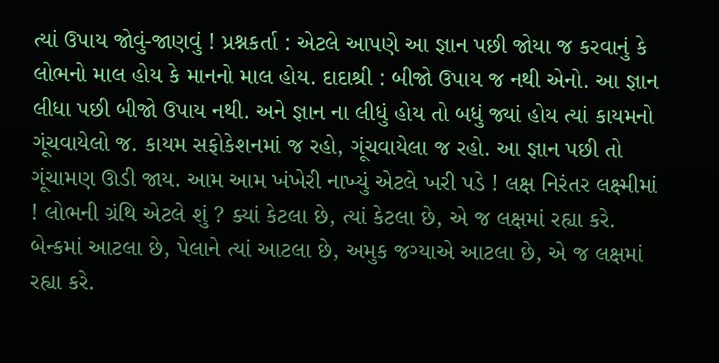ત્યાં ઉપાય જોવું-જાણવું ! પ્રશ્નકર્તા : એટલે આપણે આ જ્ઞાન પછી જોયા જ કરવાનું કે લોભનો માલ હોય કે માનનો માલ હોય. દાદાશ્રી : બીજો ઉપાય જ નથી એનો. આ જ્ઞાન લીધા પછી બીજો ઉપાય નથી. અને જ્ઞાન ના લીધું હોય તો બધું જ્યાં હોય ત્યાં કાયમનો ગૂંચવાયેલો જ. કાયમ સફોકેશનમાં જ રહો, ગૂંચવાયેલા જ રહો. આ જ્ઞાન પછી તો ગૂંચામણ ઊડી જાય. આમ આમ ખંખેરી નાખ્યું એટલે ખરી પડે ! લક્ષ નિરંતર લક્ષ્મીમાં ! લોભની ગ્રંથિ એટલે શું ? ક્યાં કેટલા છે, ત્યાં કેટલા છે, એ જ લક્ષમાં રહ્યા કરે. બેન્કમાં આટલા છે, પેલાને ત્યાં આટલા છે, અમુક જગ્યાએ આટલા છે, એ જ લક્ષમાં રહ્યા કરે.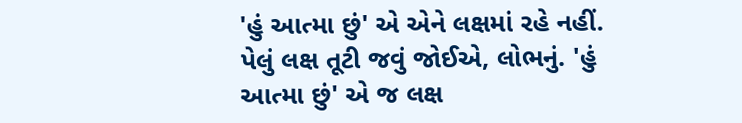'હું આત્મા છું' એ એને લક્ષમાં રહે નહીં. પેલું લક્ષ તૂટી જવું જોઈએ, લોભનું. 'હું આત્મા છું' એ જ લક્ષ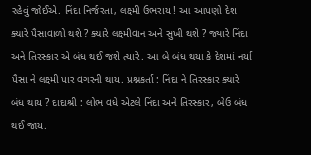રહેવું જોઈએ. નિંદા નિર્જરતા, લક્ષ્મી ઉભરાય ! આ આપણો દેશ ક્યારે પૈસાવાળો થશે ? ક્યારે લક્ષ્મીવાન અને સુખી થશે ? જ્યારે નિંદા અને તિરસ્કાર એ બંધ થઈ જશે ત્યારે. આ બે બંધ થયા કે દેશમાં નર્યા પૈસા ને લક્ષ્મી પાર વગરની થાય. પ્રશ્નકર્તા : નિંદા ને તિરસ્કાર ક્યારે બંધ થાય ? દાદાશ્રી : લોભ વધે એટલે નિંદા અને તિરસ્કાર, બેઉ બંધ થઈ જાય.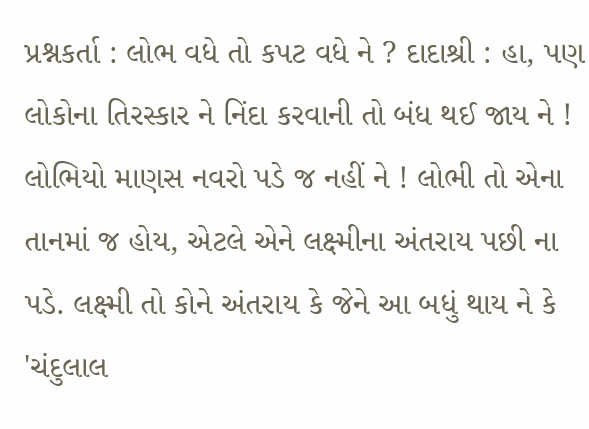પ્રશ્નકર્તા : લોભ વધે તો કપટ વધે ને ? દાદાશ્રી : હા, પણ લોકોના તિરસ્કાર ને નિંદા કરવાની તો બંધ થઈ જાય ને ! લોભિયો માણસ નવરો પડે જ નહીં ને ! લોભી તો એના તાનમાં જ હોય, એટલે એને લક્ષ્મીના અંતરાય પછી ના પડે. લક્ષ્મી તો કોને અંતરાય કે જેને આ બધું થાય ને કે 'ચંદુલાલ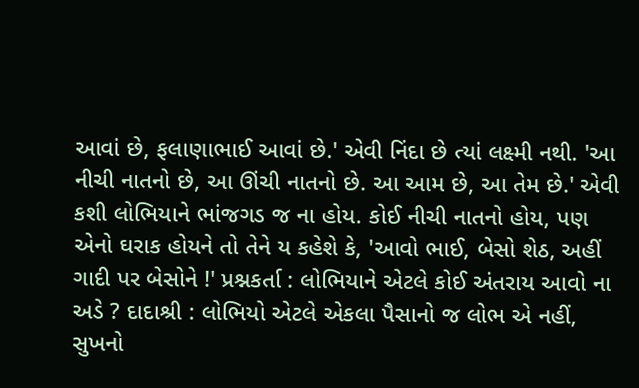આવાં છે, ફલાણાભાઈ આવાં છે.' એવી નિંદા છે ત્યાં લક્ષ્મી નથી. 'આ નીચી નાતનો છે, આ ઊંચી નાતનો છે. આ આમ છે, આ તેમ છે.' એવી કશી લોભિયાને ભાંજગડ જ ના હોય. કોઈ નીચી નાતનો હોય, પણ એનો ઘરાક હોયને તો તેને ય કહેશે કે, 'આવો ભાઈ, બેસો શેઠ, અહીં ગાદી પર બેસોને !' પ્રશ્નકર્તા : લોભિયાને એટલે કોઈ અંતરાય આવો ના અડે ? દાદાશ્રી : લોભિયો એટલે એકલા પૈસાનો જ લોભ એ નહીં, સુખનો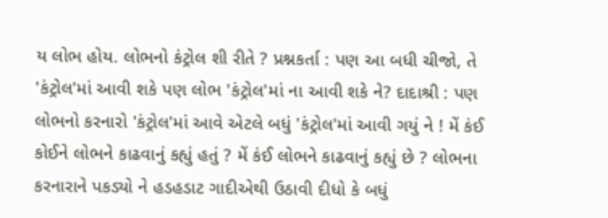ય લોભ હોય. લોભનો કંટ્રોલ શી રીતે ? પ્રશ્નકર્તા : પણ આ બધી ચીજો, તે 'કંટ્રોલ'માં આવી શકે પણ લોભ 'કંટ્રોલ'માં ના આવી શકે ને? દાદાશ્રી : પણ લોભનો કરનારો 'કંટ્રોલ'માં આવે એટલે બધું 'કંટ્રોલ'માં આવી ગયું ને ! મેં કંઈ કોઈને લોભને કાઢવાનું કહ્યું હતું ? મેં કંઈ લોભને કાઢવાનું કહ્યું છે ? લોભના કરનારાને પકડ્યો ને હડહડાટ ગાદીએથી ઉઠાવી દીધો કે બધું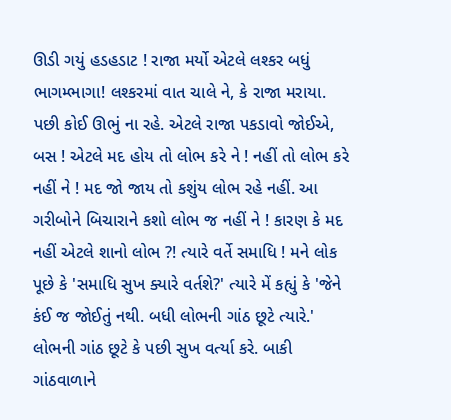ઊડી ગયું હડહડાટ ! રાજા મર્યો એટલે લશ્કર બધું ભાગમ્ભાગા! લશ્કરમાં વાત ચાલે ને, કે રાજા મરાયા. પછી કોઈ ઊભું ના રહે. એટલે રાજા પકડાવો જોઈએ, બસ ! એટલે મદ હોય તો લોભ કરે ને ! નહીં તો લોભ કરે નહીં ને ! મદ જો જાય તો કશુંય લોભ રહે નહીં. આ ગરીબોને બિચારાને કશો લોભ જ નહીં ને ! કારણ કે મદ નહીં એટલે શાનો લોભ ?! ત્યારે વર્તે સમાધિ ! મને લોક પૂછે કે 'સમાધિ સુખ ક્યારે વર્તશે?' ત્યારે મેં કહ્યું કે 'જેને કંઈ જ જોઈતું નથી. બધી લોભની ગાંઠ છૂટે ત્યારે.' લોભની ગાંઠ છૂટે કે પછી સુખ વર્ત્યા કરે. બાકી ગાંઠવાળાને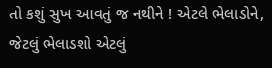તો કશું સુખ આવતું જ નથીને ! એટલે ભેલાડોને, જેટલું ભેલાડશો એટલું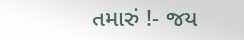તમારું !- જય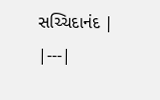સચ્ચિદાનંદ |
|---|